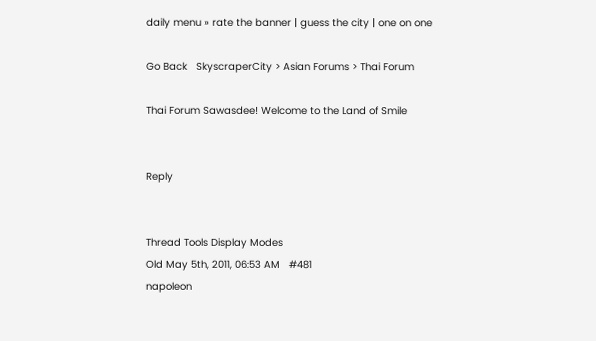daily menu » rate the banner | guess the city | one on one

Go Back   SkyscraperCity > Asian Forums > Thai Forum

Thai Forum Sawasdee! Welcome to the Land of Smile


Reply


Thread Tools Display Modes
Old May 5th, 2011, 06:53 AM   #481
napoleon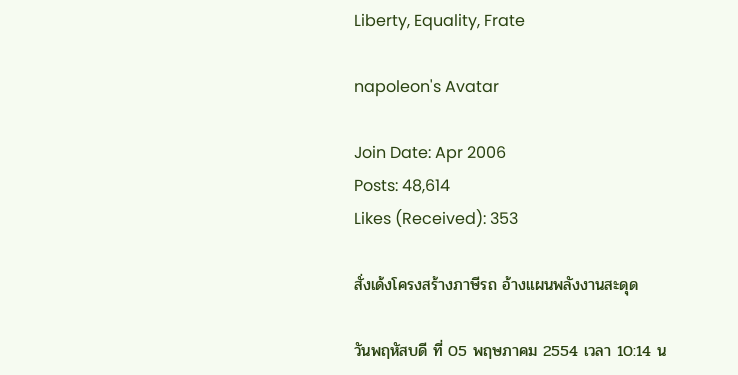Liberty, Equality, Frate

napoleon's Avatar

Join Date: Apr 2006
Posts: 48,614
Likes (Received): 353

สั่งเด้งโครงสร้างภาษีรถ อ้างแผนพลังงานสะดุด

วันพฤหัสบดี ที่ 05 พฤษภาคม 2554 เวลา 10:14 น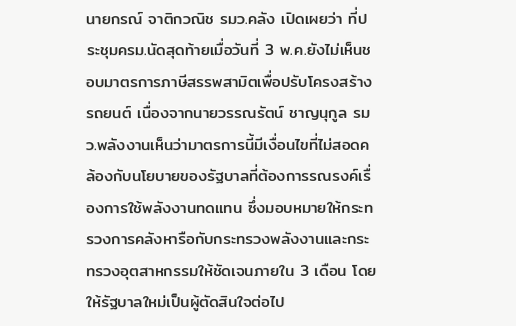นายกรณ์ จาติกวณิช รมว.คลัง เปิดเผยว่า ที่ประชุมครม.นัดสุดท้ายเมื่อวันที่ 3 พ.ค.ยังไม่เห็นชอบมาตรการภาษีสรรพสามิตเพื่อปรับโครงสร้างรถยนต์ เนื่องจากนายวรรณรัตน์ ชาญนุกูล รมว.พลังงานเห็นว่ามาตรการนี้มีเงื่อนไขที่ไม่สอดคล้องกับนโยบายของรัฐบาลที่ต้องการรณรงค์เรื่องการใช้พลังงานทดแทน ซึ่งมอบหมายให้กระทรวงการคลังหารือกับกระทรวงพลังงานและกระทรวงอุตสาหกรรมให้ชัดเจนภายใน 3 เดือน โดยให้รัฐบาลใหม่เป็นผู้ตัดสินใจต่อไป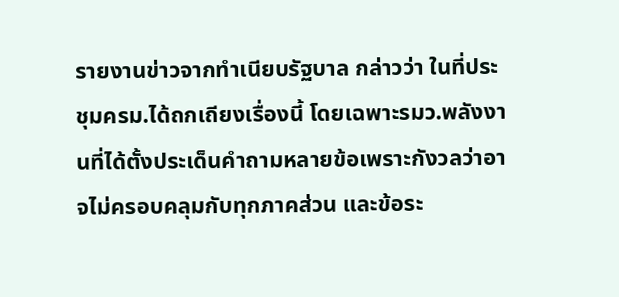รายงานข่าวจากทำเนียบรัฐบาล กล่าวว่า ในที่ประชุมครม.ได้ถกเถียงเรื่องนี้ โดยเฉพาะรมว.พลังงานที่ได้ตั้งประเด็นคำถามหลายข้อเพราะกังวลว่าอาจไม่ครอบคลุมกับทุกภาคส่วน และข้อระ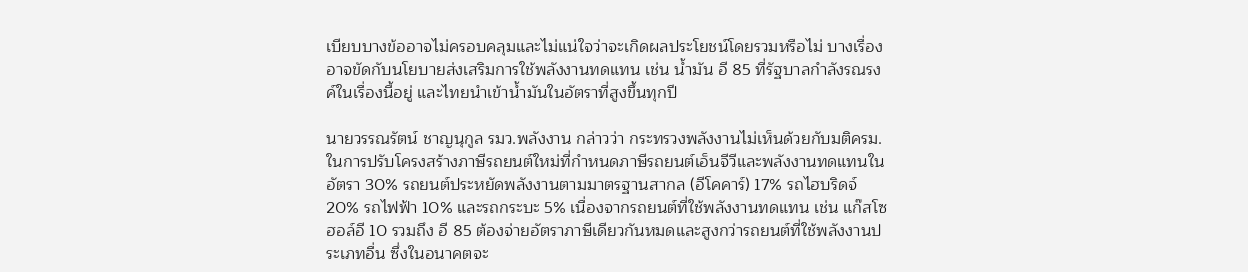เบียบบางข้ออาจไม่ครอบคลุมและไม่แน่ใจว่าจะเกิดผลประโยชน์โดยรวมหรือไม่ บางเรื่องอาจขัดกับนโยบายส่งเสริมการใช้พลังงานทดแทน เช่น น้ำมัน อี 85 ที่รัฐบาลกำลังรณรงค์ในเรื่องนี้อยู่ และไทยนำเข้าน้ำมันในอัตราที่สูงขึ้นทุกปี

นายวรรณรัตน์ ชาญนุกูล รมว.พลังงาน กล่าวว่า กระทรวงพลังงานไม่เห็นด้วยกับมติครม.ในการปรับโครงสร้างภาษีรถยนต์ใหม่ที่กำหนดภาษีรถยนต์เอ็นจีวีและพลังงานทดแทนในอัตรา 30% รถยนต์ประหยัดพลังงานตามมาตรฐานสากล (อีโคคาร์) 17% รถไฮบริดจ์ 20% รถไฟฟ้า 10% และรถกระบะ 5% เนื่องจากรถยนต์ที่ใช้พลังงานทดแทน เช่น แก๊สโซฮอล์อี 10 รวมถึง อี 85 ต้องจ่ายอัตราภาษีเดียวกันหมดและสูงกว่ารถยนต์ที่ใช้พลังงานประเภทอื่น ซึ่งในอนาคตจะ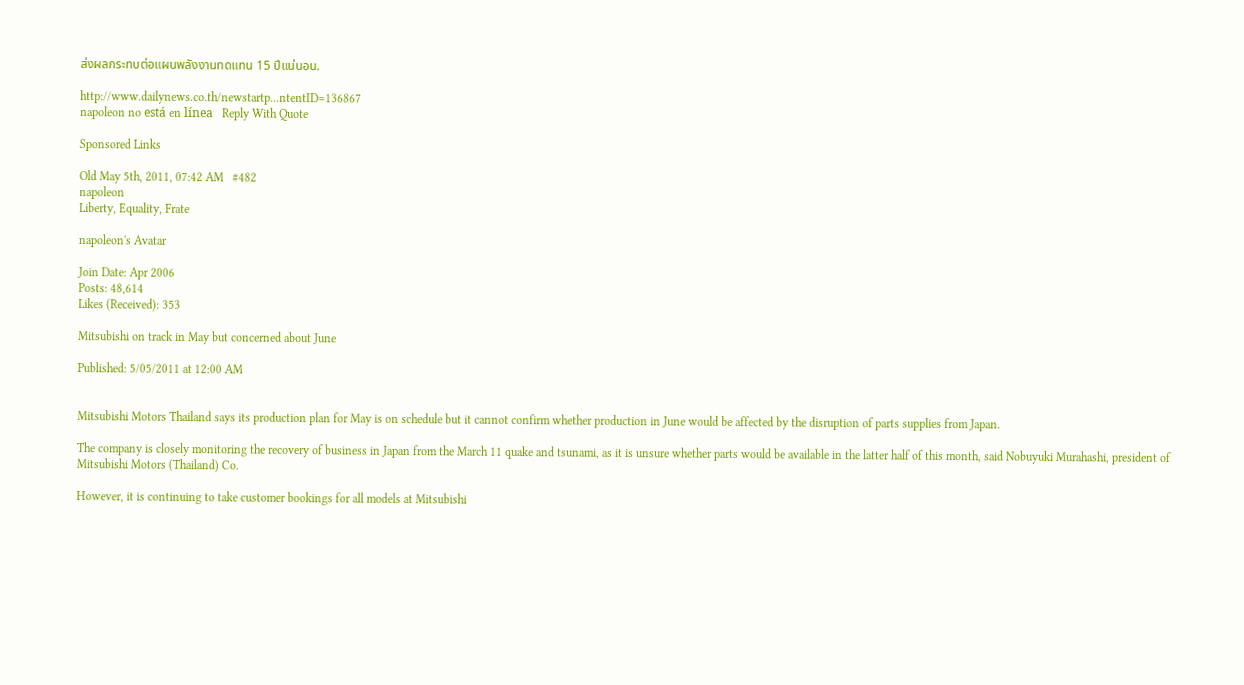ส่งผลกระทบต่อแผนพลังงานทดแทน 15 ปีแน่นอน.

http://www.dailynews.co.th/newstartp...ntentID=136867
napoleon no está en línea   Reply With Quote

Sponsored Links

Old May 5th, 2011, 07:42 AM   #482
napoleon
Liberty, Equality, Frate

napoleon's Avatar

Join Date: Apr 2006
Posts: 48,614
Likes (Received): 353

Mitsubishi on track in May but concerned about June

Published: 5/05/2011 at 12:00 AM


Mitsubishi Motors Thailand says its production plan for May is on schedule but it cannot confirm whether production in June would be affected by the disruption of parts supplies from Japan.

The company is closely monitoring the recovery of business in Japan from the March 11 quake and tsunami, as it is unsure whether parts would be available in the latter half of this month, said Nobuyuki Murahashi, president of Mitsubishi Motors (Thailand) Co.

However, it is continuing to take customer bookings for all models at Mitsubishi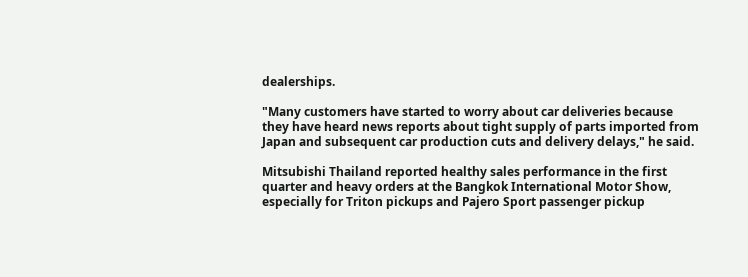dealerships.

"Many customers have started to worry about car deliveries because they have heard news reports about tight supply of parts imported from Japan and subsequent car production cuts and delivery delays," he said.

Mitsubishi Thailand reported healthy sales performance in the first quarter and heavy orders at the Bangkok International Motor Show, especially for Triton pickups and Pajero Sport passenger pickup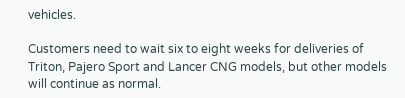vehicles.

Customers need to wait six to eight weeks for deliveries of Triton, Pajero Sport and Lancer CNG models, but other models will continue as normal.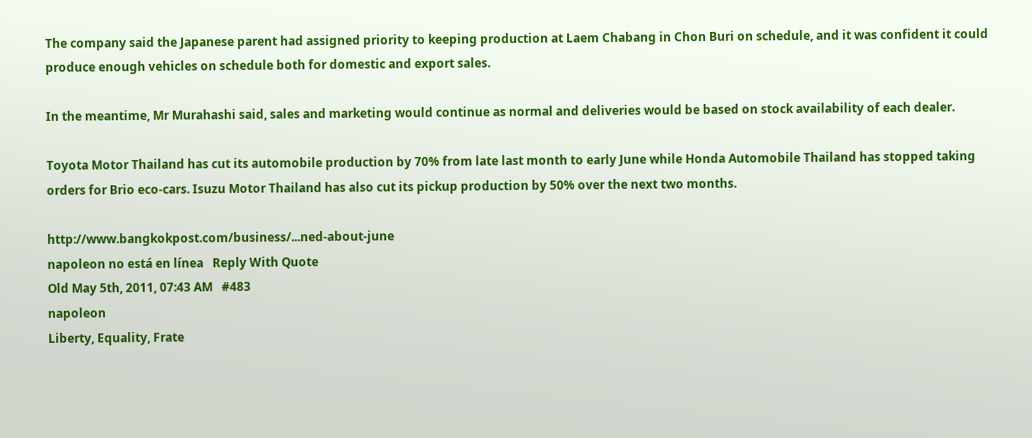The company said the Japanese parent had assigned priority to keeping production at Laem Chabang in Chon Buri on schedule, and it was confident it could produce enough vehicles on schedule both for domestic and export sales.

In the meantime, Mr Murahashi said, sales and marketing would continue as normal and deliveries would be based on stock availability of each dealer.

Toyota Motor Thailand has cut its automobile production by 70% from late last month to early June while Honda Automobile Thailand has stopped taking orders for Brio eco-cars. Isuzu Motor Thailand has also cut its pickup production by 50% over the next two months.

http://www.bangkokpost.com/business/...ned-about-june
napoleon no está en línea   Reply With Quote
Old May 5th, 2011, 07:43 AM   #483
napoleon
Liberty, Equality, Frate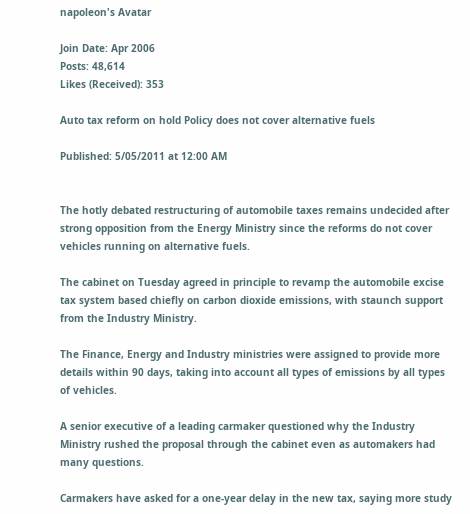napoleon's Avatar

Join Date: Apr 2006
Posts: 48,614
Likes (Received): 353

Auto tax reform on hold Policy does not cover alternative fuels

Published: 5/05/2011 at 12:00 AM


The hotly debated restructuring of automobile taxes remains undecided after strong opposition from the Energy Ministry since the reforms do not cover vehicles running on alternative fuels.

The cabinet on Tuesday agreed in principle to revamp the automobile excise tax system based chiefly on carbon dioxide emissions, with staunch support from the Industry Ministry.

The Finance, Energy and Industry ministries were assigned to provide more details within 90 days, taking into account all types of emissions by all types of vehicles.

A senior executive of a leading carmaker questioned why the Industry Ministry rushed the proposal through the cabinet even as automakers had many questions.

Carmakers have asked for a one-year delay in the new tax, saying more study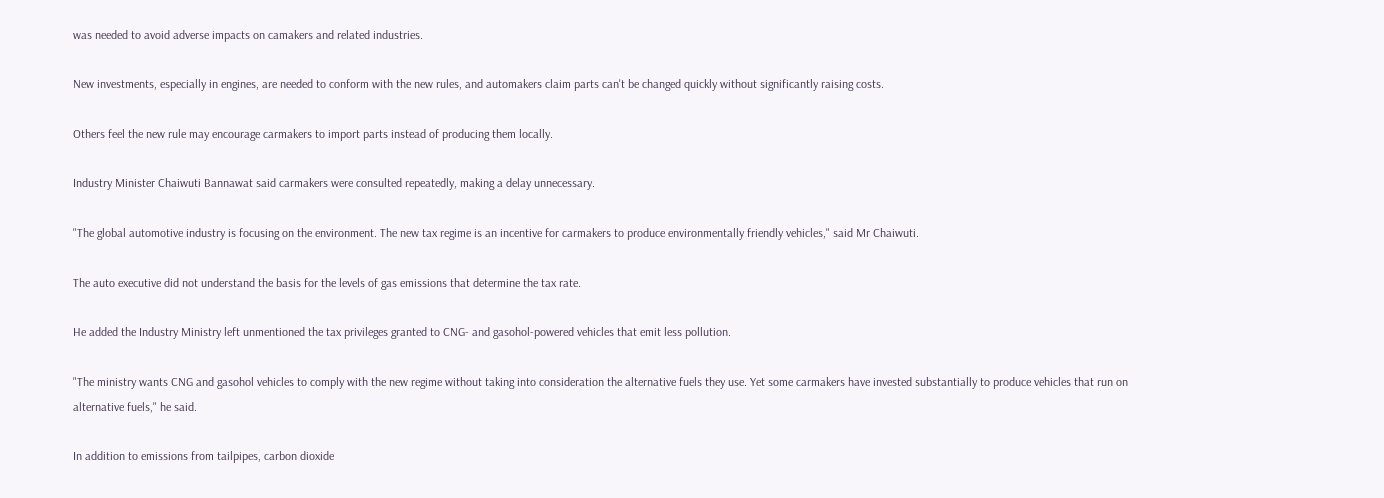was needed to avoid adverse impacts on camakers and related industries.

New investments, especially in engines, are needed to conform with the new rules, and automakers claim parts can't be changed quickly without significantly raising costs.

Others feel the new rule may encourage carmakers to import parts instead of producing them locally.

Industry Minister Chaiwuti Bannawat said carmakers were consulted repeatedly, making a delay unnecessary.

"The global automotive industry is focusing on the environment. The new tax regime is an incentive for carmakers to produce environmentally friendly vehicles," said Mr Chaiwuti.

The auto executive did not understand the basis for the levels of gas emissions that determine the tax rate.

He added the Industry Ministry left unmentioned the tax privileges granted to CNG- and gasohol-powered vehicles that emit less pollution.

"The ministry wants CNG and gasohol vehicles to comply with the new regime without taking into consideration the alternative fuels they use. Yet some carmakers have invested substantially to produce vehicles that run on alternative fuels," he said.

In addition to emissions from tailpipes, carbon dioxide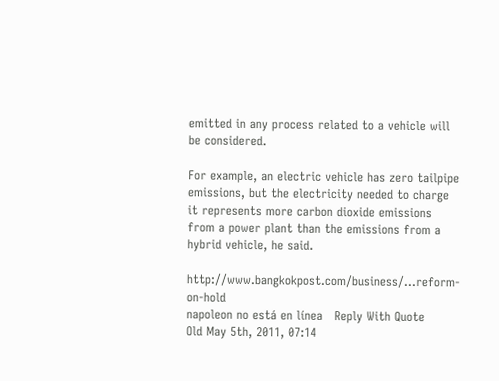emitted in any process related to a vehicle will be considered.

For example, an electric vehicle has zero tailpipe emissions, but the electricity needed to charge it represents more carbon dioxide emissions from a power plant than the emissions from a hybrid vehicle, he said.

http://www.bangkokpost.com/business/...reform-on-hold
napoleon no está en línea   Reply With Quote
Old May 5th, 2011, 07:14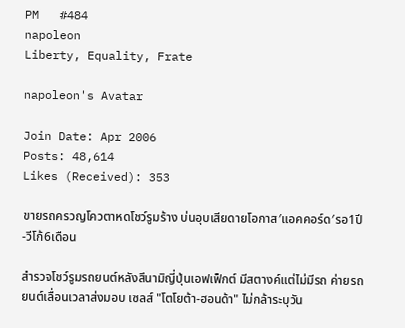PM   #484
napoleon
Liberty, Equality, Frate

napoleon's Avatar

Join Date: Apr 2006
Posts: 48,614
Likes (Received): 353

ขายรถครวญโควตาหดโชว์รูมร้าง บ่นอุบเสียดายโอกาส′แอคคอร์ด′รอ1ปี-วีโก้6เดือน

สำรวจโชว์รูมรถยนต์หลังสึนามิญี่ปุ่นเอฟเฟ็กต์ มีสตางค์แต่ไม่มีรถ ค่ายรถยนต์เลื่อนเวลาส่งมอบ เซลส์ "โตโยต้า-ฮอนด้า" ไม่กล้าระบุวัน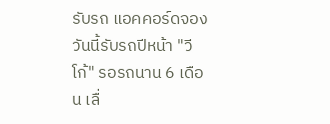รับรถ แอคคอร์ดจองวันนี้รับรถปีหน้า "วีโก้" รอรถนาน 6 เดือน เลื่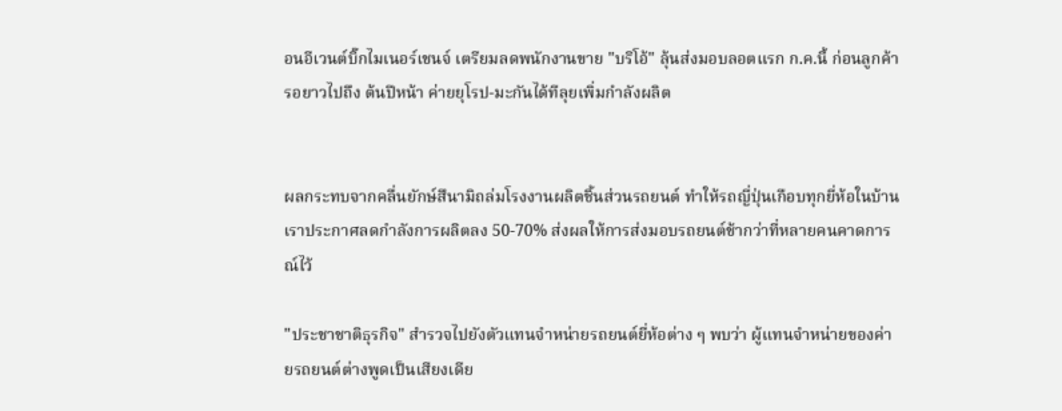อนอีเวนต์บิ๊กไมเนอร์เชนจ์ เตรียมลดพนักงานขาย "บริโอ้" ลุ้นส่งมอบลอตแรก ก.ค.นี้ ก่อนลูกค้ารอยาวไปถึง ต้นปีหน้า ค่ายยุโรป-มะกันได้ทีลุยเพิ่มกำลังผลิต


ผลกระทบจากคลื่นยักษ์สึนามิถล่มโรงงานผลิตชิ้นส่วนรถยนต์ ทำให้รถญี่ปุ่นเกือบทุกยี่ห้อในบ้านเราประกาศลดกำลังการผลิตลง 50-70% ส่งผลให้การส่งมอบรถยนต์ช้ากว่าที่หลายคนคาดการณ์ไว้

"ประชาชาติธุรกิจ" สำรวจไปยังตัวแทนจำหน่ายรถยนต์ยี่ห้อต่าง ๆ พบว่า ผู้แทนจำหน่ายของค่ายรถยนต์ต่างพูดเป็นเสียงเดีย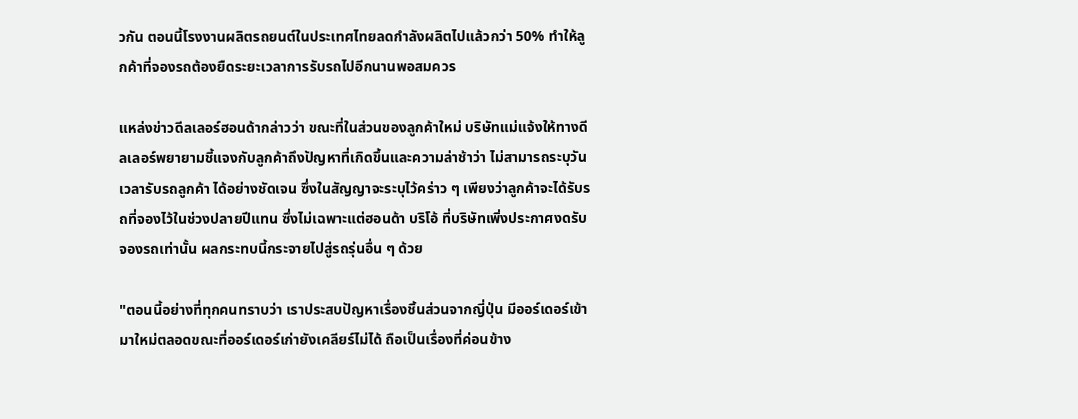วกัน ตอนนี้โรงงานผลิตรถยนต์ในประเทศไทยลดกำลังผลิตไปแล้วกว่า 50% ทำให้ลูกค้าที่จองรถต้องยืดระยะเวลาการรับรถไปอีกนานพอสมควร

แหล่งข่าวดีลเลอร์ฮอนด้ากล่าวว่า ขณะที่ในส่วนของลูกค้าใหม่ บริษัทแม่แจ้งให้ทางดีลเลอร์พยายามชี้แจงกับลูกค้าถึงปัญหาที่เกิดขึ้นและความล่าช้าว่า ไม่สามารถระบุวันเวลารับรถลูกค้า ได้อย่างชัดเจน ซึ่งในสัญญาจะระบุไว้คร่าว ๆ เพียงว่าลูกค้าจะได้รับรถที่จองไว้ในช่วงปลายปีแทน ซึ่งไม่เฉพาะแต่ฮอนด้า บริโอ้ ที่บริษัทเพิ่งประกาศงดรับจองรถเท่านั้น ผลกระทบนี้กระจายไปสู่รถรุ่นอื่น ๆ ด้วย

"ตอนนี้อย่างที่ทุกคนทราบว่า เราประสบปัญหาเรื่องชิ้นส่วนจากญี่ปุ่น มีออร์เดอร์เข้ามาใหม่ตลอดขณะที่ออร์เดอร์เก่ายังเคลียร์ไม่ได้ ถือเป็นเรื่องที่ค่อนข้าง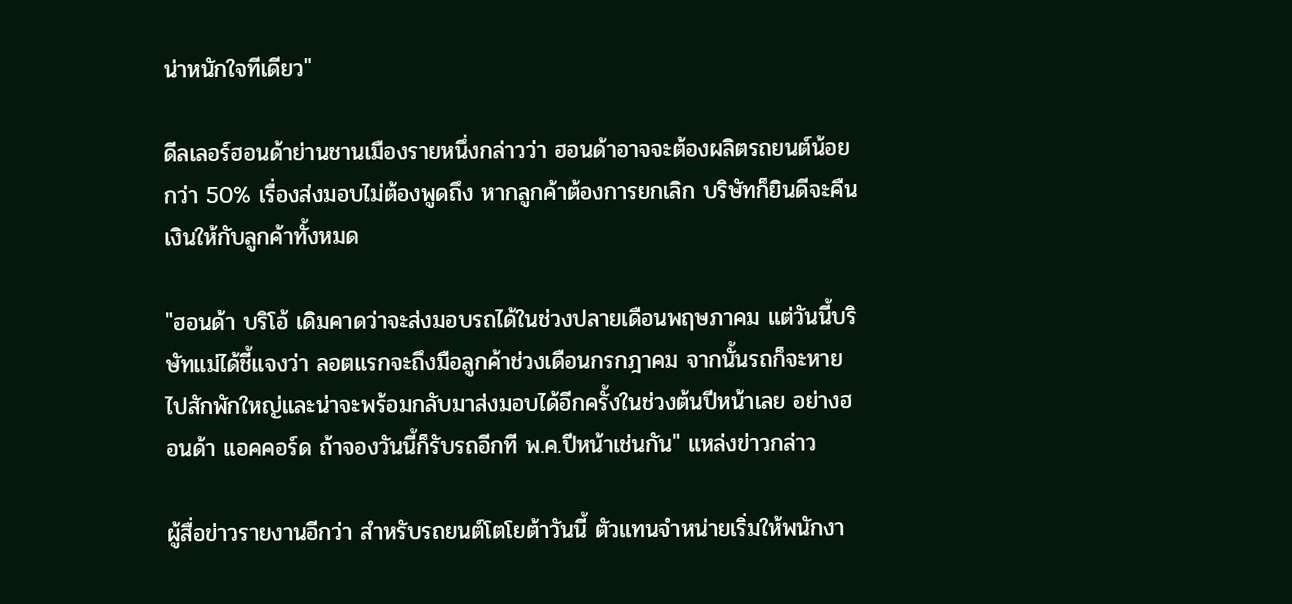น่าหนักใจทีเดียว"

ดีลเลอร์ฮอนด้าย่านชานเมืองรายหนึ่งกล่าวว่า ฮอนด้าอาจจะต้องผลิตรถยนต์น้อยกว่า 50% เรื่องส่งมอบไม่ต้องพูดถึง หากลูกค้าต้องการยกเลิก บริษัทก็ยินดีจะคืนเงินให้กับลูกค้าทั้งหมด

"ฮอนด้า บริโอ้ เดิมคาดว่าจะส่งมอบรถได้ในช่วงปลายเดือนพฤษภาคม แต่วันนี้บริษัทแม่ได้ชี้แจงว่า ลอตแรกจะถึงมือลูกค้าช่วงเดือนกรกฎาคม จากนั้นรถก็จะหายไปสักพักใหญ่และน่าจะพร้อมกลับมาส่งมอบได้อีกครั้งในช่วงต้นปีหน้าเลย อย่างฮอนด้า แอคคอร์ด ถ้าจองวันนี้ก็รับรถอีกที พ.ค.ปีหน้าเช่นกัน" แหล่งข่าวกล่าว

ผู้สื่อข่าวรายงานอีกว่า สำหรับรถยนต์โตโยต้าวันนี้ ตัวแทนจำหน่ายเริ่มให้พนักงา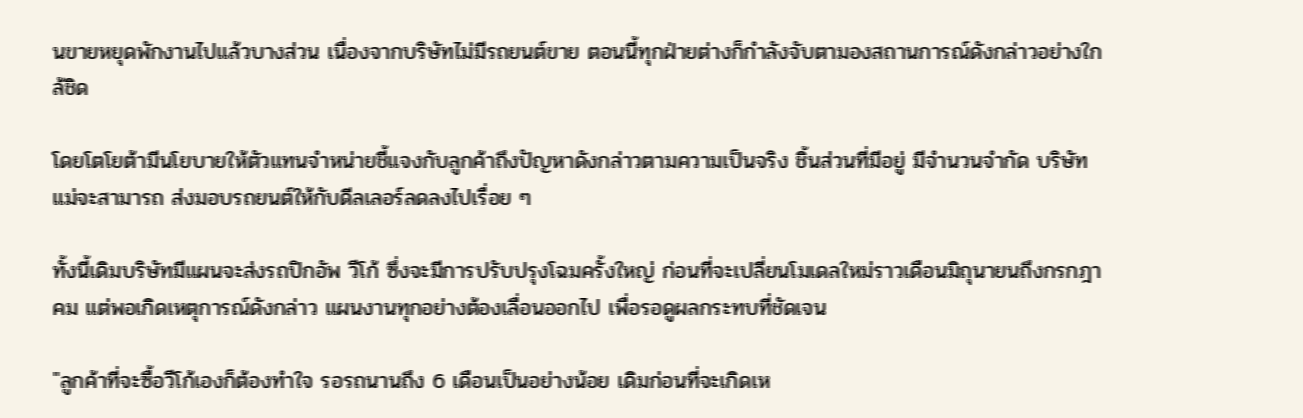นขายหยุดพักงานไปแล้วบางส่วน เนื่องจากบริษัทไม่มีรถยนต์ขาย ตอนนี้ทุกฝ่ายต่างก็กำลังจับตามองสถานการณ์ดังกล่าวอย่างใกล้ชิด

โดยโตโยต้ามีนโยบายให้ตัวแทนจำหน่ายชี้แจงกับลูกค้าถึงปัญหาดังกล่าวตามความเป็นจริง ชิ้นส่วนที่มีอยู่ มีจำนวนจำกัด บริษัทแม่จะสามารถ ส่งมอบรถยนต์ให้กับดีลเลอร์ลดลงไปเรื่อย ๆ

ทั้งนี้เดิมบริษัทมีแผนจะส่งรถปิกอัพ วีโก้ ซึ่งจะมีการปรับปรุงโฉมครั้งใหญ่ ก่อนที่จะเปลี่ยนโมเดลใหม่ราวเดือนมิถุนายนถึงกรกฎาคม แต่พอเกิดเหตุการณ์ดังกล่าว แผนงานทุกอย่างต้องเลื่อนออกไป เพื่อรอดูผลกระทบที่ชัดเจน

"ลูกค้าที่จะซื้อวีโก้เองก็ต้องทำใจ รอรถนานถึง 6 เดือนเป็นอย่างน้อย เดิมก่อนที่จะเกิดเห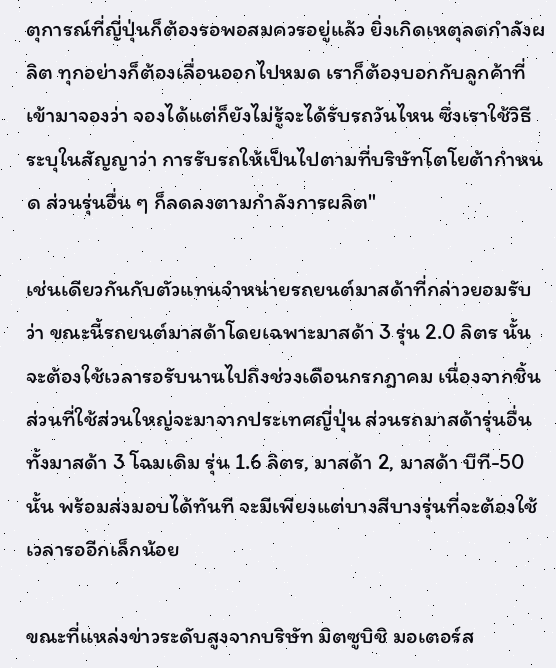ตุการณ์ที่ญี่ปุ่นก็ต้องรอพอสมควรอยู่แล้ว ยิ่งเกิดเหตุลดกำลังผลิต ทุกอย่างก็ต้องเลื่อนออกไปหมด เราก็ต้องบอกกับลูกค้าที่เข้ามาจองว่า จองได้แต่ก็ยังไม่รู้จะได้รับรถวันไหน ซึ่งเราใช้วิธีระบุในสัญญาว่า การรับรถให้เป็นไปตามที่บริษัทโตโยต้ากำหนด ส่วนรุ่นอื่น ๆ ก็ลดลงตามกำลังการผลิต"

เช่นเดียวกันกับตัวแทนจำหน่ายรถยนต์มาสด้าที่กล่าวยอมรับว่า ขณะนี้รถยนต์มาสด้าโดยเฉพาะมาสด้า 3 รุ่น 2.0 ลิตร นั้นจะต้องใช้เวลารอรับนานไปถึงช่วงเดือนกรกฎาคม เนื่องจากชิ้นส่วนที่ใช้ส่วนใหญ่จะมาจากประเทศญี่ปุ่น ส่วนรถมาสด้ารุ่นอื่นทั้งมาสด้า 3 โฉมเดิม รุ่น 1.6 ลิตร, มาสด้า 2, มาสด้า บีที-50 นั้น พร้อมส่งมอบได้ทันที จะมีเพียงแต่บางสีบางรุ่นที่จะต้องใช้เวลารออีกเล็กน้อย

ขณะที่แหล่งข่าวระดับสูงจากบริษัท มิตซูบิชิ มอเตอร์ส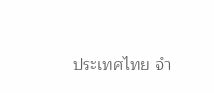ประเทศไทย จำ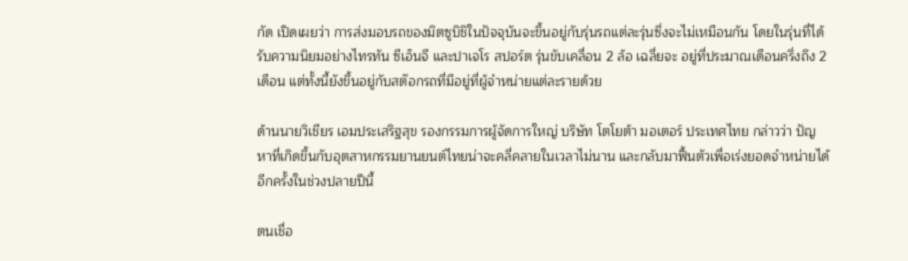กัด เปิดเผยว่า การส่งมอบรถของมิตซูบิชิในปัจจุบันจะขึ้นอยู่กับรุ่นรถแต่ละรุ่นซึ่งจะไม่เหมือนกัน โดยในรุ่นที่ได้รับความนิยมอย่างไทรทัน ซีเอ็นจี และปาเจโร สปอร์ต รุ่นขับเคลื่อน 2 ล้อ เฉลี่ยจะ อยู่ที่ประมาณเดือนครึ่งถึง 2 เดือน แต่ทั้งนี้ยังขึ้นอยู่กับสต๊อกรถที่มีอยู่ที่ผู้จำหน่ายแต่ละรายด้วย

ด้านนายวิเชียร เอมประเสริฐสุข รองกรรมการผู้จัดการใหญ่ บริษัท โตโยต้า มอเตอร์ ประเทศไทย กล่าวว่า ปัญหาที่เกิดขึ้นกับอุตสาหกรรมยานยนต์ไทยน่าจะคลี่คลายในเวลาไม่นาน และกลับมาฟื้นตัวเพื่อเร่งยอดจำหน่ายได้อีกครั้งในช่วงปลายปีนี้

ตนเชื่อ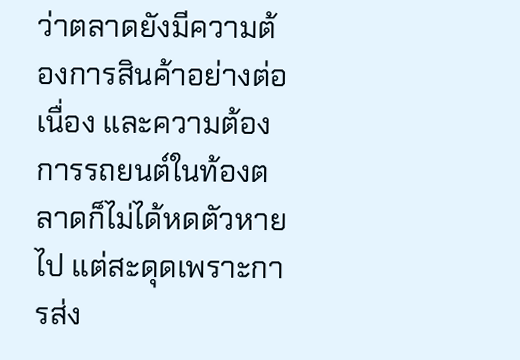ว่าตลาดยังมีความต้องการสินค้าอย่างต่อเนื่อง และความต้องการรถยนต์ในท้องตลาดก็ไม่ได้หดตัวหายไป แต่สะดุดเพราะการส่ง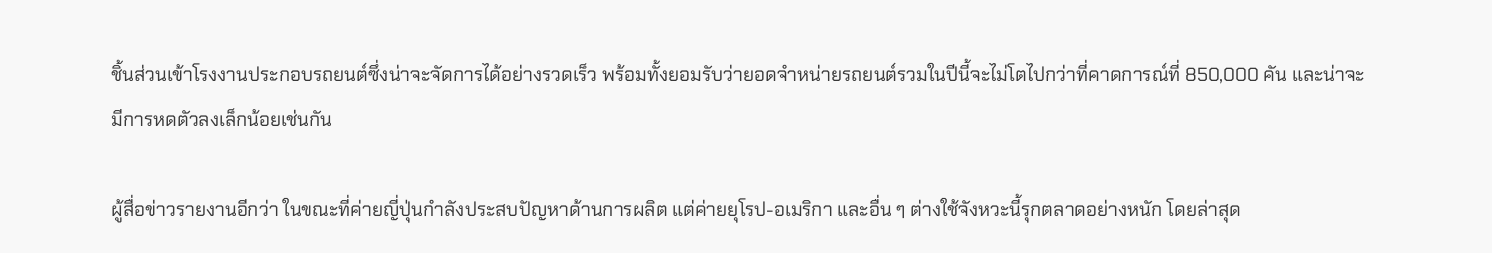ชิ้นส่วนเข้าโรงงานประกอบรถยนต์ซึ่งน่าจะจัดการได้อย่างรวดเร็ว พร้อมทั้งยอมรับว่ายอดจำหน่ายรถยนต์รวมในปีนี้จะไม่โตไปกว่าที่คาดการณ์ที่ 850,000 คัน และน่าจะมีการหดตัวลงเล็กน้อยเช่นกัน

ผู้สื่อข่าวรายงานอีกว่า ในขณะที่ค่ายญี่ปุ่นกำลังประสบปัญหาด้านการผลิต แต่ค่ายยุโรป-อเมริกา และอื่น ๆ ต่างใช้จังหวะนี้รุกตลาดอย่างหนัก โดยล่าสุด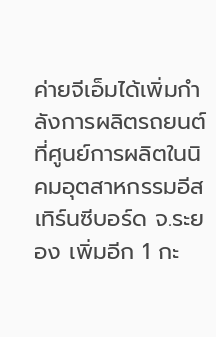ค่ายจีเอ็มได้เพิ่มกำลังการผลิตรถยนต์ ที่ศูนย์การผลิตในนิคมอุตสาหกรรมอีสเทิร์นซีบอร์ด จ.ระยอง เพิ่มอีก 1 กะ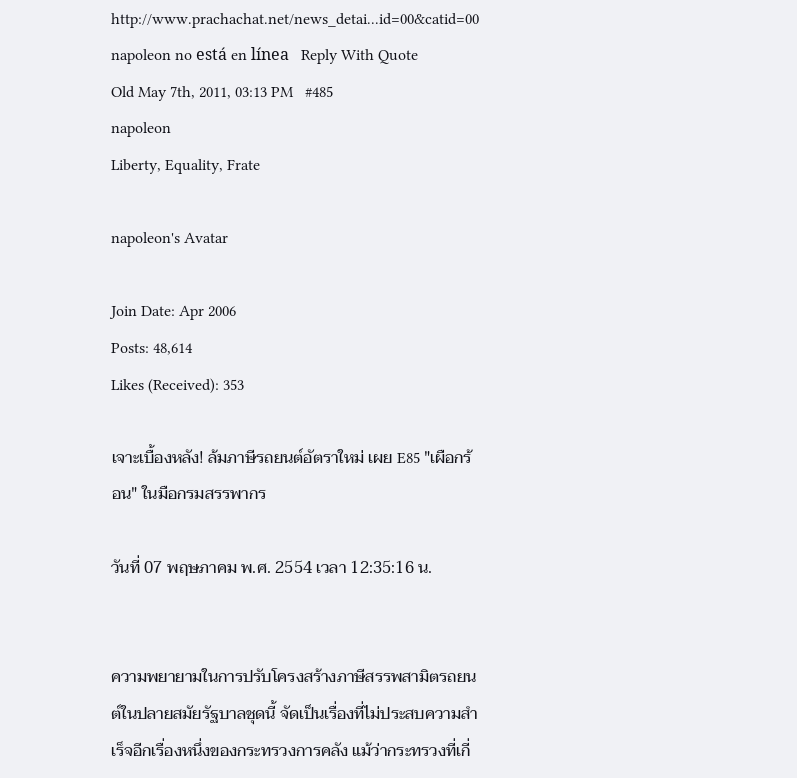http://www.prachachat.net/news_detai...id=00&catid=00
napoleon no está en línea   Reply With Quote
Old May 7th, 2011, 03:13 PM   #485
napoleon
Liberty, Equality, Frate

napoleon's Avatar

Join Date: Apr 2006
Posts: 48,614
Likes (Received): 353

เจาะเบื้องหลัง! ล้มภาษีรถยนต์อัตราใหม่ เผย E85 "เผือกร้อน" ในมือกรมสรรพากร

วันที่ 07 พฤษภาคม พ.ศ. 2554 เวลา 12:35:16 น.


ความพยายามในการปรับโครงสร้างภาษีสรรพสามิตรถยนต์ในปลายสมัยรัฐบาลชุดนี้ จัดเป็นเรื่องที่ไม่ประสบความสำเร็จอีกเรื่องหนึ่งของกระทรวงการคลัง แม้ว่ากระทรวงที่เกี่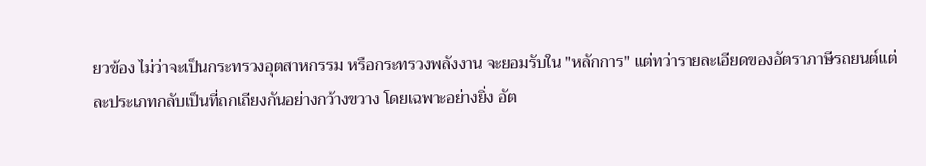ยวข้อง ไม่ว่าจะเป็นกระทรวงอุตสาหกรรม หรือกระทรวงพลังงาน จะยอมรับใน "หลักการ" แต่ทว่ารายละเอียดของอัตราภาษีรถยนต์แต่ละประเภทกลับเป็นที่ถกเถียงกันอย่างกว้างขวาง โดยเฉพาะอย่างยิ่ง อัต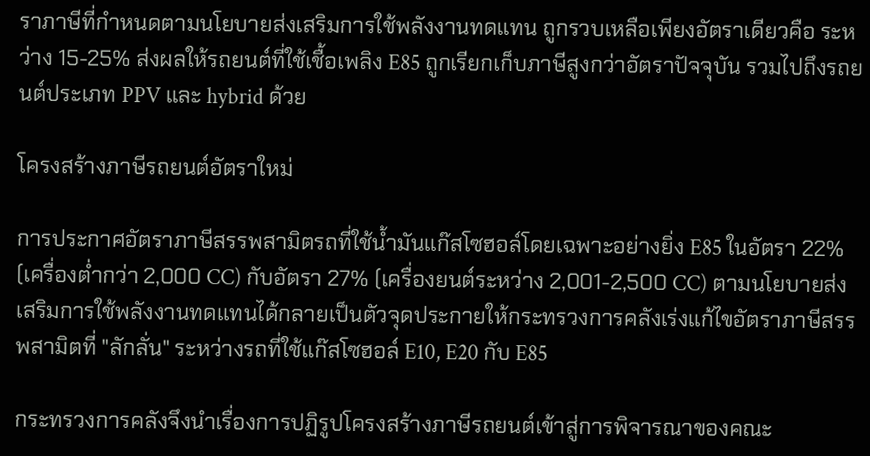ราภาษีที่กำหนดตามนโยบายส่งเสริมการใช้พลังงานทดแทน ถูกรวบเหลือเพียงอัตราเดียวคือ ระหว่าง 15-25% ส่งผลให้รถยนต์ที่ใช้เชื้อเพลิง E85 ถูกเรียกเก็บภาษีสูงกว่าอัตราปัจจุบัน รวมไปถึงรถยนต์ประเภท PPV และ hybrid ด้วย

โครงสร้างภาษีรถยนต์อัตราใหม่

การประกาศอัตราภาษีสรรพสามิตรถที่ใช้น้ำมันแก๊สโซฮอล์โดยเฉพาะอย่างยิ่ง E85 ในอัตรา 22% (เครื่องต่ำกว่า 2,000 CC) กับอัตรา 27% (เครื่องยนต์ระหว่าง 2,001-2,500 CC) ตามนโยบายส่งเสริมการใช้พลังงานทดแทนได้กลายเป็นตัวจุดประกายให้กระทรวงการคลังเร่งแก้ไขอัตราภาษีสรรพสามิตที่ "ลักลั่น" ระหว่างรถที่ใช้แก๊สโซฮอล์ E10, E20 กับ E85

กระทรวงการคลังจึงนำเรื่องการปฏิรูปโครงสร้างภาษีรถยนต์เข้าสู่การพิจารณาของคณะ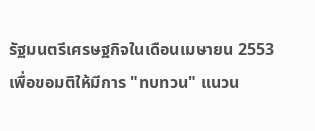รัฐมนตรีเศรษฐกิจในเดือนเมษายน 2553 เพื่อขอมติให้มีการ "ทบทวน" แนวน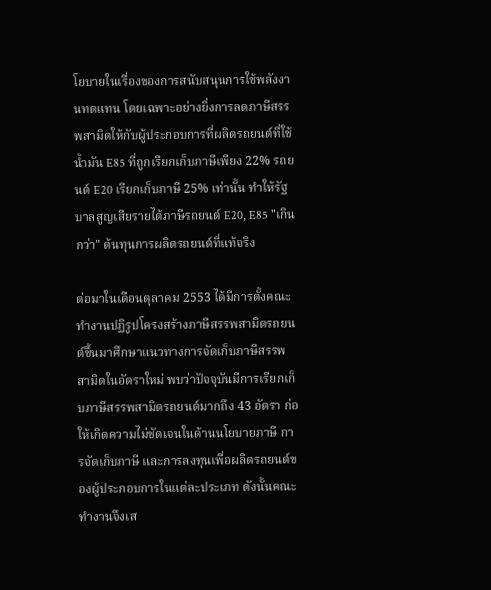โยบายในเรื่องของการสนับสนุนการใช้พลังงานทดแทน โดยเฉพาะอย่างยิ่งการลดภาษีสรรพสามิตให้กับผู้ประกอบการที่ผลิตรถยนต์ที่ใช้น้ำมัน E85 ที่ถูกเรียกเก็บภาษีเพียง 22% รถยนต์ E20 เรียกเก็บภาษี 25% เท่านั้น ทำให้รัฐบาลสูญเสียรายได้ภาษีรถยนต์ E20, E85 "เกินกว่า" ต้นทุนการผลิตรถยนต์ที่แท้จริง

ต่อมาในเดือนตุลาคม 2553 ได้มีการตั้งคณะทำงานปฏิรูปโครงสร้างภาษีสรรพสามิตรถยนต์ขึ้นมาศึกษาแนวทางการจัดเก็บภาษีสรรพสามิตในอัตราใหม่ พบว่าปัจจุบันมีการเรียกเก็บภาษีสรรพสามิตรถยนต์มากถึง 43 อัตรา ก่อให้เกิดความไม่ชัดเจนในด้านนโยบายภาษี การจัดเก็บภาษี และการลงทุนเพื่อผลิตรถยนต์ของผู้ประกอบการในแต่ละประเภท ดังนั้นคณะทำงานจึงเส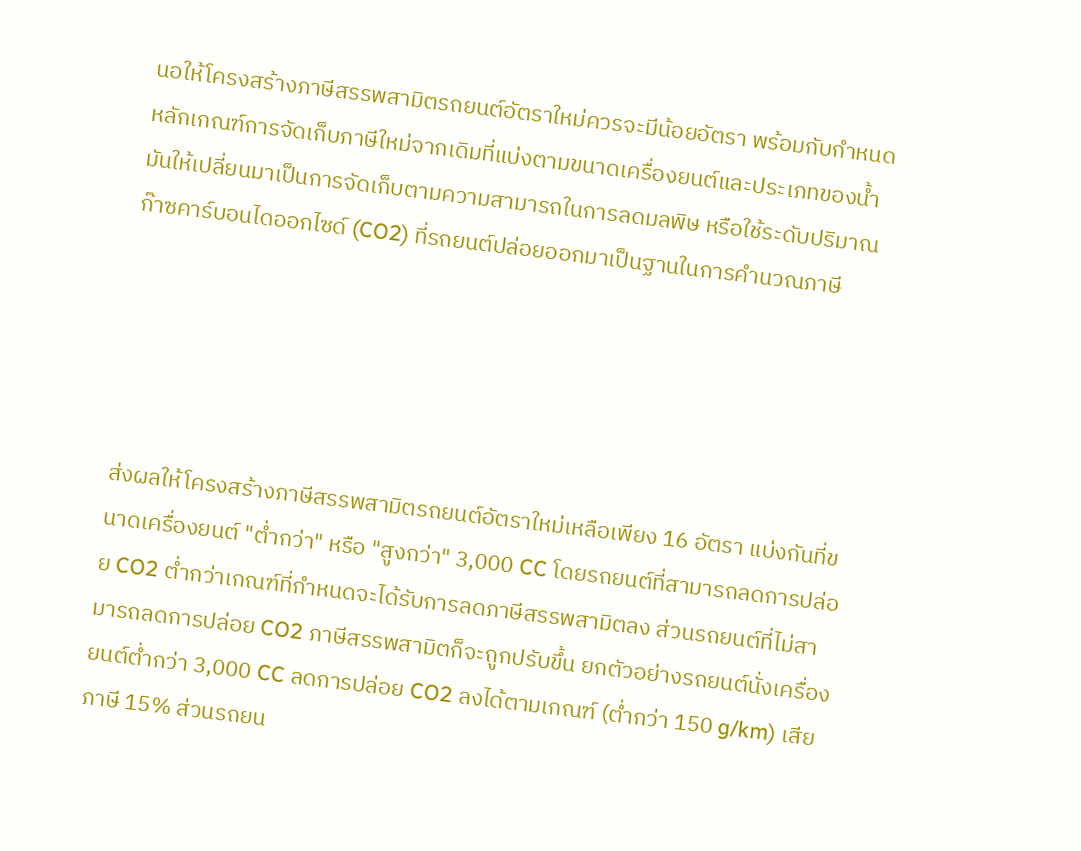นอให้โครงสร้างภาษีสรรพสามิตรถยนต์อัตราใหม่ควรจะมีน้อยอัตรา พร้อมกับกำหนดหลักเกณฑ์การจัดเก็บภาษีใหม่จากเดิมที่แบ่งตามขนาดเครื่องยนต์และประเภทของน้ำมันให้เปลี่ยนมาเป็นการจัดเก็บตามความสามารถในการลดมลพิษ หรือใช้ระดับปริมาณก๊าซคาร์บอนไดออกไซด์ (CO2) ที่รถยนต์ปล่อยออกมาเป็นฐานในการคำนวณภาษี





ส่งผลให้โครงสร้างภาษีสรรพสามิตรถยนต์อัตราใหม่เหลือเพียง 16 อัตรา แบ่งกันที่ขนาดเครื่องยนต์ "ต่ำกว่า" หรือ "สูงกว่า" 3,000 CC โดยรถยนต์ที่สามารถลดการปล่อย CO2 ต่ำกว่าเกณฑ์ที่กำหนดจะได้รับการลดภาษีสรรพสามิตลง ส่วนรถยนต์ที่ไม่สามารถลดการปล่อย CO2 ภาษีสรรพสามิตก็จะถูกปรับขึ้น ยกตัวอย่างรถยนต์นั่งเครื่องยนต์ต่ำกว่า 3,000 CC ลดการปล่อย CO2 ลงได้ตามเกณฑ์ (ต่ำกว่า 150 g/km) เสียภาษี 15% ส่วนรถยน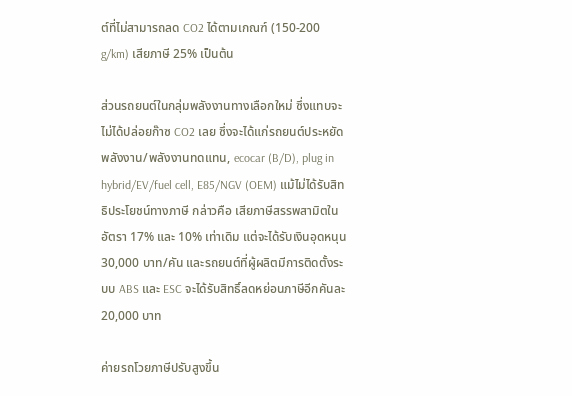ต์ที่ไม่สามารถลด CO2 ได้ตามเกณฑ์ (150-200 g/km) เสียภาษี 25% เป็นต้น

ส่วนรถยนต์ในกลุ่มพลังงานทางเลือกใหม่ ซึ่งแทบจะไม่ได้ปล่อยก๊าซ CO2 เลย ซึ่งจะได้แก่รถยนต์ประหยัดพลังงาน/พลังงานทดแทน, ecocar (B/D), plug in hybrid/EV/fuel cell, E85/NGV (OEM) แม้ไม่ได้รับสิทธิประโยชน์ทางภาษี กล่าวคือ เสียภาษีสรรพสามิตในอัตรา 17% และ 10% เท่าเดิม แต่จะได้รับเงินอุดหนุน 30,000 บาท/คัน และรถยนต์ที่ผู้ผลิตมีการติดตั้งระบบ ABS และ ESC จะได้รับสิทธิ์ลดหย่อนภาษีอีกคันละ 20,000 บาท

ค่ายรถโวยภาษีปรับสูงขึ้น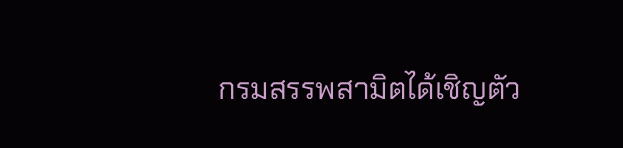กรมสรรพสามิตได้เชิญตัว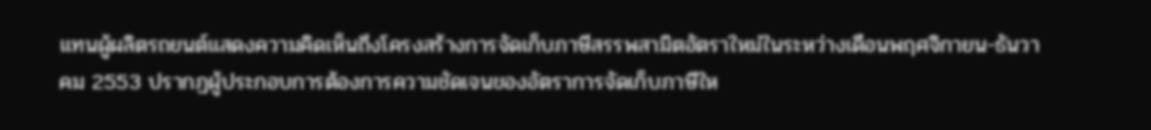แทนผู้ผลิตรถยนต์แสดงความคิดเห็นถึงโครงสร้างการจัดเก็บภาษีสรรพสามิตอัตราใหม่ในระหว่างเดือนพฤศจิกายน-ธันวาคม 2553 ปรากฏผู้ประกอบการต้องการความชัดเจนของอัตราการจัดเก็บภาษีให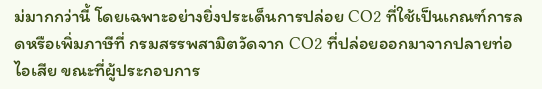ม่มากกว่านี้ โดยเฉพาะอย่างยิ่งประเด็นการปล่อย CO2 ที่ใช้เป็นเกณฑ์การลดหรือเพิ่มภาษีที่ กรมสรรพสามิตวัดจาก CO2 ที่ปล่อยออกมาจากปลายท่อไอเสีย ขณะที่ผู้ประกอบการ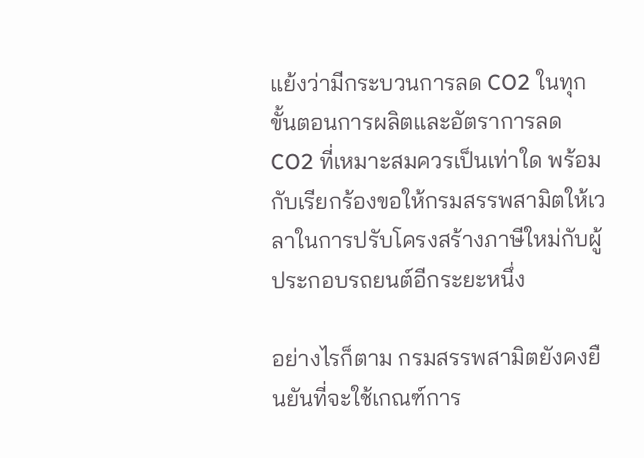แย้งว่ามีกระบวนการลด CO2 ในทุกขั้นตอนการผลิตและอัตราการลด CO2 ที่เหมาะสมควรเป็นเท่าใด พร้อมกับเรียกร้องขอให้กรมสรรพสามิตให้เวลาในการปรับโครงสร้างภาษีใหม่กับผู้ประกอบรถยนต์อีกระยะหนึ่ง

อย่างไรก็ตาม กรมสรรพสามิตยังคงยืนยันที่จะใช้เกณฑ์การ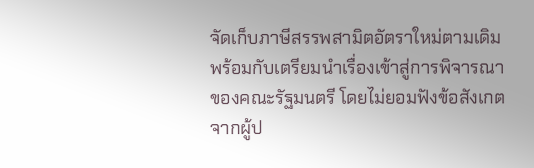จัดเก็บภาษีสรรพสามิตอัตราใหม่ตามเดิม พร้อมกับเตรียมนำเรื่องเข้าสู่การพิจารณาของคณะรัฐมนตรี โดยไม่ยอมฟังข้อสังเกตจากผู้ป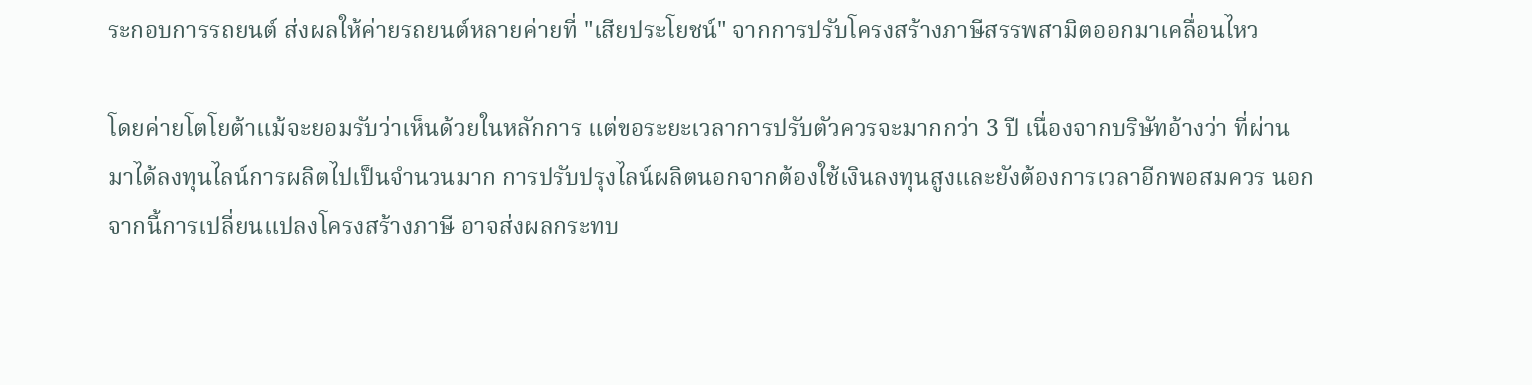ระกอบการรถยนต์ ส่งผลให้ค่ายรถยนต์หลายค่ายที่ "เสียประโยชน์" จากการปรับโครงสร้างภาษีสรรพสามิตออกมาเคลื่อนไหว

โดยค่ายโตโยต้าแม้จะยอมรับว่าเห็นด้วยในหลักการ แต่ขอระยะเวลาการปรับตัวควรจะมากกว่า 3 ปี เนื่องจากบริษัทอ้างว่า ที่ผ่านมาได้ลงทุนไลน์การผลิตไปเป็นจำนวนมาก การปรับปรุงไลน์ผลิตนอกจากต้องใช้เงินลงทุนสูงและยังต้องการเวลาอีกพอสมควร นอกจากนี้การเปลี่ยนแปลงโครงสร้างภาษี อาจส่งผลกระทบ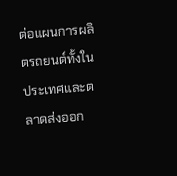ต่อแผนการผลิตรถยนต์ทั้งในประเทศและตลาดส่งออก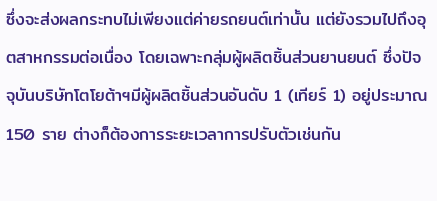ซึ่งจะส่งผลกระทบไม่เพียงแต่ค่ายรถยนต์เท่านั้น แต่ยังรวมไปถึงอุตสาหกรรมต่อเนื่อง โดยเฉพาะกลุ่มผู้ผลิตชิ้นส่วนยานยนต์ ซึ่งปัจจุบันบริษัทโตโยต้าฯมีผู้ผลิตชิ้นส่วนอันดับ 1 (เทียร์ 1) อยู่ประมาณ 150 ราย ต่างก็ต้องการระยะเวลาการปรับตัวเช่นกัน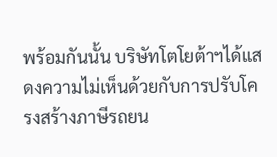พร้อมกันนั้น บริษัทโตโยต้าฯได้แสดงความไม่เห็นด้วยกับการปรับโครงสร้างภาษีรถยน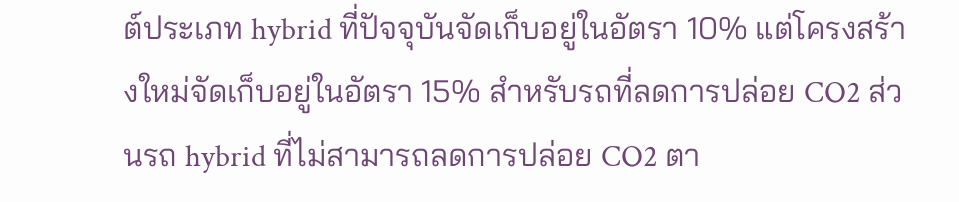ต์ประเภท hybrid ที่ปัจจุบันจัดเก็บอยู่ในอัตรา 10% แต่โครงสร้างใหม่จัดเก็บอยู่ในอัตรา 15% สำหรับรถที่ลดการปล่อย CO2 ส่วนรถ hybrid ที่ไม่สามารถลดการปล่อย CO2 ตา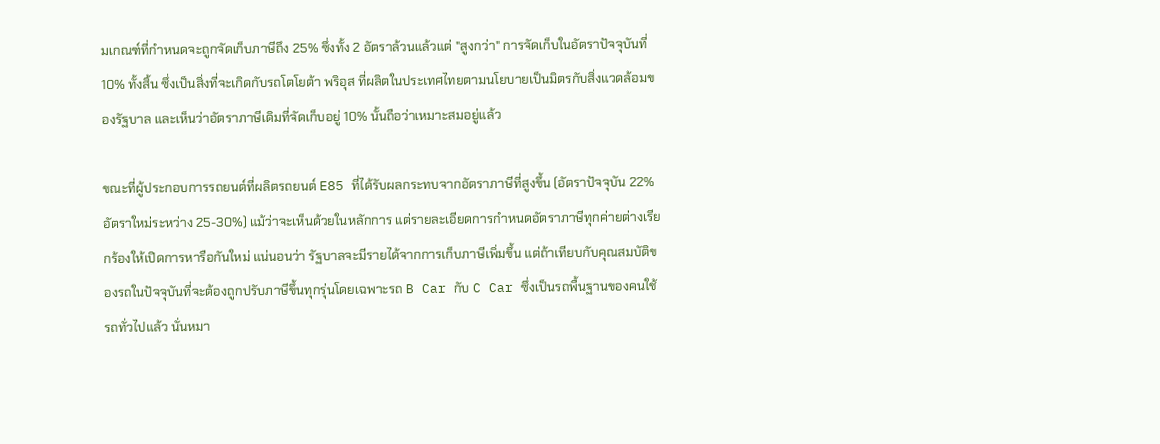มเกณฑ์ที่กำหนดจะถูกจัดเก็บภาษีถึง 25% ซึ่งทั้ง 2 อัตราล้วนแล้วแต่ "สูงกว่า" การจัดเก็บในอัตราปัจจุบันที่ 10% ทั้งสิ้น ซึ่งเป็นสิ่งที่จะเกิดกับรถโตโยต้า พริอุส ที่ผลิตในประเทศไทยตามนโยบายเป็นมิตรกับสิ่งแวดล้อมของรัฐบาล และเห็นว่าอัตราภาษีเดิมที่จัดเก็บอยู่ 10% นั้นถือว่าเหมาะสมอยู่แล้ว

ขณะที่ผู้ประกอบการรถยนต์ที่ผลิตรถยนต์ E85 ที่ได้รับผลกระทบจากอัตราภาษีที่สูงขึ้น (อัตราปัจจุบัน 22% อัตราใหม่ระหว่าง 25-30%) แม้ว่าจะเห็นด้วยในหลักการ แต่รายละเอียดการกำหนดอัตราภาษีทุกค่ายต่างเรียกร้องให้เปิดการหารือกันใหม่ แน่นอนว่า รัฐบาลจะมีรายได้จากการเก็บภาษีเพิ่มขึ้น แต่ถ้าเทียบกับคุณสมบัติของรถในปัจจุบันที่จะต้องถูกปรับภาษีขึ้นทุกรุ่นโดยเฉพาะรถ B Car กับ C Car ซึ่งเป็นรถพื้นฐานของคนใช้รถทั่วไปแล้ว นั่นหมา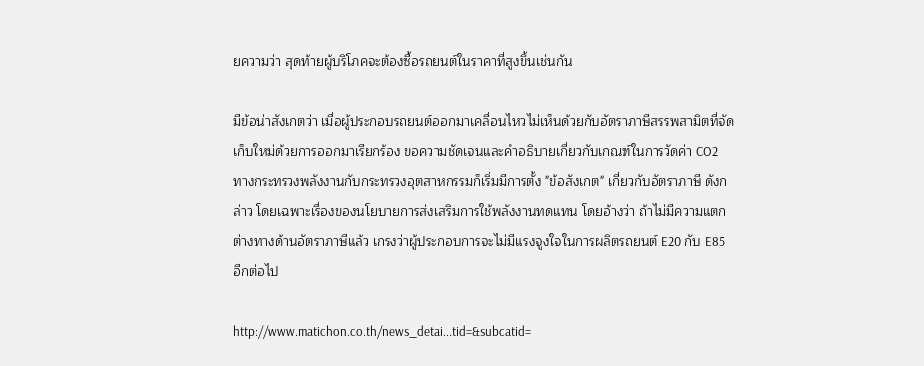ยความว่า สุดท้ายผู้บริโภคจะต้องซื้อรถยนต์ในราคาที่สูงขึ้นเช่นกัน

มีข้อน่าสังเกตว่า เมื่อผู้ประกอบรถยนต์ออกมาเคลื่อนไหวไม่เห็นด้วยกับอัตราภาษีสรรพสามิตที่จัดเก็บใหม่ด้วยการออกมาเรียกร้อง ขอความชัดเจนและคำอธิบายเกี่ยวกับเกณฑ์ในการวัดค่า CO2 ทางกระทรวงพลังงานกับกระทรวงอุตสาหกรรมก็เริ่มมีการตั้ง "ข้อสังเกต" เกี่ยวกับอัตราภาษี ดังกล่าว โดยเฉพาะเรื่องของนโยบายการส่งเสริมการใช้พลังงานทดแทน โดยอ้างว่า ถ้าไม่มีความแตกต่างทางด้านอัตราภาษีแล้ว เกรงว่าผู้ประกอบการจะไม่มีแรงจูงใจในการผลิตรถยนต์ E20 กับ E85 อีกต่อไป

http://www.matichon.co.th/news_detai...tid=&subcatid=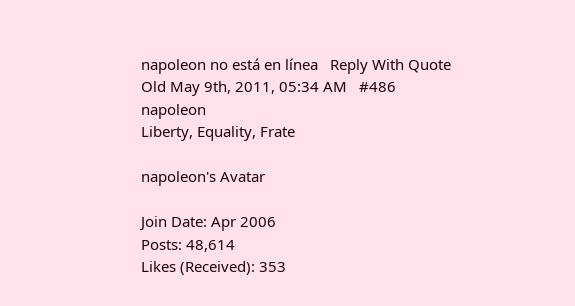napoleon no está en línea   Reply With Quote
Old May 9th, 2011, 05:34 AM   #486
napoleon
Liberty, Equality, Frate

napoleon's Avatar

Join Date: Apr 2006
Posts: 48,614
Likes (Received): 353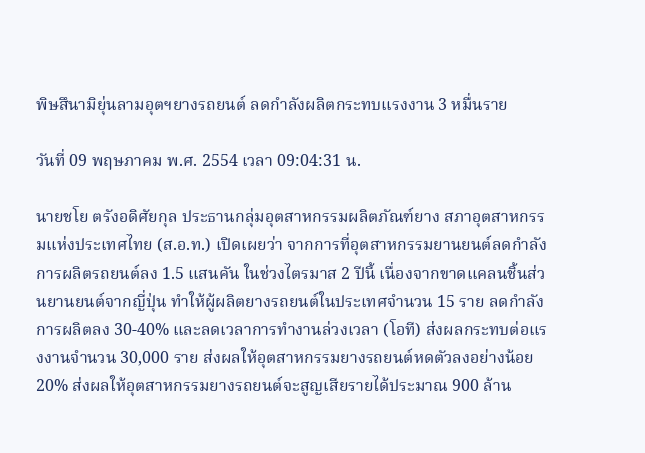พิษสึนามิยุ่นลามอุตฯยางรถยนต์ ลดกำลังผลิตกระทบแรงงาน 3 หมื่นราย

วันที่ 09 พฤษภาคม พ.ศ. 2554 เวลา 09:04:31 น.

นายชโย ตรังอดิศัยกุล ประธานกลุ่มอุตสาหกรรมผลิตภัณฑ์ยาง สภาอุตสาหกรรมแห่งประเทศไทย (ส.อ.ท.) เปิดเผยว่า จากการที่อุตสาหกรรมยานยนต์ลดกำลังการผลิตรถยนต์ลง 1.5 แสนคัน ในช่วงไตรมาส 2 ปีนี้ เนื่องจากขาดแคลนชิ้นส่วนยานยนต์จากญี่ปุ่น ทำให้ผู้ผลิตยางรถยนต์ในประเทศจำนวน 15 ราย ลดกำลังการผลิตลง 30-40% และลดเวลาการทำงานล่วงเวลา (โอที) ส่งผลกระทบต่อแรงงานจำนวน 30,000 ราย ส่งผลให้อุตสาหกรรมยางรถยนต์หดตัวลงอย่างน้อย 20% ส่งผลให้อุตสาหกรรมยางรถยนต์จะสูญเสียรายได้ประมาณ 900 ล้าน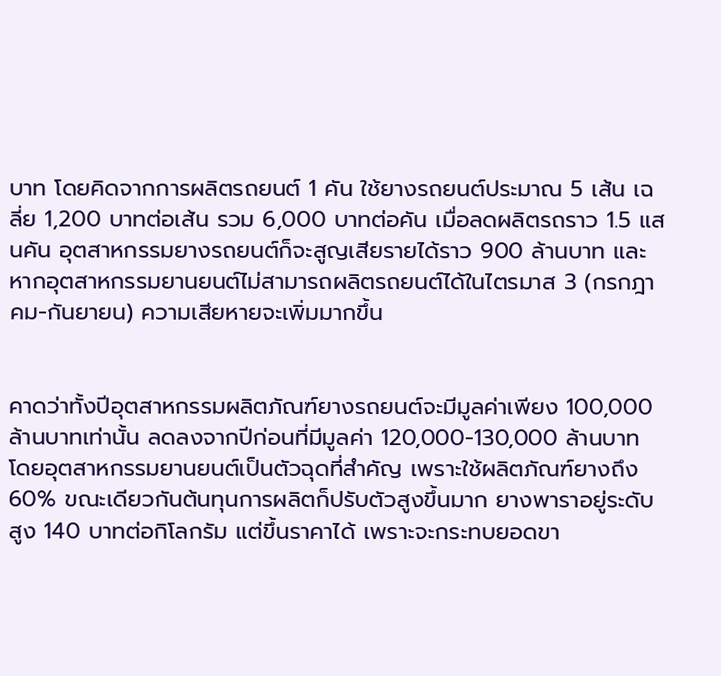บาท โดยคิดจากการผลิตรถยนต์ 1 คัน ใช้ยางรถยนต์ประมาณ 5 เส้น เฉลี่ย 1,200 บาทต่อเส้น รวม 6,000 บาทต่อคัน เมื่อลดผลิตรถราว 1.5 แสนคัน อุตสาหกรรมยางรถยนต์ก็จะสูญเสียรายได้ราว 900 ล้านบาท และหากอุตสาหกรรมยานยนต์ไม่สามารถผลิตรถยนต์ได้ในไตรมาส 3 (กรกฎาคม-กันยายน) ความเสียหายจะเพิ่มมากขึ้น


คาดว่าทั้งปีอุตสาหกรรมผลิตภัณฑ์ยางรถยนต์จะมีมูลค่าเพียง 100,000 ล้านบาทเท่านั้น ลดลงจากปีก่อนที่มีมูลค่า 120,000-130,000 ล้านบาท โดยอุตสาหกรรมยานยนต์เป็นตัวฉุดที่สำคัญ เพราะใช้ผลิตภัณฑ์ยางถึง 60% ขณะเดียวกันต้นทุนการผลิตก็ปรับตัวสูงขึ้นมาก ยางพาราอยู่ระดับสูง 140 บาทต่อกิโลกรัม แต่ขึ้นราคาได้ เพราะจะกระทบยอดขา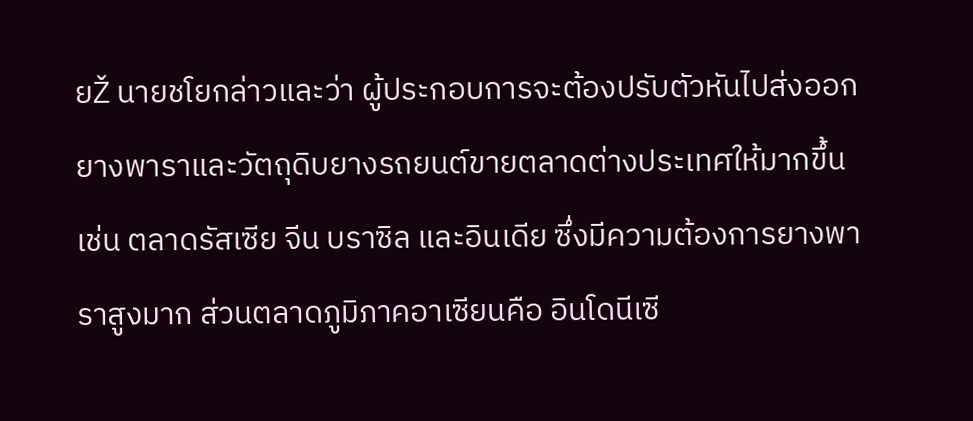ยŽ นายชโยกล่าวและว่า ผู้ประกอบการจะต้องปรับตัวหันไปส่งออกยางพาราและวัตถุดิบยางรถยนต์ขายตลาดต่างประเทศให้มากขึ้น เช่น ตลาดรัสเซีย จีน บราซิล และอินเดีย ซึ่งมีความต้องการยางพาราสูงมาก ส่วนตลาดภูมิภาคอาเซียนคือ อินโดนีเซี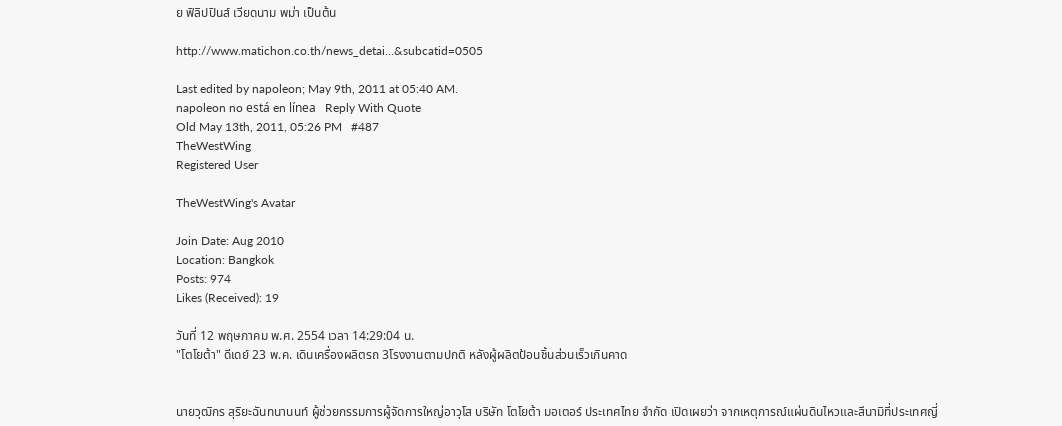ย ฟิลิปปินส์ เวียดนาม พม่า เป็นต้น

http://www.matichon.co.th/news_detai...&subcatid=0505

Last edited by napoleon; May 9th, 2011 at 05:40 AM.
napoleon no está en línea   Reply With Quote
Old May 13th, 2011, 05:26 PM   #487
TheWestWing
Registered User

TheWestWing's Avatar

Join Date: Aug 2010
Location: Bangkok
Posts: 974
Likes (Received): 19

วันที่ 12 พฤษภาคม พ.ศ. 2554 เวลา 14:29:04 น.
"โตโยต้า" ดีเดย์ 23 พ.ค. เดินเครื่องผลิตรถ 3โรงงานตามปกติ หลังผู้ผลิตป้อนชิ้นส่วนเร็วเกินคาด


นายวุฒิกร สุริยะฉันทนานนท์ ผู้ช่วยกรรมการผู้จัดการใหญ่อาวุโส บริษัท โตโยต้า มอเตอร์ ประเทศไทย จำกัด เปิดเผยว่า จากเหตุการณ์แผ่นดินไหวและสึนามิที่ประเทศญี่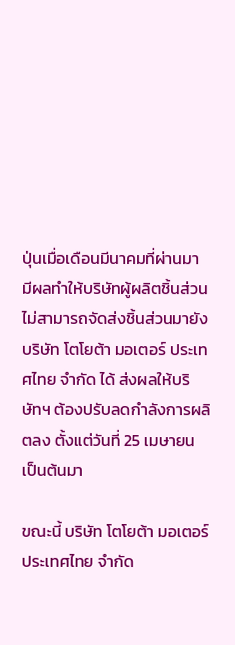ปุ่นเมื่อเดือนมีนาคมที่ผ่านมา มีผลทำให้บริษัทผู้ผลิตชิ้นส่วน ไม่สามารถจัดส่งชิ้นส่วนมายัง บริษัท โตโยต้า มอเตอร์ ประเทศไทย จำกัด ได้ ส่งผลให้บริษัทฯ ต้องปรับลดกำลังการผลิตลง ตั้งแต่วันที่ 25 เมษายน เป็นต้นมา

ขณะนี้ บริษัท โตโยต้า มอเตอร์ ประเทศไทย จำกัด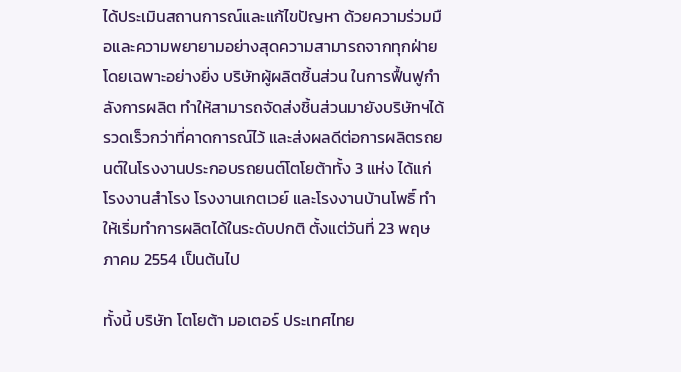ได้ประเมินสถานการณ์และแก้ไขปัญหา ด้วยความร่วมมือและความพยายามอย่างสุดความสามารถจากทุกฝ่าย โดยเฉพาะอย่างยิ่ง บริษัทผู้ผลิตชิ้นส่วน ในการฟื้นฟูกำลังการผลิต ทำให้สามารถจัดส่งชิ้นส่วนมายังบริษัทฯได้รวดเร็วกว่าที่คาดการณ์ไว้ และส่งผลดีต่อการผลิตรถยนต์ในโรงงานประกอบรถยนต์โตโยต้าทั้ง 3 แห่ง ได้แก่ โรงงานสำโรง โรงงานเกตเวย์ และโรงงานบ้านโพธิ์ ทำให้เริ่มทำการผลิตได้ในระดับปกติ ตั้งแต่วันที่ 23 พฤษภาคม 2554 เป็นต้นไป

ทั้งนี้ บริษัท โตโยต้า มอเตอร์ ประเทศไทย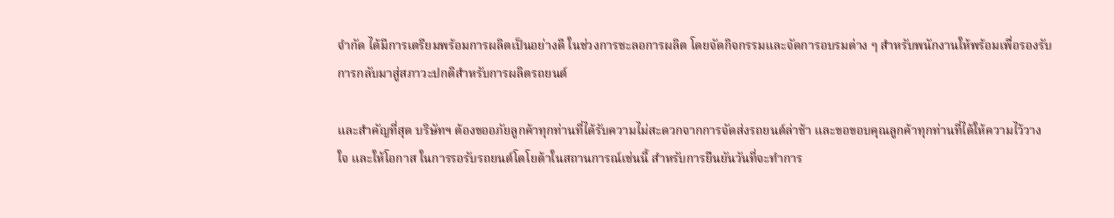จำกัด ได้มีการเตรียมพร้อมการผลิตเป็นอย่างดี ในช่วงการชะลอการผลิต โดยจัดกิจกรรมและจัดการอบรมต่าง ๆ สำหรับพนักงานให้พร้อมเพื่อรองรับการกลับมาสู่สภาวะปกติสำหรับการผลิตรถยนต์

และสำคัญที่สุด บริษัทฯ ต้องขออภัยลูกค้าทุกท่านที่ได้รับความไม่สะดวกจากการจัดส่งรถยนต์ล่าช้า และขอขอบคุณลูกค้าทุกท่านที่ได้ให้ความไว้วางใจ และให้โอกาส ในการรอรับรถยนต์โตโยต้าในสถานการณ์เช่นนี้ สำหรับการยืนยันวันที่จะทำการ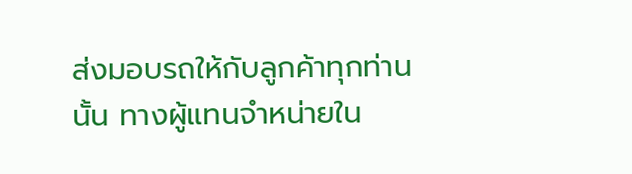ส่งมอบรถให้กับลูกค้าทุกท่านนั้น ทางผู้แทนจำหน่ายใน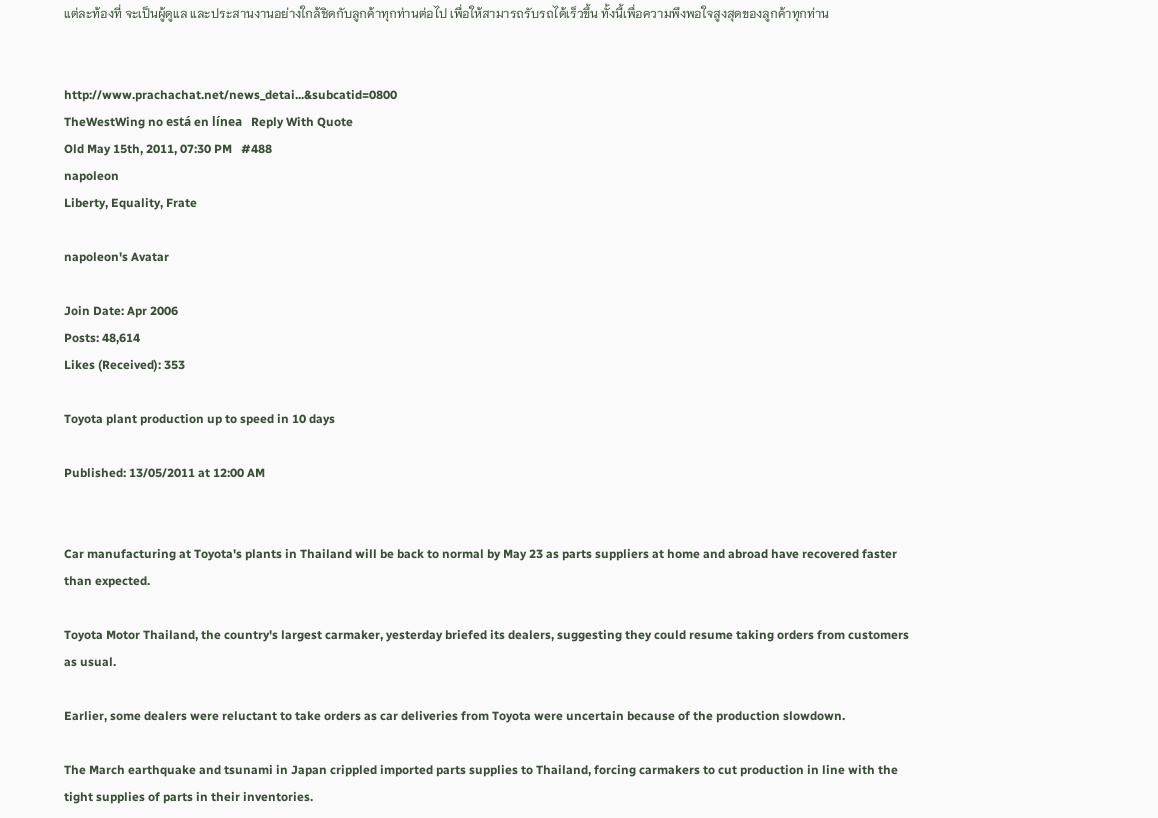แต่ละท้องที่ จะเป็นผู้ดูแล และประสานงานอย่างใกล้ชิดกับลูกค้าทุกท่านต่อไป เพื่อให้สามารถรับรถได้เร็วขึ้น ทั้งนี้เพื่อความพึงพอใจสูงสุดของลูกค้าทุกท่าน


http://www.prachachat.net/news_detai...&subcatid=0800
TheWestWing no está en línea   Reply With Quote
Old May 15th, 2011, 07:30 PM   #488
napoleon
Liberty, Equality, Frate

napoleon's Avatar

Join Date: Apr 2006
Posts: 48,614
Likes (Received): 353

Toyota plant production up to speed in 10 days

Published: 13/05/2011 at 12:00 AM


Car manufacturing at Toyota's plants in Thailand will be back to normal by May 23 as parts suppliers at home and abroad have recovered faster than expected.

Toyota Motor Thailand, the country's largest carmaker, yesterday briefed its dealers, suggesting they could resume taking orders from customers as usual.

Earlier, some dealers were reluctant to take orders as car deliveries from Toyota were uncertain because of the production slowdown.

The March earthquake and tsunami in Japan crippled imported parts supplies to Thailand, forcing carmakers to cut production in line with the tight supplies of parts in their inventories.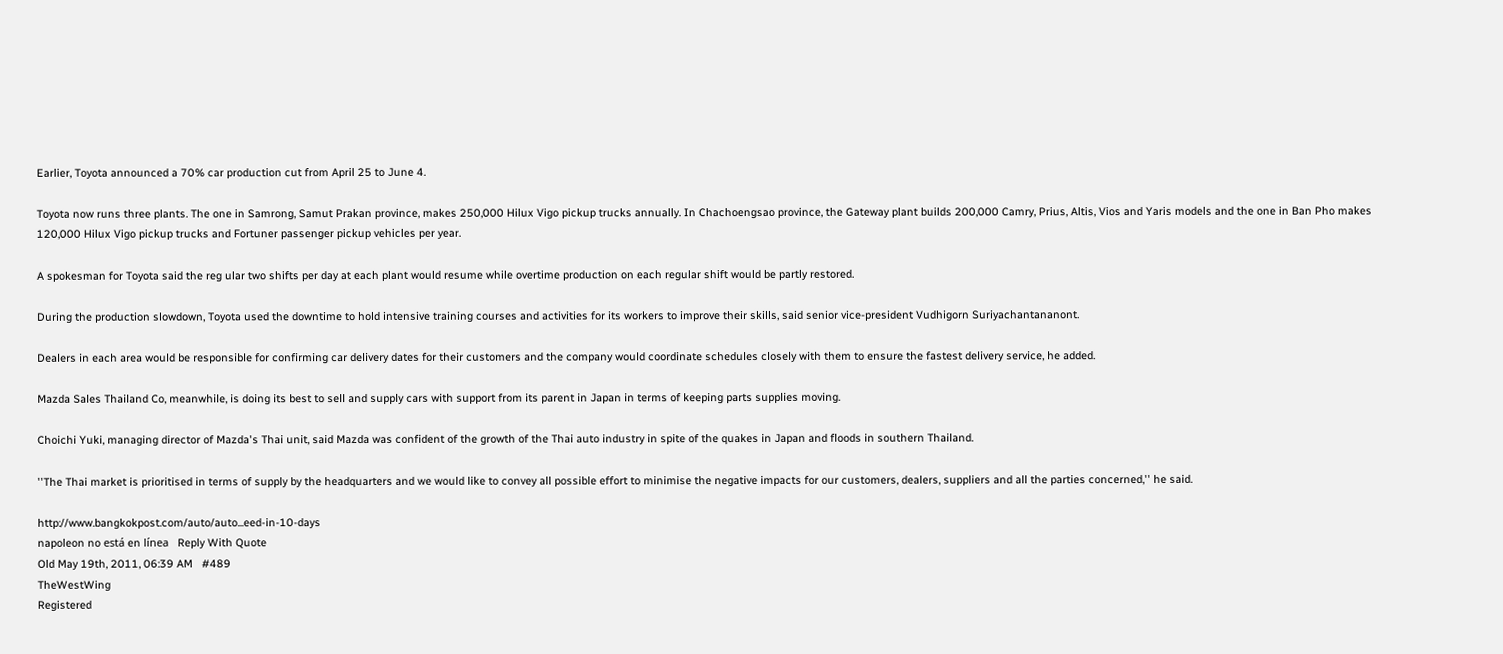Earlier, Toyota announced a 70% car production cut from April 25 to June 4.

Toyota now runs three plants. The one in Samrong, Samut Prakan province, makes 250,000 Hilux Vigo pickup trucks annually. In Chachoengsao province, the Gateway plant builds 200,000 Camry, Prius, Altis, Vios and Yaris models and the one in Ban Pho makes 120,000 Hilux Vigo pickup trucks and Fortuner passenger pickup vehicles per year.

A spokesman for Toyota said the reg ular two shifts per day at each plant would resume while overtime production on each regular shift would be partly restored.

During the production slowdown, Toyota used the downtime to hold intensive training courses and activities for its workers to improve their skills, said senior vice-president Vudhigorn Suriyachantananont.

Dealers in each area would be responsible for confirming car delivery dates for their customers and the company would coordinate schedules closely with them to ensure the fastest delivery service, he added.

Mazda Sales Thailand Co, meanwhile, is doing its best to sell and supply cars with support from its parent in Japan in terms of keeping parts supplies moving.

Choichi Yuki, managing director of Mazda's Thai unit, said Mazda was confident of the growth of the Thai auto industry in spite of the quakes in Japan and floods in southern Thailand.

''The Thai market is prioritised in terms of supply by the headquarters and we would like to convey all possible effort to minimise the negative impacts for our customers, dealers, suppliers and all the parties concerned,'' he said.

http://www.bangkokpost.com/auto/auto...eed-in-10-days
napoleon no está en línea   Reply With Quote
Old May 19th, 2011, 06:39 AM   #489
TheWestWing
Registered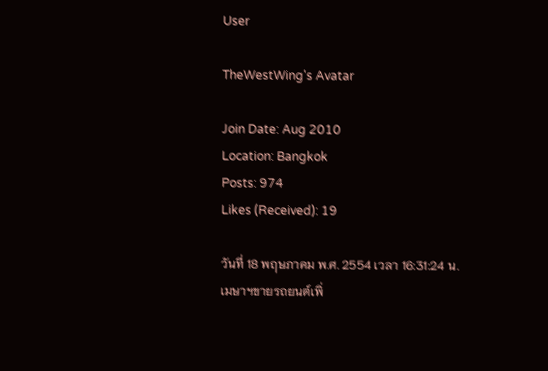User

TheWestWing's Avatar

Join Date: Aug 2010
Location: Bangkok
Posts: 974
Likes (Received): 19

วันที่ 18 พฤษภาคม พ.ศ. 2554 เวลา 16:31:24 น.
เมษาฯขายรถยนต์เพิ่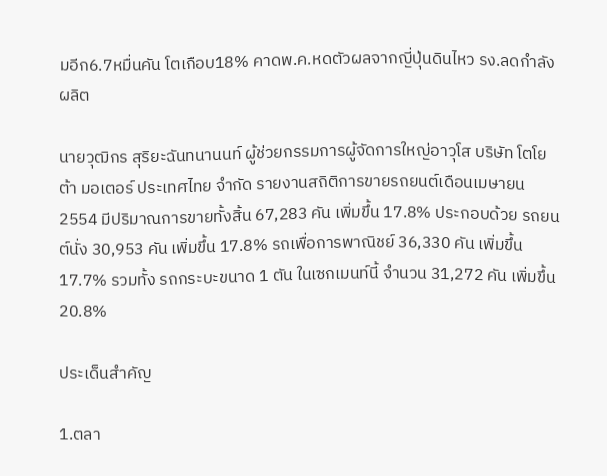มอีก6.7หมื่นคัน โตเกือบ18% คาดพ.ค.หดตัวผลจากญี่ปุ่นดินไหว รง.ลดกำลังผลิต

นายวุฒิกร สุริยะฉันทนานนท์ ผู้ช่วยกรรมการผู้จัดการใหญ่อาวุโส บริษัท โตโยต้า มอเตอร์ ประเทศไทย จำกัด รายงานสถิติการขายรถยนต์เดือนเมษายน 2554 มีปริมาณการขายทั้งสิ้น 67,283 คัน เพิ่มขึ้น 17.8% ประกอบด้วย รถยนต์นั่ง 30,953 คัน เพิ่มขึ้น 17.8% รถเพื่อการพาณิชย์ 36,330 คัน เพิ่มขึ้น 17.7% รวมทั้ง รถกระบะขนาด 1 ตัน ในเซกเมนท์นี้ จำนวน 31,272 คัน เพิ่มขึ้น 20.8%

ประเด็นสำคัญ

1.ตลา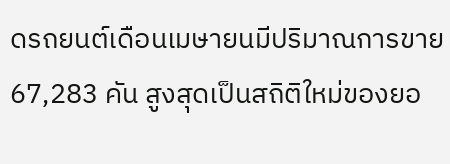ดรถยนต์เดือนเมษายนมีปริมาณการขาย 67,283 คัน สูงสุดเป็นสถิติใหม่ของยอ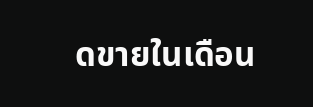ดขายในเดือน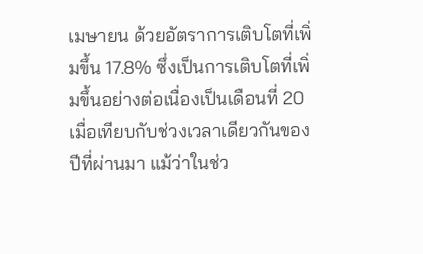เมษายน ด้วยอัตราการเติบโตที่เพิ่มขึ้น 17.8% ซึ่งเป็นการเติบโตที่เพิ่มขึ้นอย่างต่อเนื่องเป็นเดือนที่ 20 เมื่อเทียบกับช่วงเวลาเดียวกันของปีที่ผ่านมา แม้ว่าในช่ว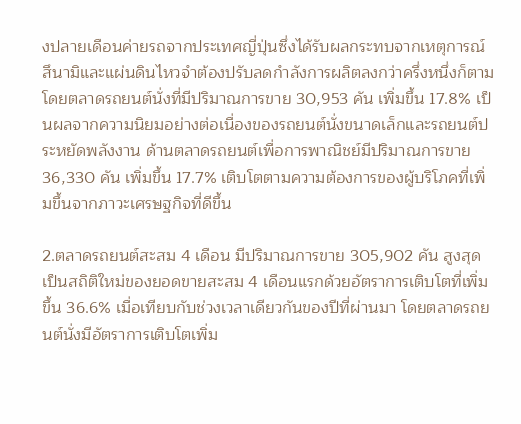งปลายเดือนค่ายรถจากประเทศญี่ปุ่นซึ่งได้รับผลกระทบจากเหตุการณ์สึนามิและแผ่นดินไหวจำต้องปรับลดกำลังการผลิตลงกว่าครึ่งหนึ่งก็ตาม โดยตลาดรถยนต์นั่งที่มีปริมาณการขาย 30,953 คัน เพิ่มขึ้น 17.8% เป็นผลจากความนิยมอย่างต่อเนื่องของรถยนต์นั่งขนาดเล็กและรถยนต์ประหยัดพลังงาน ด้านตลาดรถยนต์เพื่อการพาณิชย์มีปริมาณการขาย 36,330 คัน เพิ่มขึ้น 17.7% เติบโตตามความต้องการของผู้บริโภคที่เพิ่มขึ้นจากภาวะเศรษฐกิจที่ดีขึ้น

2.ตลาดรถยนต์สะสม 4 เดือน มีปริมาณการขาย 305,902 คัน สูงสุดเป็นสถิติใหม่ของยอดขายสะสม 4 เดือนแรกด้วยอัตราการเติบโตที่เพิ่มขึ้น 36.6% เมื่อเทียบกับช่วงเวลาเดียวกันของปีที่ผ่านมา โดยตลาดรถยนต์นั่งมีอัตราการเติบโตเพิ่ม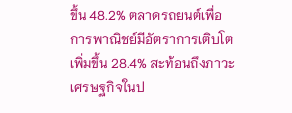ขึ้น 48.2% ตลาดรถยนต์เพื่อการพาณิชย์มีอัตราการเติบโตเพิ่มขึ้น 28.4% สะท้อนถึงภาวะเศรษฐกิจในป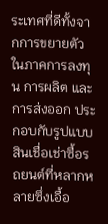ระเทศที่ดีทั้งจากการขยายตัวในภาคการลงทุน การผลิต และการส่งออก ประกอบกับรูปแบบสินเชื่อเช่าซื้อรถยนต์ที่หลากหลายซึ่งเอื้อ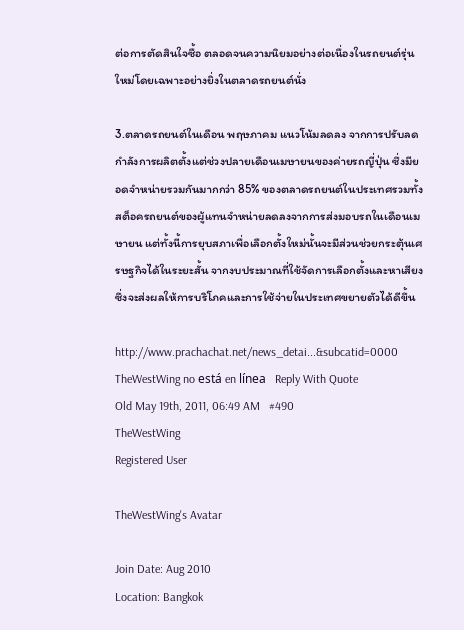ต่อการตัดสินใจซื้อ ตลอดจนความนิยมอย่างต่อเนื่องในรถยนต์รุ่นใหม่โดยเฉพาะอย่างยิ่งในตลาดรถยนต์นั่ง

3.ตลาดรถยนต์ในเดือน พฤษภาคม แนวโน้มลดลง จากการปรับลดกำลังการผลิตตั้งแต่ช่วงปลายเดือนเมษายนของค่ายรถญี่ปุ่น ซึ่งมียอดจำหน่ายรวมกันมากกว่า 85% ของตลาดรถยนต์ในประเทศรวมทั้งสต็อครถยนต์ของผู้แทนจำหน่ายลดลงจากการส่งมอบรถในเดือนเมษายน แต่ทั้งนี้การยุบสภาเพื่อเลือกตั้งใหม่นั้นจะมีส่วนช่วยกระตุ้นเศรษฐกิจได้ในระยะสั้น จากงบประมาณที่ใช้จัดการเลือกตั้งและหาเสียงซึ่งจะส่งผลให้การบริโภคและการใช้จ่ายในประเทศขยายตัวได้ดีขึ้น

http://www.prachachat.net/news_detai...&subcatid=0000
TheWestWing no está en línea   Reply With Quote
Old May 19th, 2011, 06:49 AM   #490
TheWestWing
Registered User

TheWestWing's Avatar

Join Date: Aug 2010
Location: Bangkok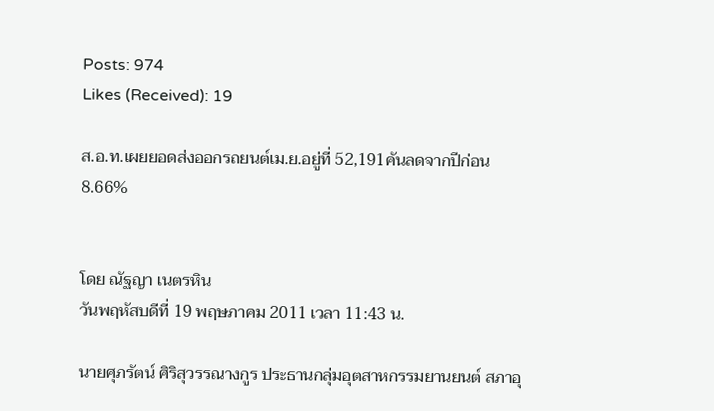Posts: 974
Likes (Received): 19

ส.อ.ท.เผยยอดส่งออกรถยนต์เม.ย.อยู่ที่ 52,191คันลดจากปีก่อน8.66%


โดย ณัฐญา เนตรหิน
วันพฤหัสบดีที่ 19 พฤษภาคม 2011 เวลา 11:43 น.

นายศุภรัตน์ ศิริสุวรรณางกูร ประธานกลุ่มอุตสาหกรรมยานยนต์ สภาอุ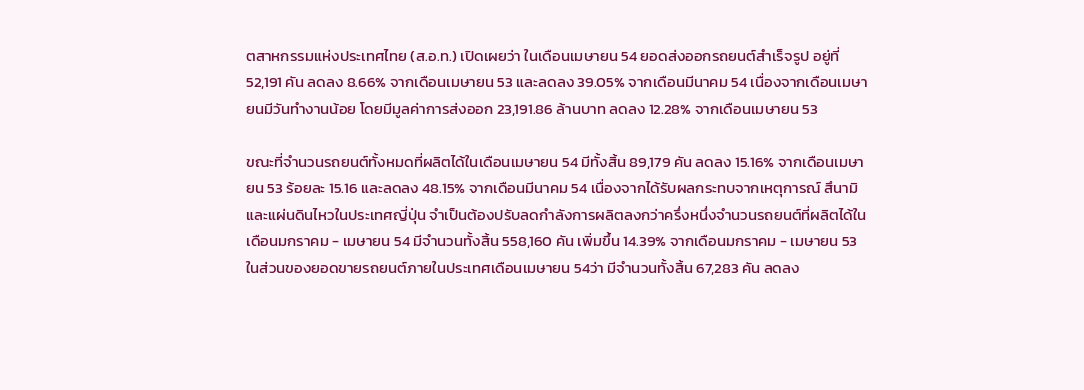ตสาหกรรมแห่งประเทศไทย (ส.อ.ท.) เปิดเผยว่า ในเดือนเมษายน 54 ยอดส่งออกรถยนต์สำเร็จรูป อยู่ที่ 52,191 คัน ลดลง 8.66% จากเดือนเมษายน 53 และลดลง 39.05% จากเดือนมีนาคม 54 เนื่องจากเดือนเมษายนมีวันทำงานน้อย โดยมีมูลค่าการส่งออก 23,191.86 ล้านบาท ลดลง 12.28% จากเดือนเมษายน 53

ขณะที่จำนวนรถยนต์ทั้งหมดที่ผลิตได้ในเดือนเมษายน 54 มีทั้งสิ้น 89,179 คัน ลดลง 15.16% จากเดือนเมษายน 53 ร้อยละ 15.16 และลดลง 48.15% จากเดือนมีนาคม 54 เนื่องจากได้รับผลกระทบจากเหตุการณ์ สึนามิและแผ่นดินไหวในประเทศญี่ปุ่น จำเป็นต้องปรับลดกำลังการผลิตลงกว่าครึ่งหนึ่งจำนวนรถยนต์ที่ผลิตได้ในเดือนมกราคม - เมษายน 54 มีจำนวนทั้งสิ้น 558,160 คัน เพิ่มขึ้น 14.39% จากเดือนมกราคม - เมษายน 53
ในส่วนของยอดขายรถยนต์ภายในประเทศเดือนเมษายน 54ว่า มีจำนวนทั้งสิ้น 67,283 คัน ลดลง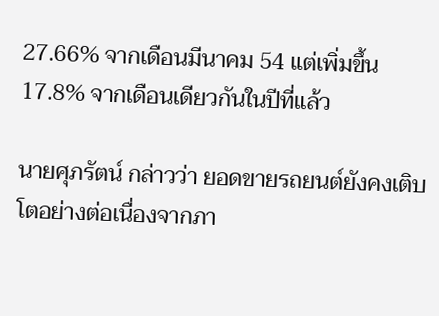27.66% จากเดือนมีนาคม 54 แต่เพิ่มขึ้น17.8% จากเดือนเดียวกันในปีที่แล้ว

นายศุภรัตน์ กล่าวว่า ยอดขายรถยนต์ยังคงเติบโตอย่างต่อเนื่องจากภา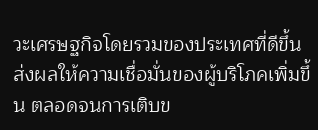วะเศรษฐกิจโดยรวมของประเทศที่ดีขึ้น ส่งผลให้ความเชื่อมั่นของผู้บริโภคเพิ่มขึ้น ตลอดจนการเติบข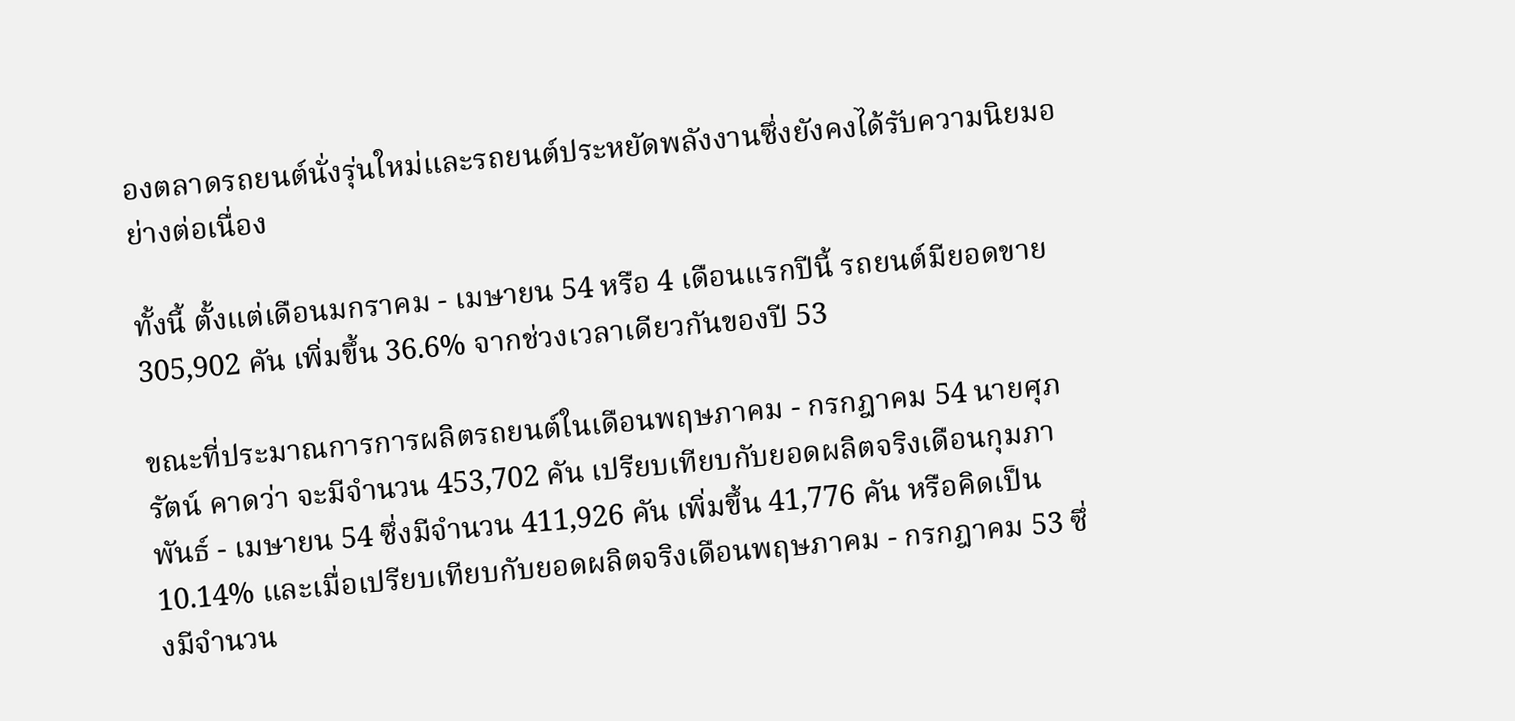องตลาดรถยนต์นั่งรุ่นใหม่และรถยนต์ประหยัดพลังงานซึ่งยังคงได้รับความนิยมอย่างต่อเนื่อง

ทั้งนี้ ตั้งแต่เดือนมกราคม - เมษายน 54 หรือ 4 เดือนแรกปีนี้ รถยนต์มียอดขาย 305,902 คัน เพิ่มขึ้น 36.6% จากช่วงเวลาเดียวกันของปี 53

ขณะที่ประมาณการการผลิตรถยนต์ในเดือนพฤษภาคม - กรกฎาคม 54 นายศุภรัตน์ คาดว่า จะมีจำนวน 453,702 คัน เปรียบเทียบกับยอดผลิตจริงเดือนกุมภาพันธ์ - เมษายน 54 ซึ่งมีจำนวน 411,926 คัน เพิ่มขึ้น 41,776 คัน หรือคิดเป็น 10.14% และเมื่อเปรียบเทียบกับยอดผลิตจริงเดือนพฤษภาคม - กรกฎาคม 53 ซึ่งมีจำนวน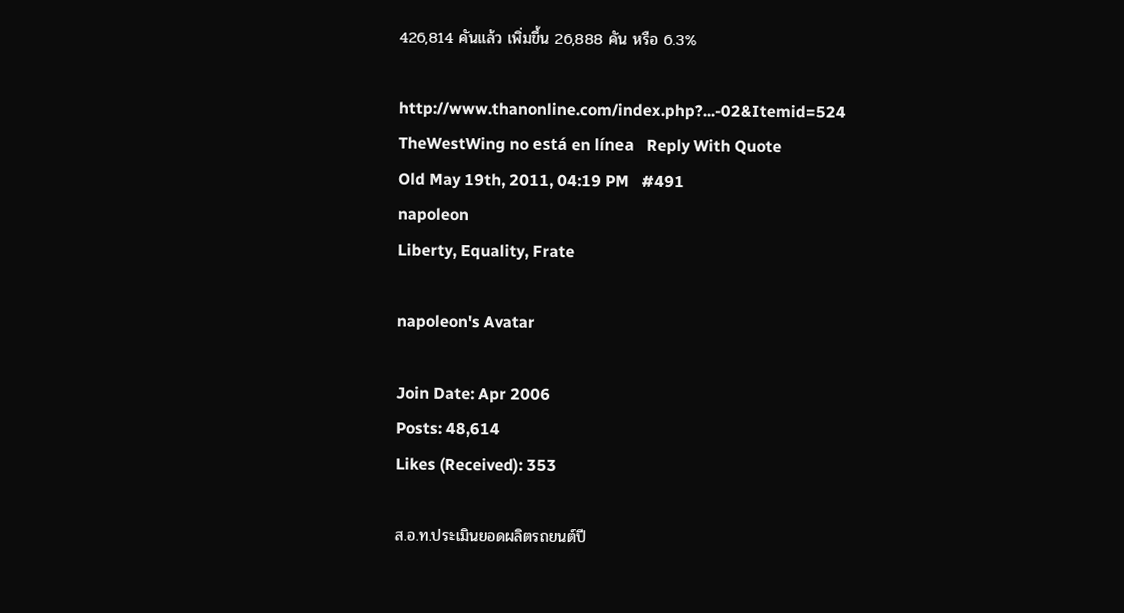426,814 คันแล้ว เพิ่มขึ้น 26,888 คัน หรือ 6.3%

http://www.thanonline.com/index.php?...-02&Itemid=524
TheWestWing no está en línea   Reply With Quote
Old May 19th, 2011, 04:19 PM   #491
napoleon
Liberty, Equality, Frate

napoleon's Avatar

Join Date: Apr 2006
Posts: 48,614
Likes (Received): 353

ส.อ.ท.ประเมินยอดผลิตรถยนต์ปี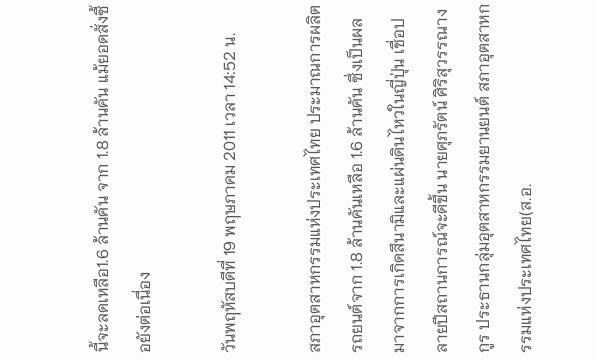นี้จะลดเหลือ1.6 ล้านคัน จาก 1.8 ล้านคัน แม้ยอดสั่งซื้อยังต่อเนื่อง

วันพฤหัสบดีที่ 19 พฤษภาคม 2011 เวลา 14:52 น.

สภาอุตสาหกรรมแห่งประเทศไทย ประมาณการผลิตรถยนต์จาก 1.8 ล้านคันเหลือ 1.6 ล้านคัน ซึ่งเป็นผลมาจากการเกิดสึนามิและแผ่นดินไหวในญี่ปุ่น เชื่อปลายปีสถานการณ์จะดีขึ้น นายศุภรัตน์ ศิริสุวรรณางกูร ประธานกลุ่มอุตสาหกรรมยานยนต์ สภาอุตสาหกรรมแห่งประเทศไทย(ส.อ.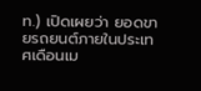ท.) เปิดเผยว่า ยอดขายรถยนต์ภายในประเทศเดือนเม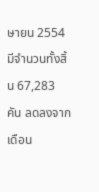ษายน 2554 มีจำนวนทั้งสิ้น 67,283 คัน ลดลงจากเดือน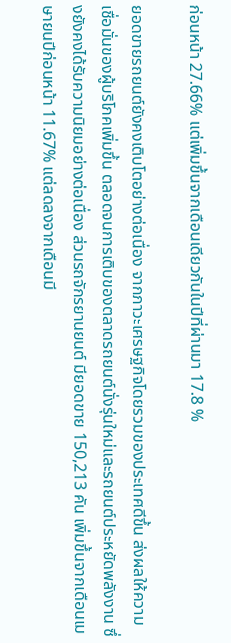ก่อนหน้า 27.66% แต่เพิ่มขึ้นจากเดือนเดียวกันในปีที่ผ่านมา 17.8 %

ยอดขายรถยนต์ยังคงเติบโตอย่างต่อเนื่อง จากภาวะเศรษฐกิจโดยรวมของประเทศดีขึ้น ส่งผลให้ความเชื่อมั่นของผู้บริโภคเพิ่มขึ้น ตลอดจนการเติบของตลาดรถยนต์นั่งรุ่นใหม่และรถยนต์ประหยัดพลังงาน ซึ่งยังคงได้รับความนิยมอย่างต่อเนื่อง ส่วนรถจักรยานยนต์ มียอดขาย 150,213 คัน เพิ่มขึ้นจากเดือนเมษายนปีก่อนหน้า 11.67% แต่ลดลงจากเดือนมี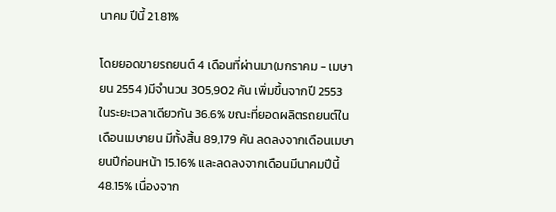นาคม ปีนี้ 21.81%

โดยยอดขายรถยนต์ 4 เดือนที่ผ่านมา(มกราคม - เมษายน 2554 )มีจำนวน 305,902 คัน เพิ่มขึ้นจากปี 2553 ในระยะเวลาเดียวกัน 36.6% ขณะที่ยอดผลิตรถยนต์ในเดือนเมษายน มีทั้งสิ้น 89,179 คัน ลดลงจากเดือนเมษายนปีก่อนหน้า 15.16% และลดลงจากเดือนมีนาคมปีนี้ 48.15% เนื่องจาก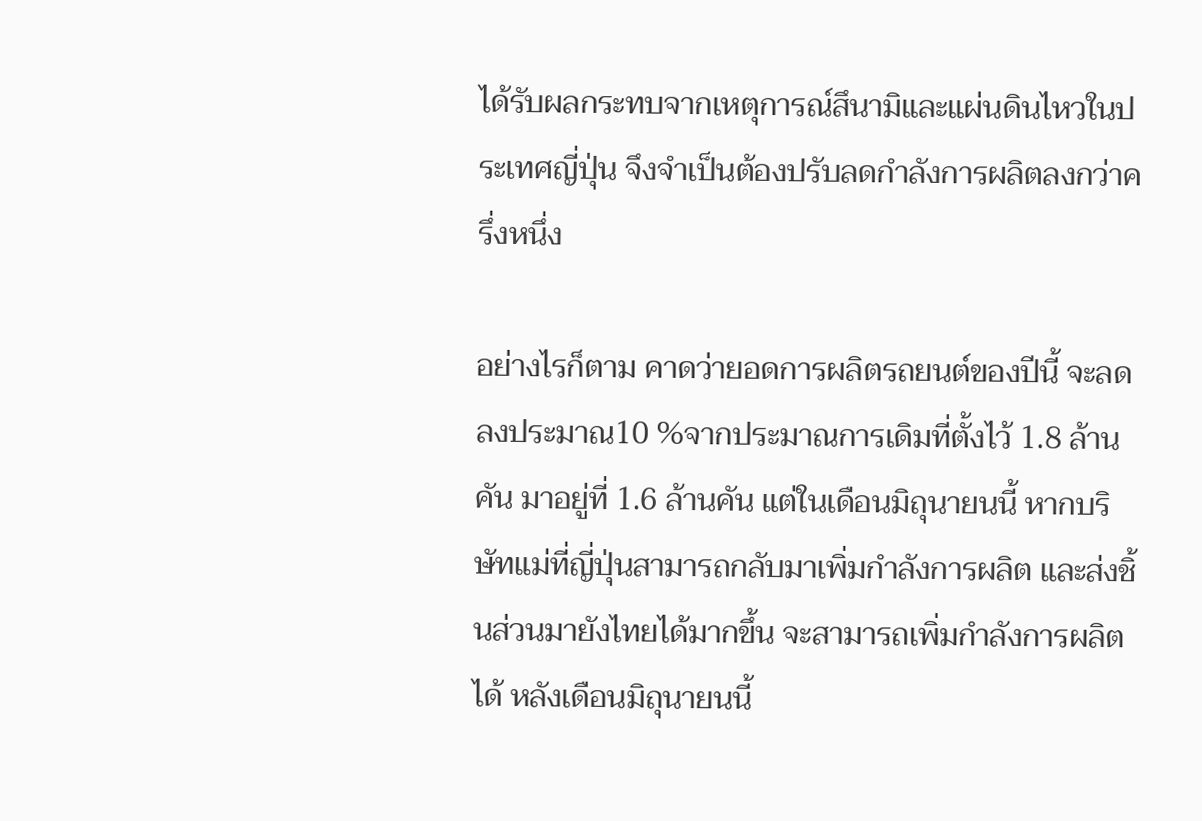ได้รับผลกระทบจากเหตุการณ์สึนามิและแผ่นดินไหวในประเทศญี่ปุ่น จึงจำเป็นต้องปรับลดกำลังการผลิตลงกว่าครึ่งหนึ่ง

อย่างไรก็ตาม คาดว่ายอดการผลิตรถยนต์ของปีนี้ จะลดลงประมาณ10 %จากประมาณการเดิมที่ตั้งไว้ 1.8 ล้านคัน มาอยู่ที่ 1.6 ล้านคัน แต่ในเดือนมิถุนายนนี้ หากบริษัทแม่ที่ญี่ปุ่นสามารถกลับมาเพิ่มกำลังการผลิต และส่งชิ้นส่วนมายังไทยได้มากขึ้น จะสามารถเพิ่มกำลังการผลิตได้ หลังเดือนมิถุนายนนี้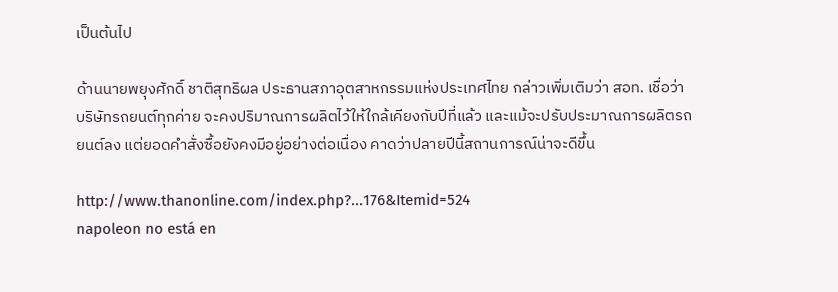เป็นต้นไป

ด้านนายพยุงศักดิ์ ชาติสุทธิผล ประธานสภาอุตสาหกรรมแห่งประเทศไทย กล่าวเพิ่มเติมว่า สอท. เชื่อว่าบริษัทรถยนต์ทุกค่าย จะคงปริมาณการผลิตไว้ให้ใกล้เคียงกับปีที่แล้ว และแม้จะปรับประมาณการผลิตรถยนต์ลง แต่ยอดคำสั่งซื้อยังคงมีอยู่อย่างต่อเนื่อง คาดว่าปลายปีนี้สถานการณ์น่าจะดีขึ้น

http://www.thanonline.com/index.php?...176&Itemid=524
napoleon no está en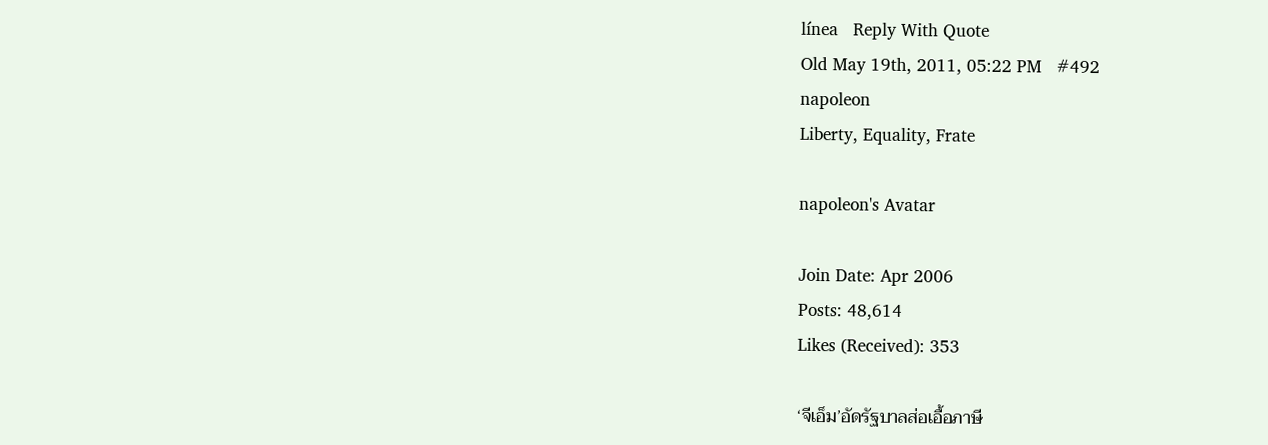línea   Reply With Quote
Old May 19th, 2011, 05:22 PM   #492
napoleon
Liberty, Equality, Frate

napoleon's Avatar

Join Date: Apr 2006
Posts: 48,614
Likes (Received): 353

‘จีเอ็ม’อัดรัฐบาลส่อเอื้อภาษี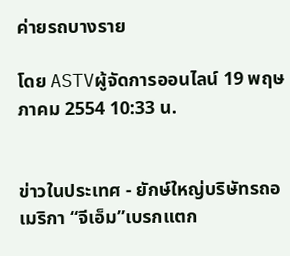ค่ายรถบางราย

โดย ASTVผู้จัดการออนไลน์ 19 พฤษภาคม 2554 10:33 น.


ข่าวในประเทศ - ยักษ์ใหญ่บริษัทรถอเมริกา “จีเอ็ม”เบรกแตก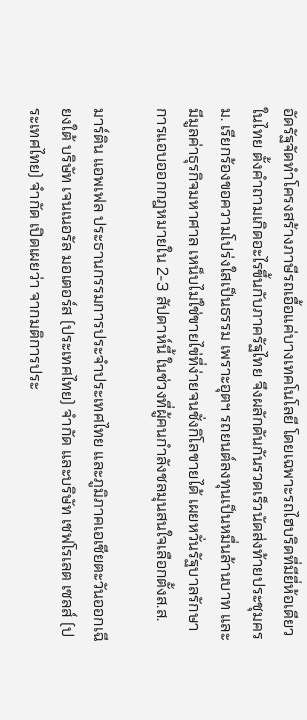อัดรัฐจัดทำโครงสร้างภาษีรถเอื้อแค่บางเทคโนโลยี โดยเฉพาะรถไฮบริดที่มียี่ห้อเดียวในไทย ตั้งคำถามเกิดอะไรขึ้นกับภาครัฐไทย จึงผลักดันกันรวดเร็วนัดส่งท้ายประชุมครม. เรียกร้องขอความโปร่งใสเป็นธรรม เพราะอุตฯ รถยนต์ลงทุนเป็นหมื่นล้านบาท และมีมูลค่าธุรกิจมหาศาล เหน็บไม่ใช่ขายไข่ที่ง่ายจนชั่งกิโลขายได้ เผยหวั่นรัฐบาลรักษาการแอบออกกฎหมายใน 2-3 สัปดาห์นี้ ในช่วงที่ผู้คนกำลังชลมุนสนใจเลือกตั้งส.ส.

มาร์ติน แอพเฟล ประธานกรรมการประจำประเทศไทย และภูมิภาคเอเชียตะวันออกเฉียงใต้ บริษัท เจนเนอรัล มอเตอร์ส (ประเทศไทย) จำกัด และบริษัท เชฟโรเลต เซลส์ (ประเทศไทย) จำกัด เปิดเผยว่า จากมติการประ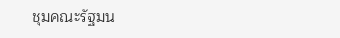ชุมคณะรัฐมน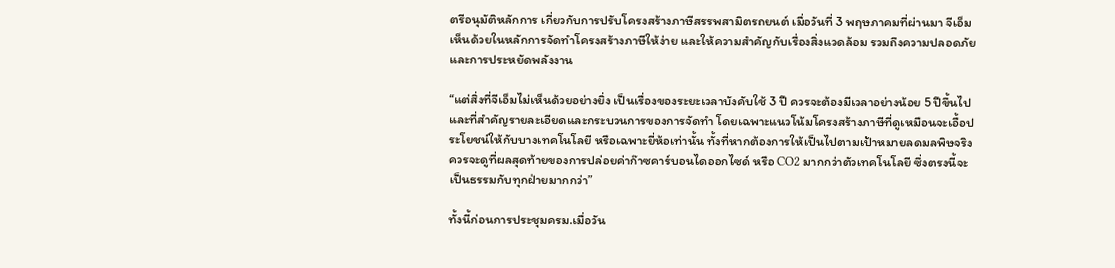ตรีอนุมัติหลักการ เกี่ยวกับการปรับโครงสร้างภาษีสรรพสามิตรถยนต์ เมื่อวันที่ 3 พฤษภาคมที่ผ่านมา จีเอ็มเห็นด้วยในหลักการจัดทำโครงสร้างภาษีให้ง่าย และให้ความสำคัญกับเรื่องสิ่งแวดล้อม รวมถึงความปลอดภัย และการประหยัดพลังงาน

“แต่สิ่งที่จีเอ็มไม่เห็นด้วยอย่างยิ่ง เป็นเรื่องของระยะเวลาบังคับใช้ 3 ปี ควรจะต้องมีเวลาอย่างน้อย 5 ปีขึ้นไป และที่สำคัญรายละเอียดและกระบวนการของการจัดทำ โดยเฉพาะแนวโน้มโครงสร้างภาษีที่ดูเหมือนจะเอื้อประโยชน์ให้กับบางเทคโนโลยี หรือเฉพาะยี่ห้อเท่านั้น ทั้งที่หากต้องการให้เป็นไปตามเป้าหมายลดมลพิษจริง ควรจะดูที่ผลสุดท้ายของการปล่อยค่าก๊าซคาร์บอนไดออกไซด์ หรือ CO2 มากกว่าตัวเทคโนโลยี ซึ่งตรงนี้จะเป็นธรรมกับทุกฝ่ายมากกว่า”

ทั้งนี้ก่อนการประชุมครม.เมื่อวัน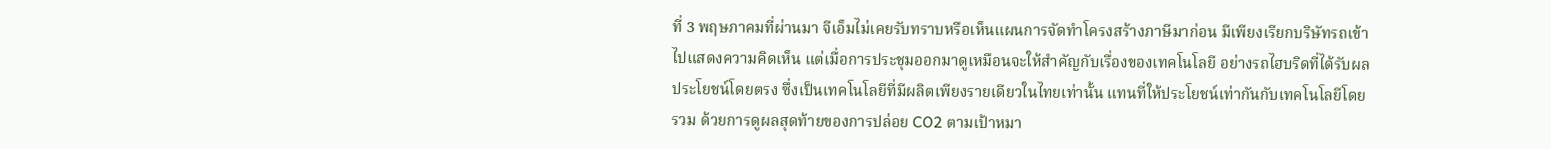ที่ 3 พฤษภาคมที่ผ่านมา จีเอ็มไม่เคยรับทราบหรือเห็นแผนการจัดทำโครงสร้างภาษีมาก่อน มีเพียงเรียกบริษัทรถเข้าไปแสดงความคิดเห็น แต่เมื่อการประชุมออกมาดูเหมือนจะให้สำคัญกับเรื่องของเทคโนโลยี อย่างรถไฮบริดที่ได้รับผลประโยชน์โดยตรง ซึ่งเป็นเทคโนโลยีที่มีผลิตเพียงรายเดียวในไทยเท่านั้น แทนที่ให้ประโยชน์เท่ากันกับเทคโนโลยีโดยรวม ด้วยการดูผลสุดท้ายของการปล่อย CO2 ตามเป้าหมา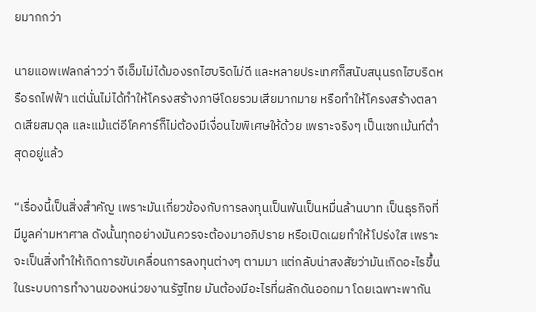ยมากกว่า

นายแอพเฟลกล่าวว่า จีเอ็มไม่ได้มองรถไฮบริดไม่ดี และหลายประเทศก็สนับสนุนรถไฮบริดหรือรถไฟฟ้า แต่นั่นไม่ได้ทำให้โครงสร้างภาษีโดยรวมเสียมากมาย หรือทำให้โครงสร้างตลาดเสียสมดุล และแม้แต่อีโคคาร์ก็ไม่ต้องมีเงื่อนไขพิเศษให้ด้วย เพราะจริงๆ เป็นเซกเม้นท์ต่ำสุดอยู่แล้ว

“เรื่องนี้เป็นสิ่งสำคัญ เพราะมันเกี่ยวข้องกับการลงทุนเป็นพันเป็นหมื่นล้านบาท เป็นธุรกิจที่มีมูลค่ามหาศาล ดังนั้นทุกอย่างมันควรจะต้องมาอภิปราย หรือเปิดเผยทำให้โปร่งใส เพราะจะเป็นสิ่งทำให้เกิดการขับเคลื่อนการลงทุนต่างๆ ตามมา แต่กลับน่าสงสัยว่ามันเกิดอะไรขึ้น ในระบบการทำงานของหน่วยงานรัฐไทย มันต้องมีอะไรที่ผลักดันออกมา โดยเฉพาะพากัน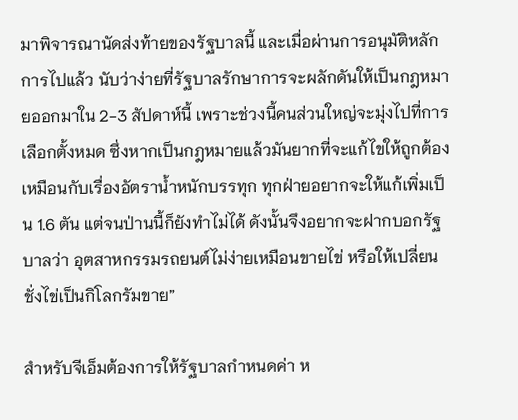มาพิจารณานัดส่งท้ายของรัฐบาลนี้ และเมื่อผ่านการอนุมัติหลักการไปแล้ว นับว่าง่ายที่รัฐบาลรักษาการจะผลักดันให้เป็นกฎหมายออกมาใน 2-3 สัปดาห์นี้ เพราะช่วงนี้คนส่วนใหญ่จะมุ่งไปที่การเลือกตั้งหมด ซึ่งหากเป็นกฎหมายแล้วมันยากที่จะแก้ไขให้ถูกต้อง เหมือนกับเรื่องอัตราน้ำหนักบรรทุก ทุกฝ่ายอยากจะให้แก้เพิ่มเป็น 1.6 ตัน แต่จนป่านนี้ก็ยังทำไม่ได้ ดังนั้นจึงอยากจะฝากบอกรัฐบาลว่า อุตสาหกรรมรถยนต์ไม่ง่ายเหมือนขายไข่ หรือให้เปลี่ยนชั่งไข่เป็นกิโลกรัมขาย”

สำหรับจีเอ็มต้องการให้รัฐบาลกำหนดค่า ห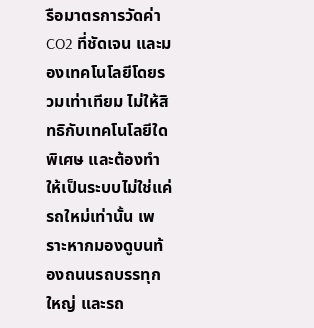รือมาตรการวัดค่า CO2 ที่ชัดเจน และมองเทคโนโลยีโดยรวมเท่าเทียม ไม่ให้สิทธิกับเทคโนโลยีใดพิเศษ และต้องทำให้เป็นระบบไม่ใช่แค่รถใหม่เท่านั้น เพราะหากมองดูบนท้องถนนรถบรรทุกใหญ่ และรถ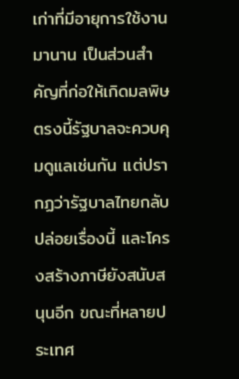เก่าที่มีอายุการใช้งานมานาน เป็นส่วนสำคัญที่ก่อให้เกิดมลพิษ ตรงนี้รัฐบาลจะควบคุมดูแลเช่นกัน แต่ปรากฏว่ารัฐบาลไทยกลับปล่อยเรื่องนี้ และโครงสร้างภาษียังสนับสนุนอีก ขณะที่หลายประเทศ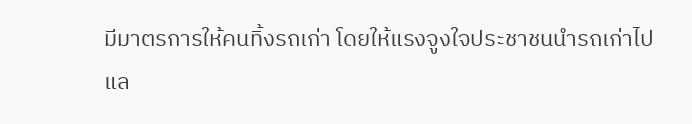มีมาตรการให้คนทิ้งรถเก่า โดยให้แรงจูงใจประชาชนนำรถเก่าไปแล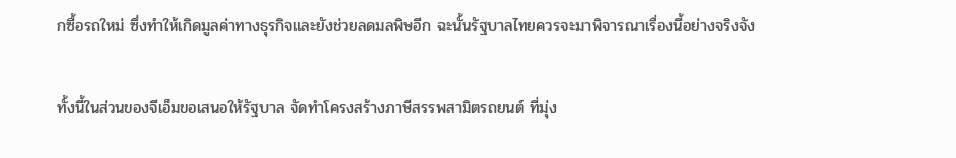กซื้อรถใหม่ ซึ่งทำให้เกิดมูลค่าทางธุรกิจและยังช่วยลดมลพิษอีก ฉะนั้นรัฐบาลไทยควรจะมาพิจารณาเรื่องนี้อย่างจริงจัง

ทั้งนี้ในส่วนของจีเอ็มขอเสนอให้รัฐบาล จัดทำโครงสร้างภาษีสรรพสามิตรถยนต์ ที่มุ่ง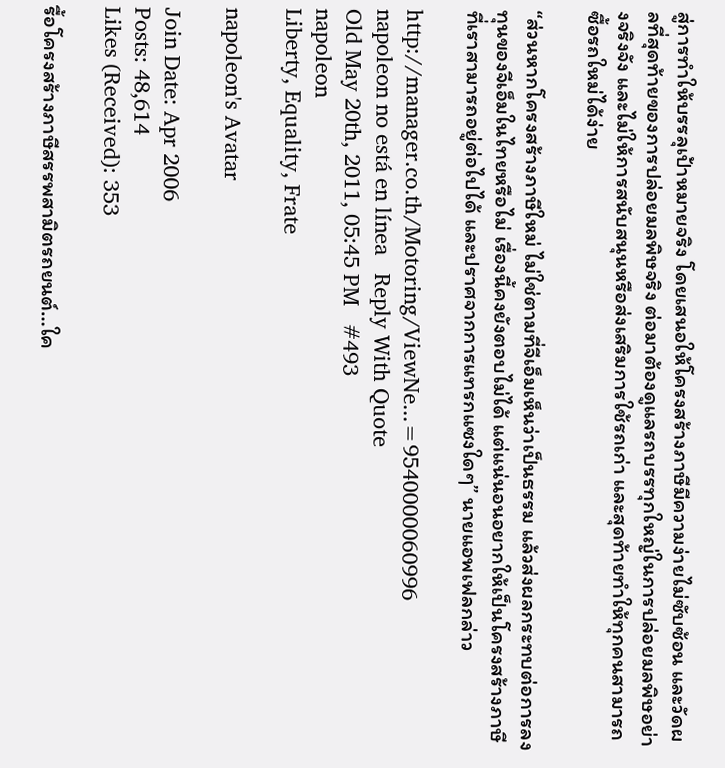สู่การทำให้บรรลุเป้าหมายจริง โดยเสนอให้โครงสร้างภาษีมีความง่ายไม่ซับซ้อน และวัดผลที่สุดท้ายของการปล่อยมลพิษจริง ต่อมาต้องดูแลรถบรรทุกใหญ่ในการปล่อยมลพิษอย่างจริงจัง และไม่ให้การสนับสนุนหรือส่งเสริมการใช้รถเก่า และสุดท้ายทำให้ทุกคนสามารถซื้อรถใหม่ได้ง่าย

“ส่วนหากโครงสร้างภาษีใหม่ ไม่ใช่ตามที่จีเอ็มเห็นว่าเป็นธรรม แล้วส่งผลกระทบต่อการลงทุนของจีเอ็มในไทยหรือไม่ เรื่องนี้คงยังตอบไม่ได้ แต่แน่นอนอยากให้เป็นโครงสร้างภาษีที่เราสามารถอยู่ต่อไปได้ และปราศจากการแทรกแซงใดๆ” นายแอพเฟลกล่าว

http://manager.co.th/Motoring/ViewNe...=9540000060996
napoleon no está en línea   Reply With Quote
Old May 20th, 2011, 05:45 PM   #493
napoleon
Liberty, Equality, Frate

napoleon's Avatar

Join Date: Apr 2006
Posts: 48,614
Likes (Received): 353

รื้อโครงสร้างภาษีสรรพสามิตรถยนต์…ใค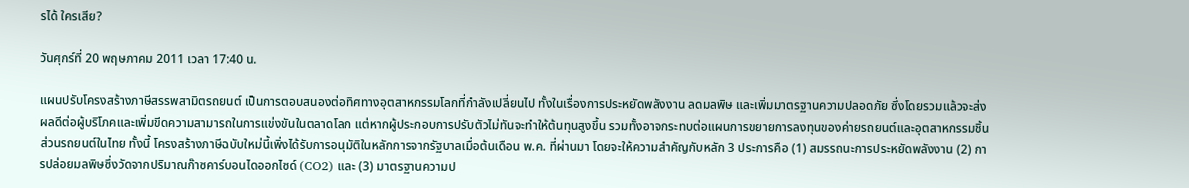รได้ ใครเสีย?

วันศุกร์ที่ 20 พฤษภาคม 2011 เวลา 17:40 น.

แผนปรับโครงสร้างภาษีสรรพสามิตรถยนต์ เป็นการตอบสนองต่อทิศทางอุตสาหกรรมโลกที่กำลังเปลี่ยนไป ทั้งในเรื่องการประหยัดพลังงาน ลดมลพิษ และเพิ่มมาตรฐานความปลอดภัย ซึ่งโดยรวมแล้วจะส่งผลดีต่อผู้บริโภคและเพิ่มขีดความสามารถในการแข่งขันในตลาดโลก แต่หากผู้ประกอบการปรับตัวไม่ทันจะทำให้ต้นทุนสูงขึ้น รวมทั้งอาจกระทบต่อแผนการขยายการลงทุนของค่ายรถยนต์และอุตสาหกรรมชิ้นส่วนรถยนต์ในไทย ทั้งนี้ โครงสร้างภาษีฉบับใหม่นี้เพิ่งได้รับการอนุมัติในหลักการจากรัฐบาลเมื่อต้นเดือน พ.ค. ที่ผ่านมา โดยจะให้ความสำคัญกับหลัก 3 ประการคือ (1) สมรรถนะการประหยัดพลังงาน (2) การปล่อยมลพิษซึ่งวัดจากปริมาณก๊าซคาร์บอนไดออกไซด์ (CO2) และ (3) มาตรฐานความป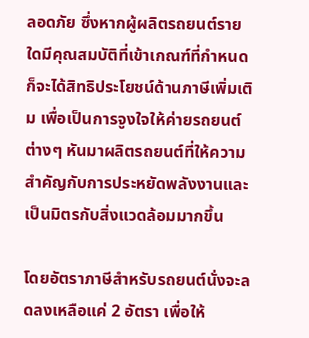ลอดภัย ซึ่งหากผู้ผลิตรถยนต์รายใดมีคุณสมบัติที่เข้าเกณฑ์ที่กำหนดก็จะได้สิทธิประโยชน์ด้านภาษีเพิ่มเติม เพื่อเป็นการจูงใจให้ค่ายรถยนต์ต่างๆ หันมาผลิตรถยนต์ที่ให้ความสำคัญกับการประหยัดพลังงานและเป็นมิตรกับสิ่งแวดล้อมมากขึ้น

โดยอัตราภาษีสำหรับรถยนต์นั่งจะลดลงเหลือแค่ 2 อัตรา เพื่อให้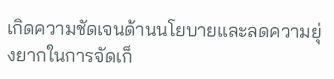เกิดความชัดเจนด้านนโยบายและลดความยุ่งยากในการจัดเก็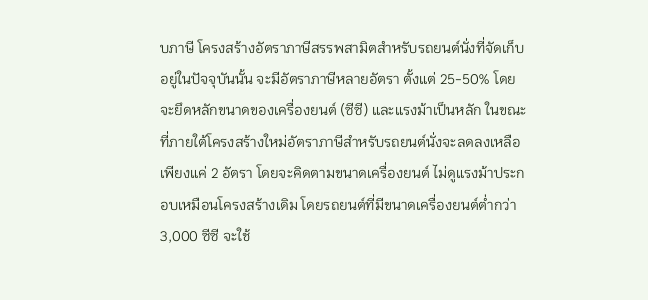บภาษี โครงสร้างอัตราภาษีสรรพสามิตสำหรับรถยนต์นั่งที่จัดเก็บอยู่ในปัจจุบันนั้น จะมีอัตราภาษีหลายอัตรา ตั้งแต่ 25-50% โดยจะยึดหลักขนาดของเครื่องยนต์ (ซีซี) และแรงม้าเป็นหลัก ในขณะที่ภายใต้โครงสร้างใหม่อัตราภาษีสำหรับรถยนต์นั่งจะลดลงเหลือเพียงแค่ 2 อัตรา โดยจะคิดตามขนาดเครื่องยนต์ ไม่ดูแรงม้าประกอบเหมือนโครงสร้างเดิม โดยรถยนต์ที่มีขนาดเครื่องยนต์ต่ำกว่า 3,000 ซีซี จะใช้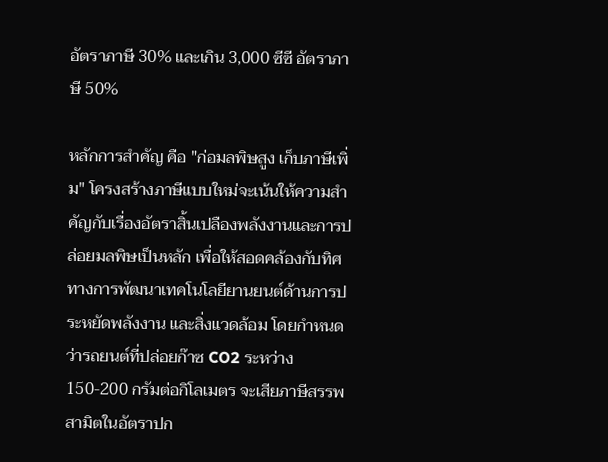อัตราภาษี 30% และเกิน 3,000 ซีซี อัตราภาษี 50%

หลักการสำคัญ คือ "ก่อมลพิษสูง เก็บภาษีเพิ่ม" โครงสร้างภาษีแบบใหม่จะเน้นให้ความสำคัญกับเรื่องอัตราสิ้นเปลืองพลังงานและการปล่อยมลพิษเป็นหลัก เพื่อให้สอดคล้องกับทิศทางการพัฒนาเทคโนโลยียานยนต์ด้านการประหยัดพลังงาน และสิ่งแวดล้อม โดยกำหนดว่ารถยนต์ที่ปล่อยก๊าซ CO2 ระหว่าง 150-200 กรัมต่อกิโลเมตร จะเสียภาษีสรรพสามิตในอัตราปก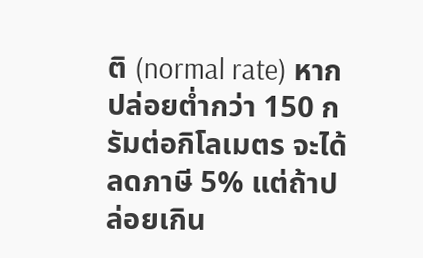ติ (normal rate) หากปล่อยต่ำกว่า 150 กรัมต่อกิโลเมตร จะได้ลดภาษี 5% แต่ถ้าปล่อยเกิน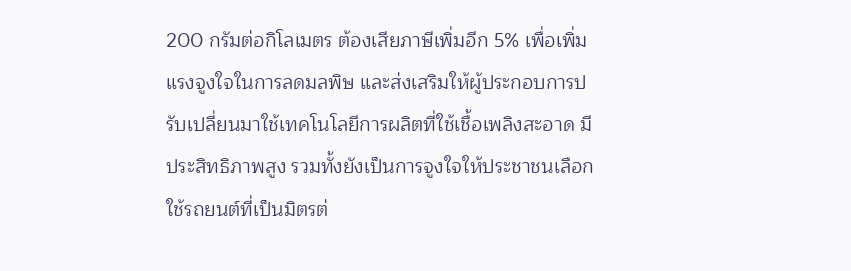200 กรัมต่อกิโลเมตร ต้องเสียภาษีเพิ่มอีก 5% เพื่อเพิ่มแรงจูงใจในการลดมลพิษ และส่งเสริมให้ผู้ประกอบการปรับเปลี่ยนมาใช้เทคโนโลยีการผลิตที่ใช้เชื้อเพลิงสะอาด มีประสิทธิภาพสูง รวมทั้งยังเป็นการจูงใจให้ประชาชนเลือกใช้รถยนต์ที่เป็นมิตรต่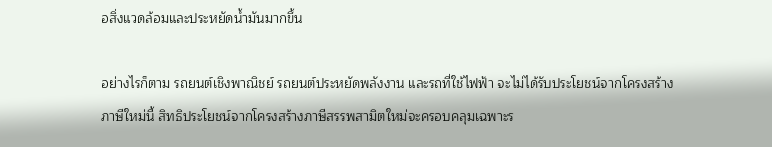อสิ่งแวดล้อมและประหยัดน้ำมันมากขึ้น

อย่างไรก็ตาม รถยนต์เชิงพาณิชย์ รถยนต์ประหยัดพลังงาน และรถที่ใช้ไฟฟ้า จะไม่ได้รับประโยชน์จากโครงสร้างภาษีใหม่นี้ สิทธิประโยชน์จากโครงสร้างภาษีสรรพสามิตใหม่จะครอบคลุมเฉพาะร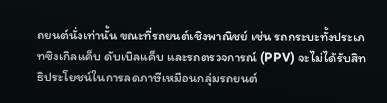ถยนต์นั่งเท่านั้น ขณะที่รถยนต์เชิงพาณิชย์ เช่น รถกระบะทั้งประเภทซิงเกิลแค็บ ดับเบิลแค็บ และรถตรวจการณ์ (PPV) จะไม่ได้รับสิทธิประโยชน์ในการลดภาษีเหมือนกลุ่มรถยนต์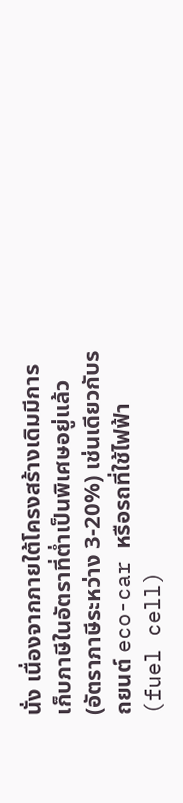นั่ง เนื่องจากภายใต้โครงสร้างเดิมมีการเก็บภาษีในอัตราที่ต่ำเป็นพิเศษอยู่แล้ว (อัตราภาษีระหว่าง 3-20%) เช่นเดียวกับรถยนต์ eco-car หรือรถที่ใช้ไฟฟ้า (fuel cell)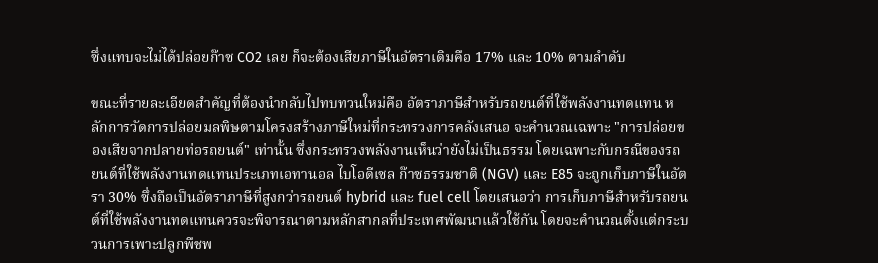ซึ่งแทบจะไม่ได้ปล่อยก๊าซ CO2 เลย ก็จะต้องเสียภาษีในอัตราเดิมคือ 17% และ 10% ตามลำดับ

ขณะที่รายละเอียดสำคัญที่ต้องนำกลับไปทบทวนใหม่คือ อัตราภาษีสำหรับรถยนต์ที่ใช้พลังงานทดแทน หลักการวัดการปล่อยมลพิษตามโครงสร้างภาษีใหม่ที่กระทรวงการคลังเสนอ จะคำนวณเฉพาะ "การปล่อยของเสียจากปลายท่อรถยนต์" เท่านั้น ซึ่งกระทรวงพลังงานเห็นว่ายังไม่เป็นธรรม โดยเฉพาะกับกรณีของรถยนต์ที่ใช้พลังงานทดแทนประเภทเอทานอล ไบโอดีเซล ก๊าซธรรมชาติ (NGV) และ E85 จะถูกเก็บภาษีในอัตรา 30% ซึ่งถือเป็นอัตราภาษีที่สูงกว่ารถยนต์ hybrid และ fuel cell โดยเสนอว่า การเก็บภาษีสำหรับรถยนต์ที่ใช้พลังงานทดแทนควรจะพิจารณาตามหลักสากลที่ประเทศพัฒนาแล้วใช้กัน โดยจะคำนวณตั้งแต่กระบวนการเพาะปลูกพืชพ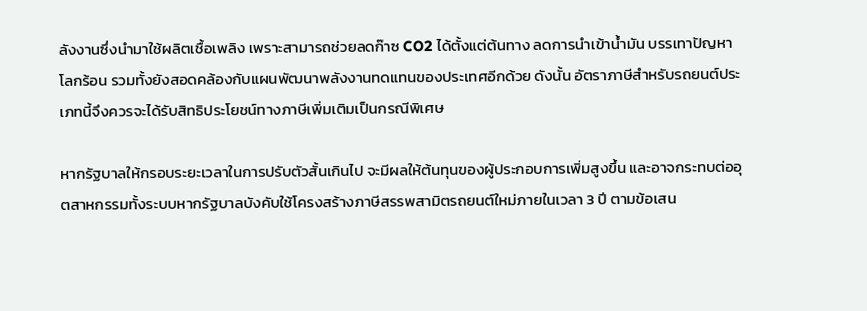ลังงานซึ่งนำมาใช้ผลิตเชื้อเพลิง เพราะสามารถช่วยลดก๊าซ CO2 ได้ตั้งแต่ต้นทาง ลดการนำเข้าน้ำมัน บรรเทาปัญหาโลกร้อน รวมทั้งยังสอดคล้องกับแผนพัฒนาพลังงานทดแทนของประเทศอีกด้วย ดังนั้น อัตราภาษีสำหรับรถยนต์ประเภทนี้จึงควรจะได้รับสิทธิประโยชน์ทางภาษีเพิ่มเติมเป็นกรณีพิเศษ

หากรัฐบาลให้กรอบระยะเวลาในการปรับตัวสั้นเกินไป จะมีผลให้ต้นทุนของผู้ประกอบการเพิ่มสูงขึ้น และอาจกระทบต่ออุตสาหกรรมทั้งระบบหากรัฐบาลบังคับใช้โครงสร้างภาษีสรรพสามิตรถยนต์ใหม่ภายในเวลา 3 ปี ตามข้อเสน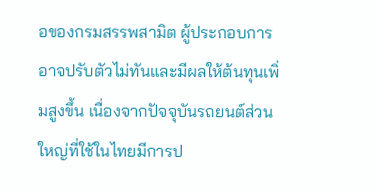อของกรมสรรพสามิต ผู้ประกอบการอาจปรับตัวไม่ทันและมีผลให้ต้นทุนเพิ่มสูงขึ้น เนื่องจากปัจจุบันรถยนต์ส่วนใหญ่ที่ใช้ในไทยมีการป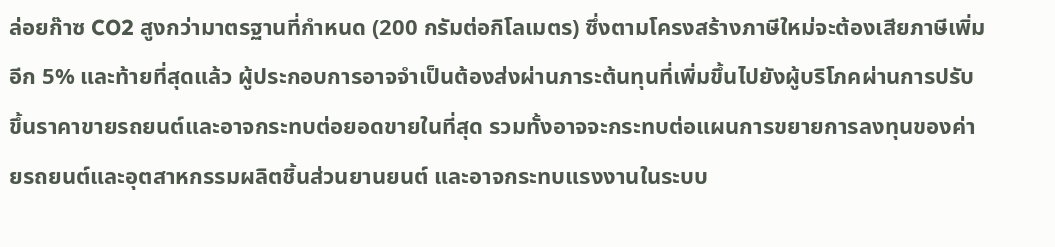ล่อยก๊าซ CO2 สูงกว่ามาตรฐานที่กำหนด (200 กรัมต่อกิโลเมตร) ซึ่งตามโครงสร้างภาษีใหม่จะต้องเสียภาษีเพิ่มอีก 5% และท้ายที่สุดแล้ว ผู้ประกอบการอาจจำเป็นต้องส่งผ่านภาระต้นทุนที่เพิ่มขึ้นไปยังผู้บริโภคผ่านการปรับขึ้นราคาขายรถยนต์และอาจกระทบต่อยอดขายในที่สุด รวมทั้งอาจจะกระทบต่อแผนการขยายการลงทุนของค่ายรถยนต์และอุตสาหกรรมผลิตชิ้นส่วนยานยนต์ และอาจกระทบแรงงานในระบบ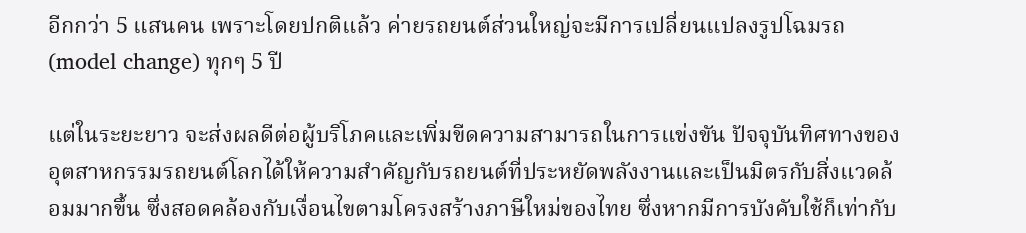อีกกว่า 5 แสนคน เพราะโดยปกติแล้ว ค่ายรถยนต์ส่วนใหญ่จะมีการเปลี่ยนแปลงรูปโฉมรถ (model change) ทุกๆ 5 ปี

แต่ในระยะยาว จะส่งผลดีต่อผู้บริโภคและเพิ่มขีดความสามารถในการแข่งขัน ปัจจุบันทิศทางของอุตสาหกรรมรถยนต์โลกได้ให้ความสำคัญกับรถยนต์ที่ประหยัดพลังงานและเป็นมิตรกับสิ่งแวดล้อมมากขึ้น ซึ่งสอดคล้องกับเงื่อนไขตามโครงสร้างภาษีใหม่ของไทย ซึ่งหากมีการบังคับใช้ก็เท่ากับ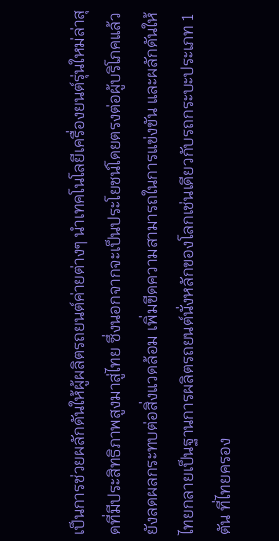เป็นการช่วยผลักดันให้ผู้ผลิตรถยนต์ค่ายต่างๆ นำเทคโนโลยีเครื่องยนต์รุ่นใหม่ล่าสุดที่มีประสิทธิภาพสูงมาสู่ไทย ซึ่งนอกจากจะเป็นประโยชน์โดยตรงต่อผู้บริโภคแล้ว ยังลดผลกระทบต่อสิ่งแวดล้อม เพิ่มขีดความสามารถในการแข่งขัน และผลักดันให้ไทยกลายเป็นฐานการผลิตรถยนต์นั่งหลักของโลกเช่นเดียวกับรถกระบะประเภท 1 ตัน ที่ไทยครอง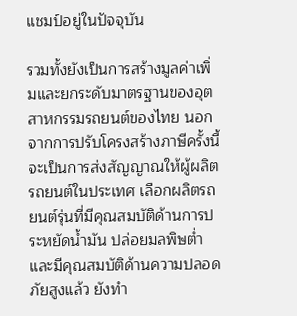แชมป์อยู่ในปัจจุบัน

รวมทั้งยังเป็นการสร้างมูลค่าเพิ่มและยกระดับมาตรฐานของอุตสาหกรรมรถยนต์ของไทย นอกจากการปรับโครงสร้างภาษีครั้งนี้จะเป็นการส่งสัญญาณให้ผู้ผลิตรถยนต์ในประเทศ เลือกผลิตรถยนต์รุ่นที่มีคุณสมบัติด้านการประหยัดน้ำมัน ปล่อยมลพิษต่ำ และมีคุณสมบัติด้านความปลอดภัยสูงแล้ว ยังทำ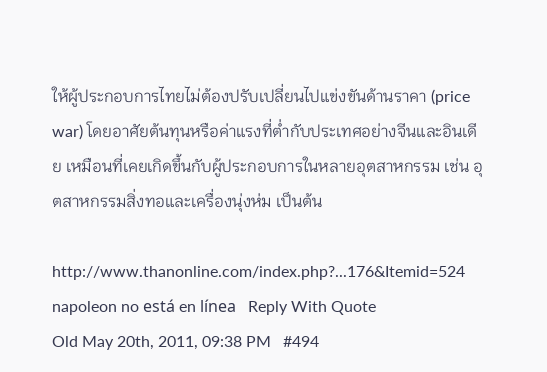ให้ผู้ประกอบการไทยไม่ต้องปรับเปลี่ยนไปแข่งขันด้านราคา (price war) โดยอาศัยต้นทุนหรือค่าแรงที่ต่ำกับประเทศอย่างจีนและอินเดีย เหมือนที่เคยเกิดขึ้นกับผู้ประกอบการในหลายอุตสาหกรรม เช่น อุตสาหกรรมสิ่งทอและเครื่องนุ่งห่ม เป็นต้น

http://www.thanonline.com/index.php?...176&Itemid=524
napoleon no está en línea   Reply With Quote
Old May 20th, 2011, 09:38 PM   #494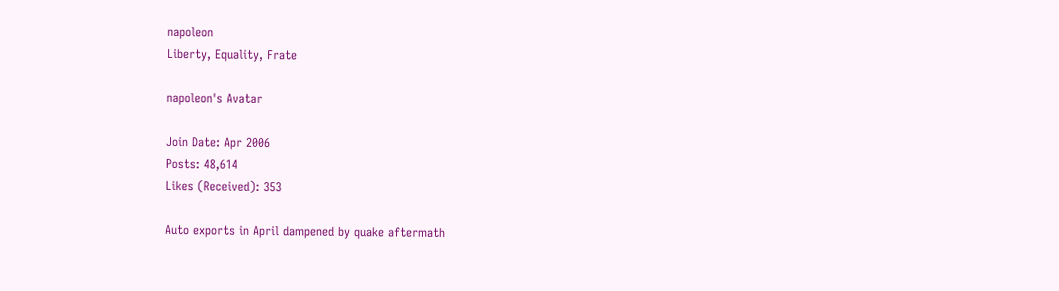napoleon
Liberty, Equality, Frate

napoleon's Avatar

Join Date: Apr 2006
Posts: 48,614
Likes (Received): 353

Auto exports in April dampened by quake aftermath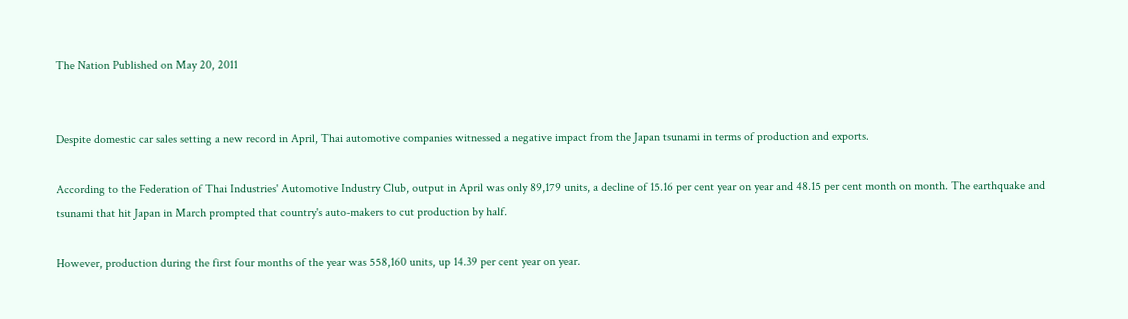The Nation Published on May 20, 2011


Despite domestic car sales setting a new record in April, Thai automotive companies witnessed a negative impact from the Japan tsunami in terms of production and exports.

According to the Federation of Thai Industries' Automotive Industry Club, output in April was only 89,179 units, a decline of 15.16 per cent year on year and 48.15 per cent month on month. The earthquake and tsunami that hit Japan in March prompted that country's auto-makers to cut production by half.

However, production during the first four months of the year was 558,160 units, up 14.39 per cent year on year.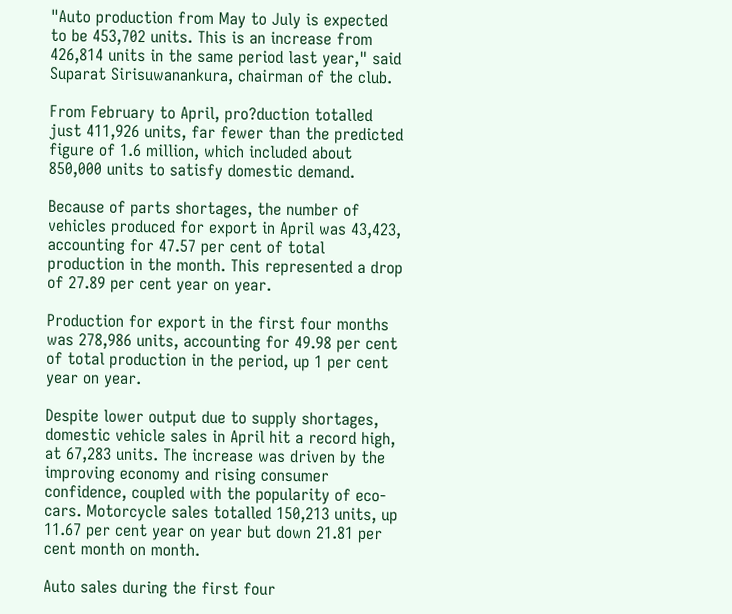"Auto production from May to July is expected to be 453,702 units. This is an increase from 426,814 units in the same period last year," said Suparat Sirisuwanankura, chairman of the club.

From February to April, pro?duction totalled just 411,926 units, far fewer than the predicted figure of 1.6 million, which included about 850,000 units to satisfy domestic demand.

Because of parts shortages, the number of vehicles produced for export in April was 43,423, accounting for 47.57 per cent of total production in the month. This represented a drop of 27.89 per cent year on year.

Production for export in the first four months was 278,986 units, accounting for 49.98 per cent of total production in the period, up 1 per cent year on year.

Despite lower output due to supply shortages, domestic vehicle sales in April hit a record high, at 67,283 units. The increase was driven by the improving economy and rising consumer confidence, coupled with the popularity of eco-cars. Motorcycle sales totalled 150,213 units, up 11.67 per cent year on year but down 21.81 per cent month on month.

Auto sales during the first four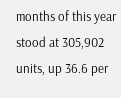months of this year stood at 305,902 units, up 36.6 per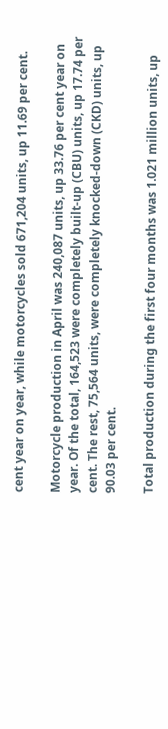cent year on year, while motorcycles sold 671,204 units, up 11.69 per cent.

Motorcycle production in April was 240,087 units, up 33.76 per cent year on year. Of the total, 164,523 were completely built-up (CBU) units, up 17.74 per cent. The rest, 75,564 units, were completely knocked-down (CKD) units, up 90.03 per cent.

Total production during the first four months was 1.021 million units, up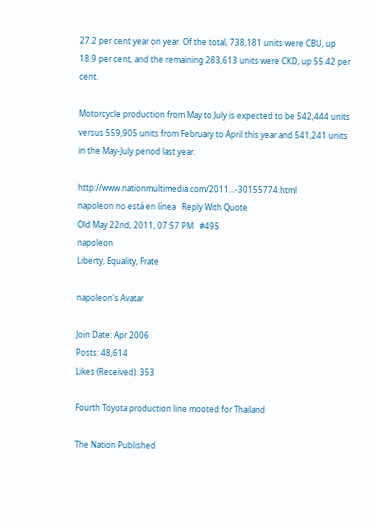27.2 per cent year on year. Of the total, 738,181 units were CBU, up 18.9 per cent, and the remaining 283,613 units were CKD, up 55.42 per cent.

Motorcycle production from May to July is expected to be 542,444 units versus 559,905 units from February to April this year and 541,241 units in the May-July period last year.

http://www.nationmultimedia.com/2011...-30155774.html
napoleon no está en línea   Reply With Quote
Old May 22nd, 2011, 07:57 PM   #495
napoleon
Liberty, Equality, Frate

napoleon's Avatar

Join Date: Apr 2006
Posts: 48,614
Likes (Received): 353

Fourth Toyota production line mooted for Thailand

The Nation Published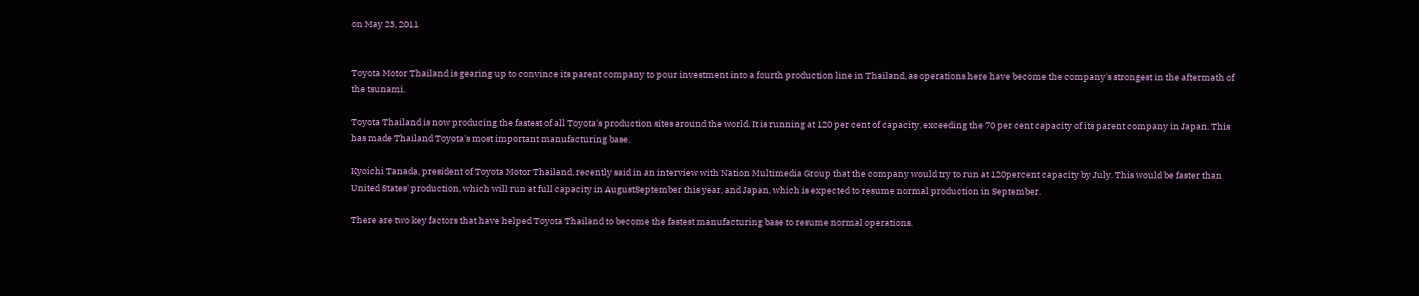on May 23, 2011


Toyota Motor Thailand is gearing up to convince its parent company to pour investment into a fourth production line in Thailand, as operations here have become the company's strongest in the aftermath of the tsunami.

Toyota Thailand is now producing the fastest of all Toyota's production sites around the world. It is running at 120 per cent of capacity, exceeding the 70 per cent capacity of its parent company in Japan. This has made Thailand Toyota's most important manufacturing base.

Kyoichi Tanada, president of Toyota Motor Thailand, recently said in an interview with Nation Multimedia Group that the company would try to run at 120percent capacity by July. This would be faster than United States' production, which will run at full capacity in AugustSeptember this year, and Japan, which is expected to resume normal production in September.

There are two key factors that have helped Toyota Thailand to become the fastest manufacturing base to resume normal operations.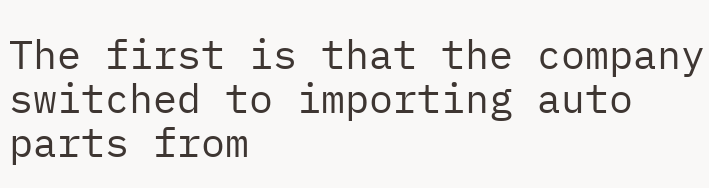The first is that the company switched to importing auto parts from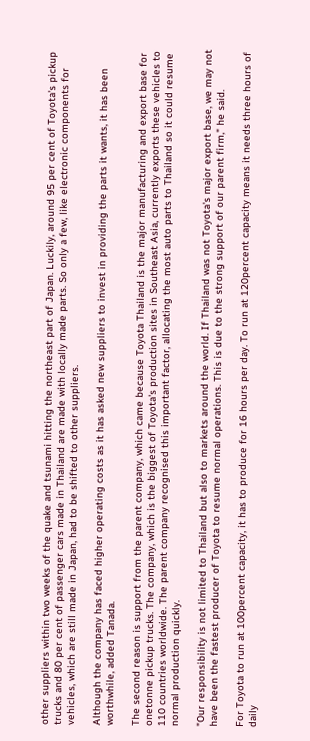other suppliers within two weeks of the quake and tsunami hitting the northeast part of Japan. Luckily, around 95 per cent of Toyota's pickup trucks and 80 per cent of passenger cars made in Thailand are made with locally made parts. So only a few, like electronic components for vehicles, which are still made in Japan, had to be shifted to other suppliers.

Although the company has faced higher operating costs as it has asked new suppliers to invest in providing the parts it wants, it has been worthwhile, added Tanada.

The second reason is support from the parent company, which came because Toyota Thailand is the major manufacturing and export base for onetonne pickup trucks. The company, which is the biggest of Toyota's production sites in Southeast Asia, currently exports these vehicles to 110 countries worldwide. The parent company recognised this important factor, allocating the most auto parts to Thailand so it could resume normal production quickly.

"Our responsibility is not limited to Thailand but also to markets around the world. If Thailand was not Toyota's major export base, we may not have been the fastest producer of Toyota to resume normal operations. This is due to the strong support of our parent firm," he said.

For Toyota to run at 100percent capacity, it has to produce for 16 hours per day. To run at 120percent capacity means it needs three hours of daily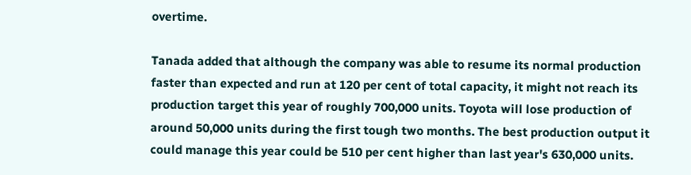overtime.

Tanada added that although the company was able to resume its normal production faster than expected and run at 120 per cent of total capacity, it might not reach its production target this year of roughly 700,000 units. Toyota will lose production of around 50,000 units during the first tough two months. The best production output it could manage this year could be 510 per cent higher than last year's 630,000 units.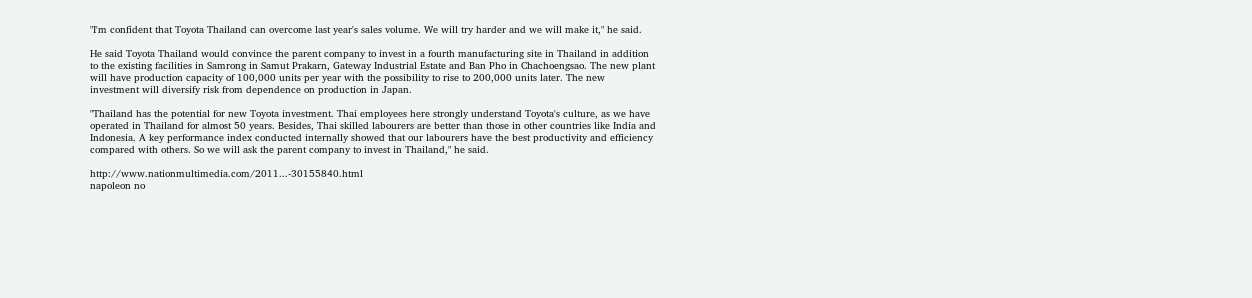"I'm confident that Toyota Thailand can overcome last year's sales volume. We will try harder and we will make it," he said.

He said Toyota Thailand would convince the parent company to invest in a fourth manufacturing site in Thailand in addition to the existing facilities in Samrong in Samut Prakarn, Gateway Industrial Estate and Ban Pho in Chachoengsao. The new plant will have production capacity of 100,000 units per year with the possibility to rise to 200,000 units later. The new investment will diversify risk from dependence on production in Japan.

"Thailand has the potential for new Toyota investment. Thai employees here strongly understand Toyota's culture, as we have operated in Thailand for almost 50 years. Besides, Thai skilled labourers are better than those in other countries like India and Indonesia. A key performance index conducted internally showed that our labourers have the best productivity and efficiency compared with others. So we will ask the parent company to invest in Thailand," he said.

http://www.nationmultimedia.com/2011...-30155840.html
napoleon no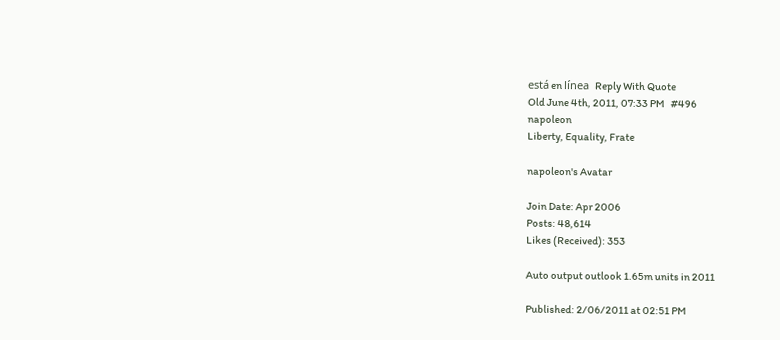está en línea   Reply With Quote
Old June 4th, 2011, 07:33 PM   #496
napoleon
Liberty, Equality, Frate

napoleon's Avatar

Join Date: Apr 2006
Posts: 48,614
Likes (Received): 353

Auto output outlook 1.65m units in 2011

Published: 2/06/2011 at 02:51 PM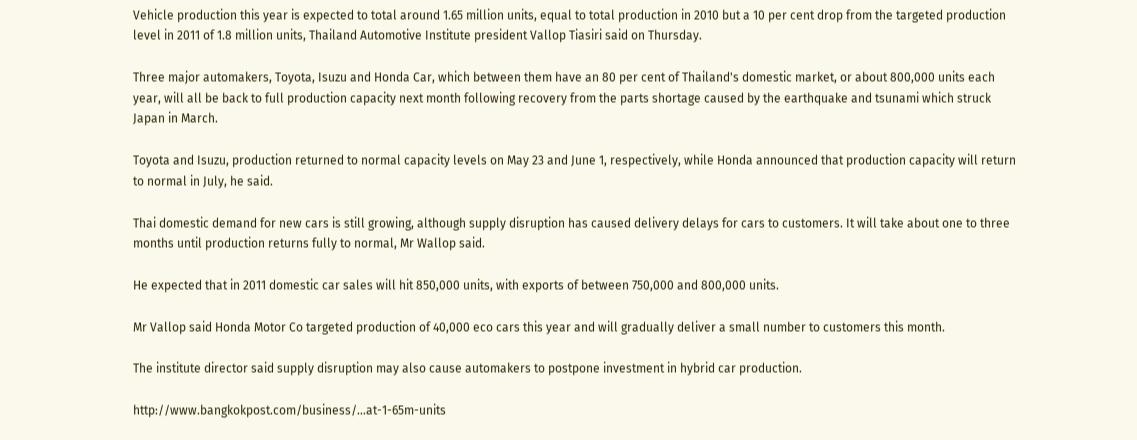Vehicle production this year is expected to total around 1.65 million units, equal to total production in 2010 but a 10 per cent drop from the targeted production level in 2011 of 1.8 million units, Thailand Automotive Institute president Vallop Tiasiri said on Thursday.

Three major automakers, Toyota, Isuzu and Honda Car, which between them have an 80 per cent of Thailand's domestic market, or about 800,000 units each year, will all be back to full production capacity next month following recovery from the parts shortage caused by the earthquake and tsunami which struck Japan in March.

Toyota and Isuzu, production returned to normal capacity levels on May 23 and June 1, respectively, while Honda announced that production capacity will return to normal in July, he said.

Thai domestic demand for new cars is still growing, although supply disruption has caused delivery delays for cars to customers. It will take about one to three months until production returns fully to normal, Mr Wallop said.

He expected that in 2011 domestic car sales will hit 850,000 units, with exports of between 750,000 and 800,000 units.

Mr Vallop said Honda Motor Co targeted production of 40,000 eco cars this year and will gradually deliver a small number to customers this month.

The institute director said supply disruption may also cause automakers to postpone investment in hybrid car production.

http://www.bangkokpost.com/business/...at-1-65m-units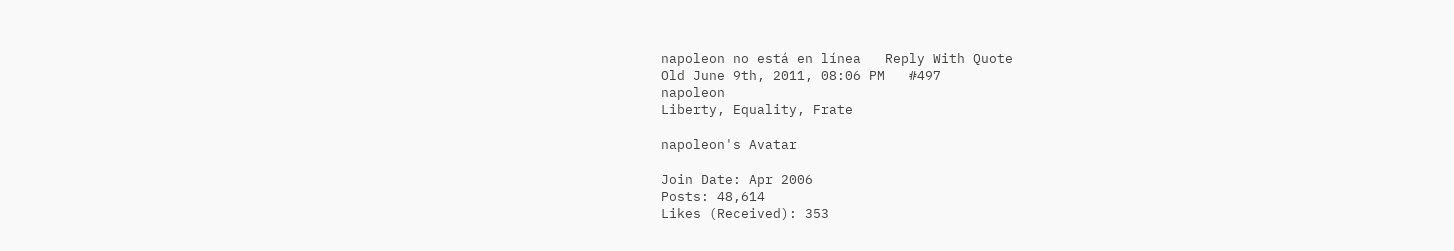napoleon no está en línea   Reply With Quote
Old June 9th, 2011, 08:06 PM   #497
napoleon
Liberty, Equality, Frate

napoleon's Avatar

Join Date: Apr 2006
Posts: 48,614
Likes (Received): 353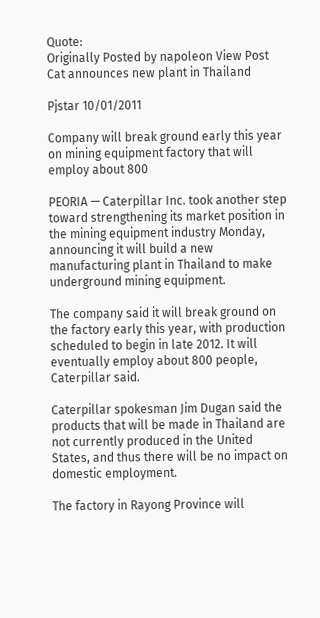Quote:
Originally Posted by napoleon View Post
Cat announces new plant in Thailand

Pjstar 10/01/2011

Company will break ground early this year on mining equipment factory that will employ about 800

PEORIA — Caterpillar Inc. took another step toward strengthening its market position in the mining equipment industry Monday, announcing it will build a new manufacturing plant in Thailand to make underground mining equipment.

The company said it will break ground on the factory early this year, with production scheduled to begin in late 2012. It will eventually employ about 800 people, Caterpillar said.

Caterpillar spokesman Jim Dugan said the products that will be made in Thailand are not currently produced in the United States, and thus there will be no impact on domestic employment.

The factory in Rayong Province will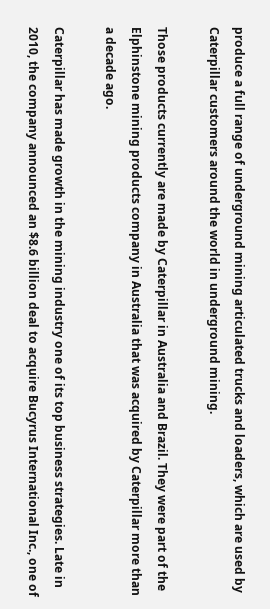produce a full range of underground mining articulated trucks and loaders, which are used by Caterpillar customers around the world in underground mining.

Those products currently are made by Caterpillar in Australia and Brazil. They were part of the Elphinstone mining products company in Australia that was acquired by Caterpillar more than a decade ago.

Caterpillar has made growth in the mining industry one of its top business strategies. Late in 2010, the company announced an $8.6 billion deal to acquire Bucyrus International Inc., one of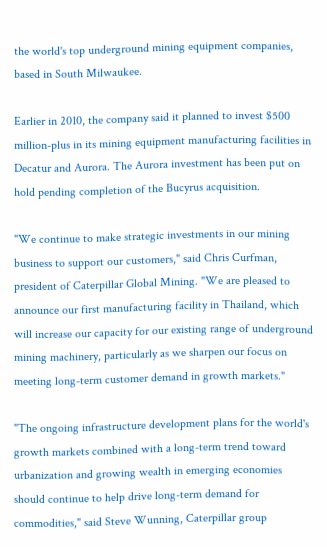the world's top underground mining equipment companies, based in South Milwaukee.

Earlier in 2010, the company said it planned to invest $500 million-plus in its mining equipment manufacturing facilities in Decatur and Aurora. The Aurora investment has been put on hold pending completion of the Bucyrus acquisition.

"We continue to make strategic investments in our mining business to support our customers," said Chris Curfman, president of Caterpillar Global Mining. "We are pleased to announce our first manufacturing facility in Thailand, which will increase our capacity for our existing range of underground mining machinery, particularly as we sharpen our focus on meeting long-term customer demand in growth markets."

"The ongoing infrastructure development plans for the world's growth markets combined with a long-term trend toward urbanization and growing wealth in emerging economies should continue to help drive long-term demand for commodities," said Steve Wunning, Caterpillar group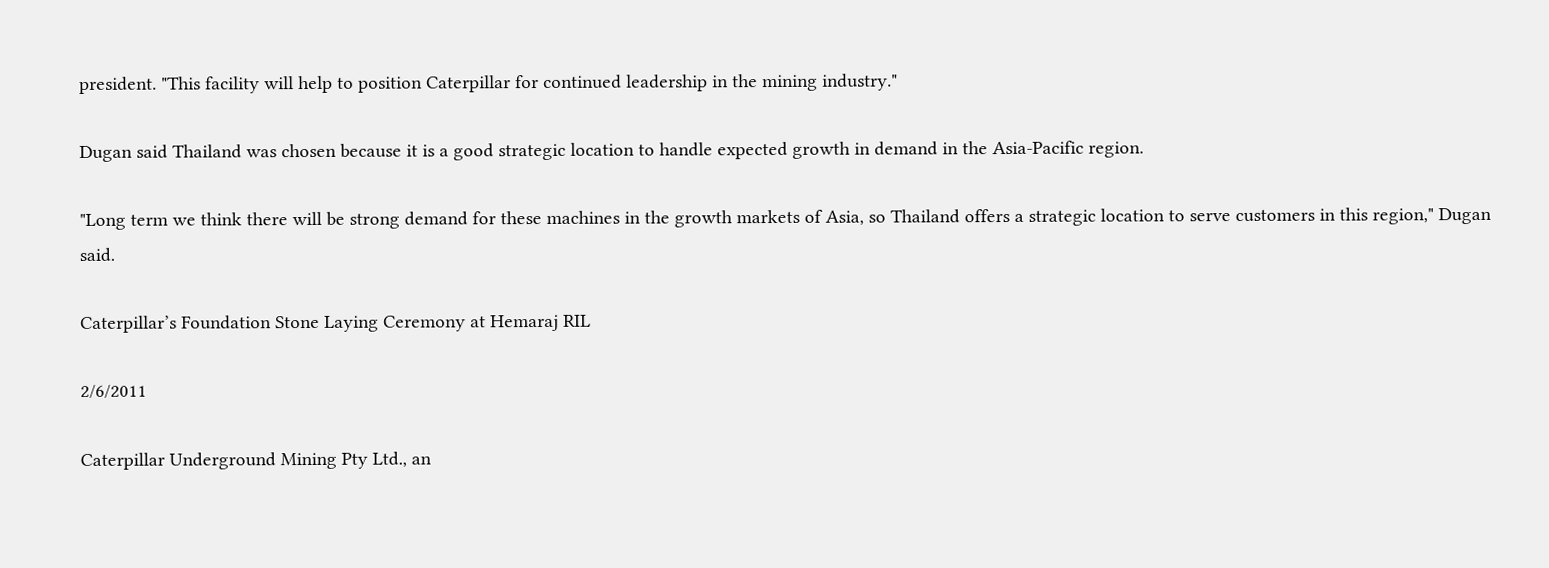president. "This facility will help to position Caterpillar for continued leadership in the mining industry."

Dugan said Thailand was chosen because it is a good strategic location to handle expected growth in demand in the Asia-Pacific region.

"Long term we think there will be strong demand for these machines in the growth markets of Asia, so Thailand offers a strategic location to serve customers in this region," Dugan said.

Caterpillar’s Foundation Stone Laying Ceremony at Hemaraj RIL

2/6/2011

Caterpillar Underground Mining Pty Ltd., an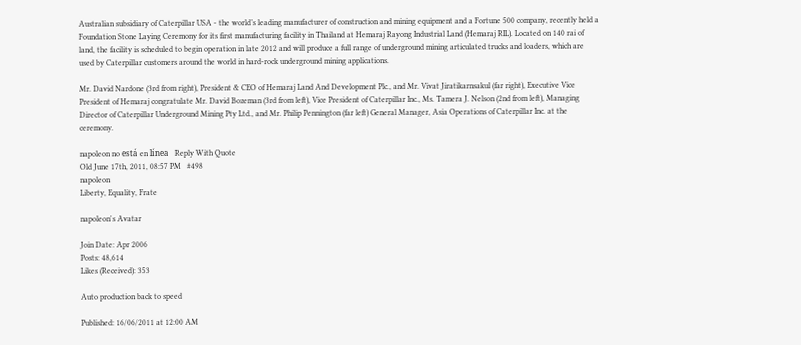Australian subsidiary of Caterpillar USA - the world’s leading manufacturer of construction and mining equipment and a Fortune 500 company, recently held a Foundation Stone Laying Ceremony for its first manufacturing facility in Thailand at Hemaraj Rayong Industrial Land (Hemaraj RIL). Located on 140 rai of land, the facility is scheduled to begin operation in late 2012 and will produce a full range of underground mining articulated trucks and loaders, which are used by Caterpillar customers around the world in hard-rock underground mining applications.

Mr. David Nardone (3rd from right), President & CEO of Hemaraj Land And Development Plc., and Mr. Vivat Jiratikarnsakul (far right), Executive Vice President of Hemaraj congratulate Mr. David Bozeman (3rd from left), Vice President of Caterpillar Inc., Ms. Tamera J. Nelson (2nd from left), Managing Director of Caterpillar Underground Mining Pty Ltd., and Mr. Philip Pennington (far left) General Manager, Asia Operations of Caterpillar Inc. at the ceremony.

napoleon no está en línea   Reply With Quote
Old June 17th, 2011, 08:57 PM   #498
napoleon
Liberty, Equality, Frate

napoleon's Avatar

Join Date: Apr 2006
Posts: 48,614
Likes (Received): 353

Auto production back to speed

Published: 16/06/2011 at 12:00 AM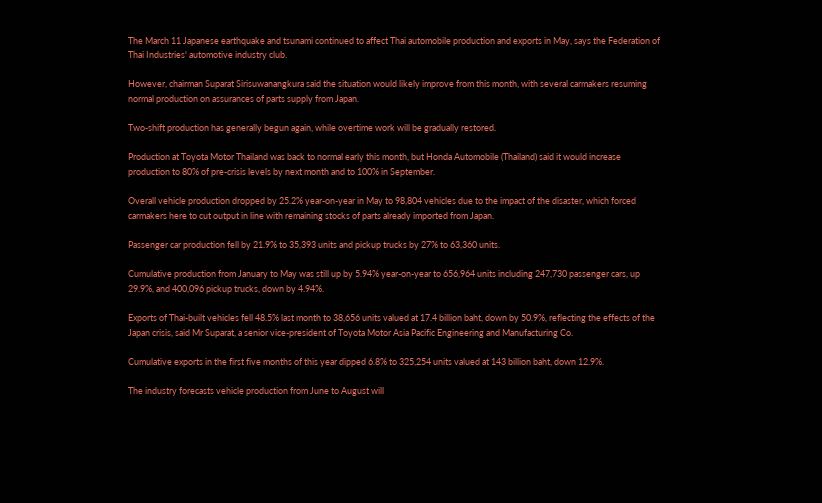The March 11 Japanese earthquake and tsunami continued to affect Thai automobile production and exports in May, says the Federation of Thai Industries' automotive industry club.

However, chairman Suparat Sirisuwanangkura said the situation would likely improve from this month, with several carmakers resuming normal production on assurances of parts supply from Japan.

Two-shift production has generally begun again, while overtime work will be gradually restored.

Production at Toyota Motor Thailand was back to normal early this month, but Honda Automobile (Thailand) said it would increase production to 80% of pre-crisis levels by next month and to 100% in September.

Overall vehicle production dropped by 25.2% year-on-year in May to 98,804 vehicles due to the impact of the disaster, which forced carmakers here to cut output in line with remaining stocks of parts already imported from Japan.

Passenger car production fell by 21.9% to 35,393 units and pickup trucks by 27% to 63,360 units.

Cumulative production from January to May was still up by 5.94% year-on-year to 656,964 units including 247,730 passenger cars, up 29.9%, and 400,096 pickup trucks, down by 4.94%.

Exports of Thai-built vehicles fell 48.5% last month to 38,656 units valued at 17.4 billion baht, down by 50.9%, reflecting the effects of the Japan crisis, said Mr Suparat, a senior vice-president of Toyota Motor Asia Pacific Engineering and Manufacturing Co.

Cumulative exports in the first five months of this year dipped 6.8% to 325,254 units valued at 143 billion baht, down 12.9%.

The industry forecasts vehicle production from June to August will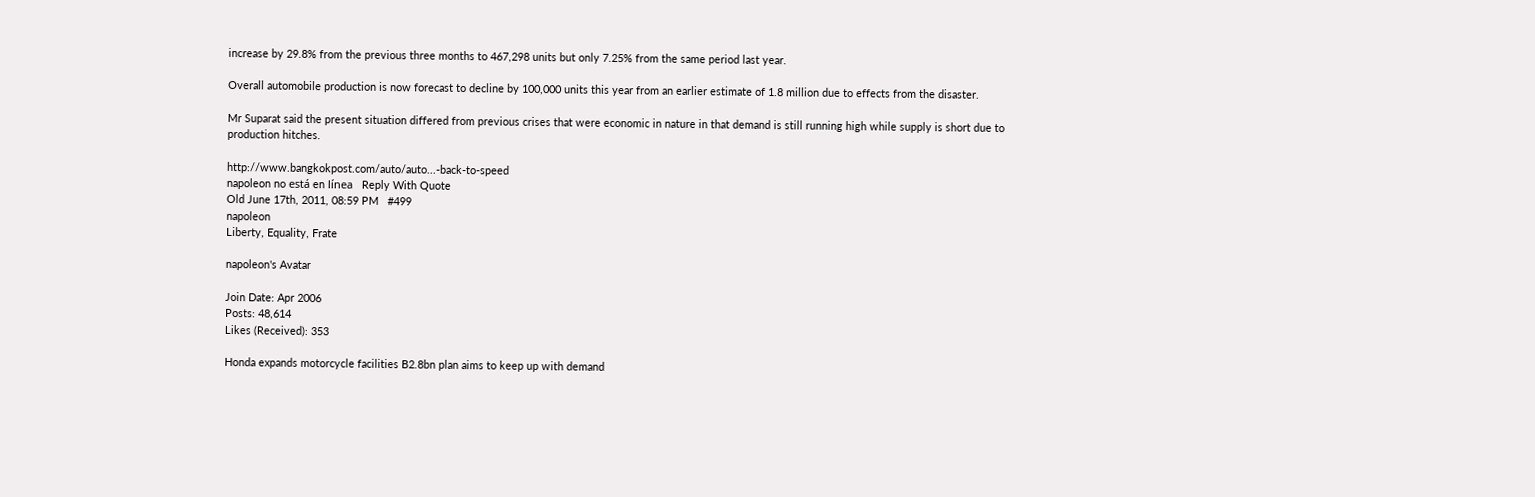increase by 29.8% from the previous three months to 467,298 units but only 7.25% from the same period last year.

Overall automobile production is now forecast to decline by 100,000 units this year from an earlier estimate of 1.8 million due to effects from the disaster.

Mr Suparat said the present situation differed from previous crises that were economic in nature in that demand is still running high while supply is short due to production hitches.

http://www.bangkokpost.com/auto/auto...-back-to-speed
napoleon no está en línea   Reply With Quote
Old June 17th, 2011, 08:59 PM   #499
napoleon
Liberty, Equality, Frate

napoleon's Avatar

Join Date: Apr 2006
Posts: 48,614
Likes (Received): 353

Honda expands motorcycle facilities B2.8bn plan aims to keep up with demand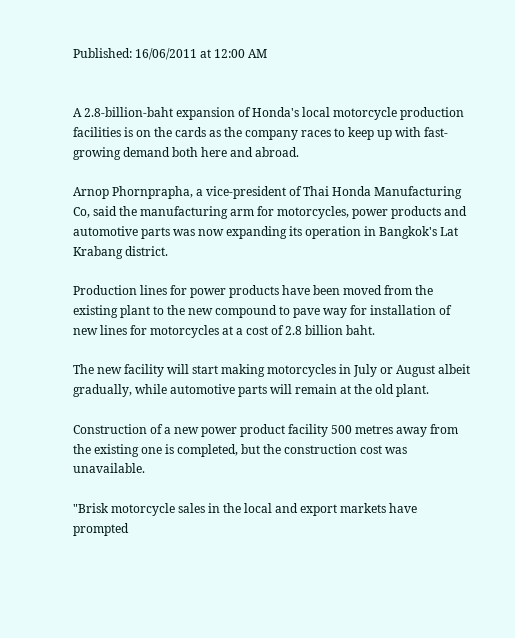Published: 16/06/2011 at 12:00 AM


A 2.8-billion-baht expansion of Honda's local motorcycle production facilities is on the cards as the company races to keep up with fast-growing demand both here and abroad.

Arnop Phornprapha, a vice-president of Thai Honda Manufacturing Co, said the manufacturing arm for motorcycles, power products and automotive parts was now expanding its operation in Bangkok's Lat Krabang district.

Production lines for power products have been moved from the existing plant to the new compound to pave way for installation of new lines for motorcycles at a cost of 2.8 billion baht.

The new facility will start making motorcycles in July or August albeit gradually, while automotive parts will remain at the old plant.

Construction of a new power product facility 500 metres away from the existing one is completed, but the construction cost was unavailable.

"Brisk motorcycle sales in the local and export markets have prompted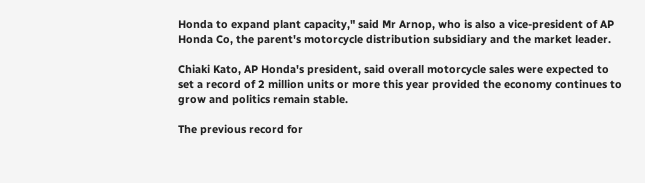Honda to expand plant capacity," said Mr Arnop, who is also a vice-president of AP Honda Co, the parent's motorcycle distribution subsidiary and the market leader.

Chiaki Kato, AP Honda's president, said overall motorcycle sales were expected to set a record of 2 million units or more this year provided the economy continues to grow and politics remain stable.

The previous record for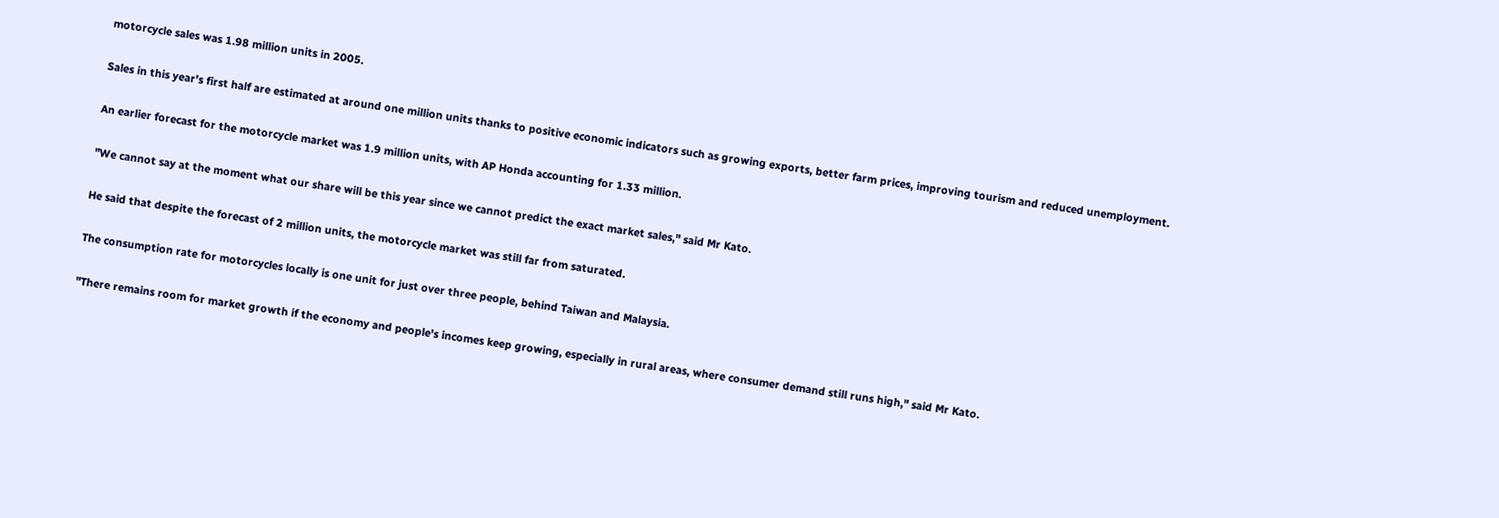motorcycle sales was 1.98 million units in 2005.

Sales in this year's first half are estimated at around one million units thanks to positive economic indicators such as growing exports, better farm prices, improving tourism and reduced unemployment.

An earlier forecast for the motorcycle market was 1.9 million units, with AP Honda accounting for 1.33 million.

"We cannot say at the moment what our share will be this year since we cannot predict the exact market sales," said Mr Kato.

He said that despite the forecast of 2 million units, the motorcycle market was still far from saturated.

The consumption rate for motorcycles locally is one unit for just over three people, behind Taiwan and Malaysia.

"There remains room for market growth if the economy and people's incomes keep growing, especially in rural areas, where consumer demand still runs high," said Mr Kato.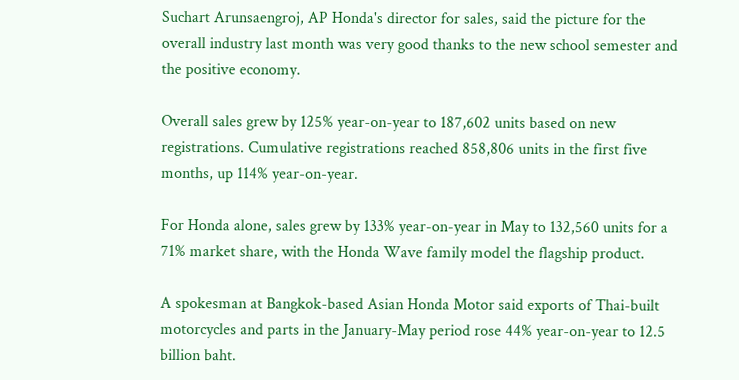Suchart Arunsaengroj, AP Honda's director for sales, said the picture for the overall industry last month was very good thanks to the new school semester and the positive economy.

Overall sales grew by 125% year-on-year to 187,602 units based on new registrations. Cumulative registrations reached 858,806 units in the first five months, up 114% year-on-year.

For Honda alone, sales grew by 133% year-on-year in May to 132,560 units for a 71% market share, with the Honda Wave family model the flagship product.

A spokesman at Bangkok-based Asian Honda Motor said exports of Thai-built motorcycles and parts in the January-May period rose 44% year-on-year to 12.5 billion baht.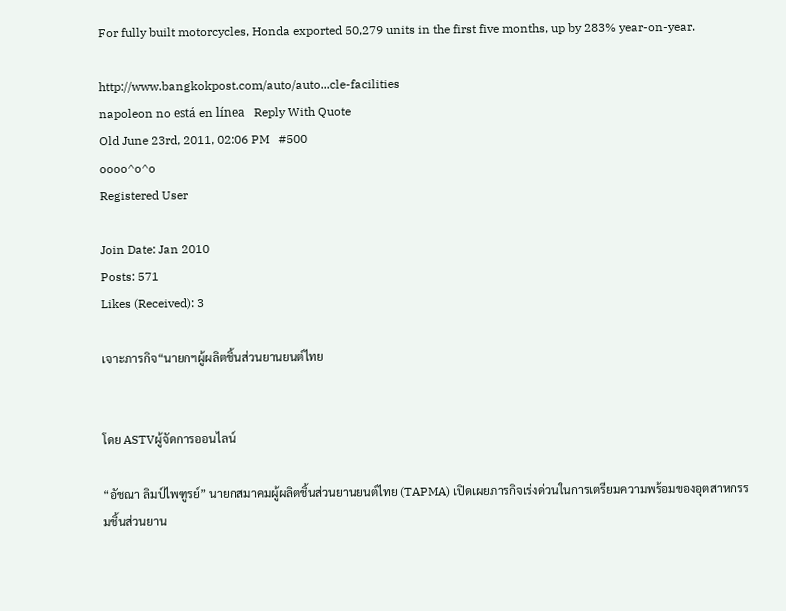For fully built motorcycles, Honda exported 50,279 units in the first five months, up by 283% year-on-year.

http://www.bangkokpost.com/auto/auto...cle-facilities
napoleon no está en línea   Reply With Quote
Old June 23rd, 2011, 02:06 PM   #500
oooo^o^o
Registered User

Join Date: Jan 2010
Posts: 571
Likes (Received): 3

เจาะภารกิจ“นายกฯผู้ผลิตชิ้นส่วนยานยนต์ไทย


โดย ASTVผู้จัดการออนไลน์

“อัชณา ลิมป์ไพฑูรย์” นายกสมาคมผู้ผลิตชิ้นส่วนยานยนต์ไทย (TAPMA) เปิดเผยภารกิจเร่งด่วนในการเตรียมความพร้อมของอุตสาหกรรมชิ้นส่วนยาน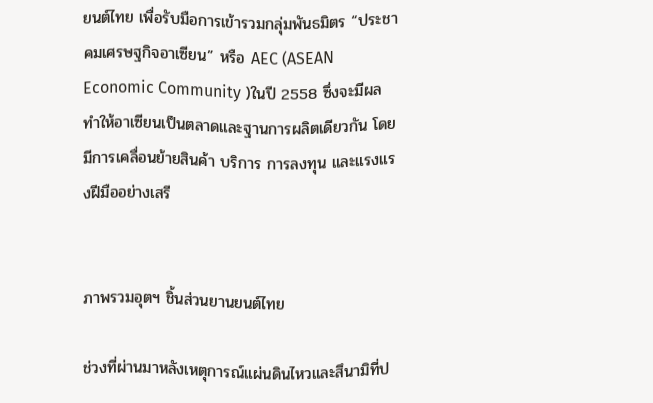ยนต์ไทย เพื่อรับมือการเข้ารวมกลุ่มพันธมิตร “ประชาคมเศรษฐกิจอาเซียน” หรือ AEC (ASEAN Economic Community )ในปี 2558 ซึ่งจะมีผลทำให้อาเซียนเป็นตลาดและฐานการผลิตเดียวกัน โดยมีการเคลื่อนย้ายสินค้า บริการ การลงทุน และแรงแรงฝีมืออย่างเสรี


ภาพรวมอุตฯ ชิ้นส่วนยานยนต์ไทย

ช่วงที่ผ่านมาหลังเหตุการณ์แผ่นดินไหวและสึนามิที่ป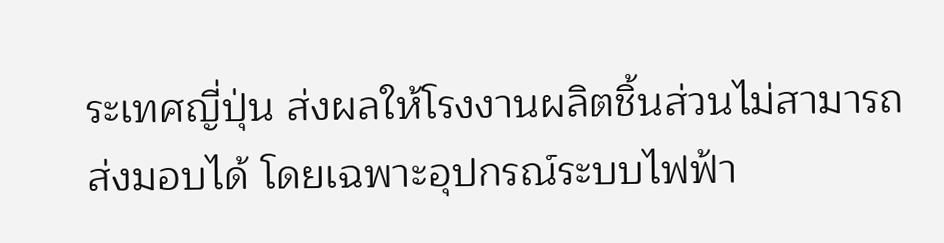ระเทศญี่ปุ่น ส่งผลให้โรงงานผลิตชิ้นส่วนไม่สามารถส่งมอบได้ โดยเฉพาะอุปกรณ์ระบบไฟฟ้า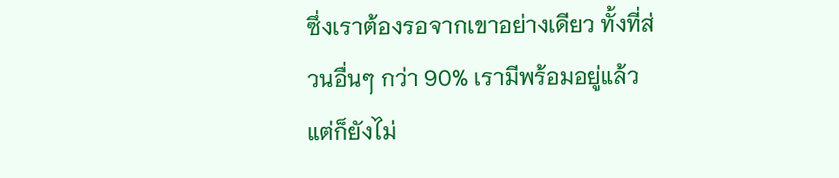ซึ่งเราต้องรอจากเขาอย่างเดียว ทั้งที่ส่วนอื่นๆ กว่า 90% เรามีพร้อมอยู่แล้ว แต่ก็ยังไม่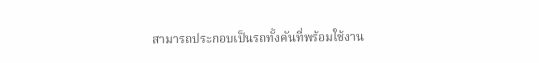สามารถประกอบเป็นรถทั้งคันที่พร้อมใช้งาน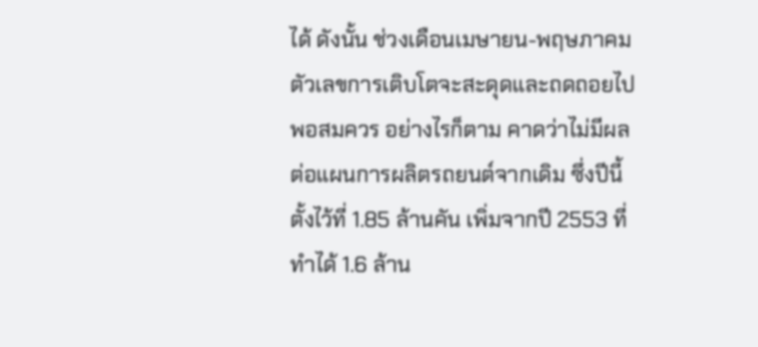ได้ ดังนั้น ช่วงเดือนเมษายน-พฤษภาคม ตัวเลขการเติบโตจะสะดุดและถดถอยไปพอสมควร อย่างไรก็ตาม คาดว่าไม่มีผลต่อแผนการผลิตรถยนต์จากเดิม ซึ่งปีนี้ตั้งไว้ที่ 1.85 ล้านคัน เพิ่มจากปี 2553 ที่ทำได้ 1.6 ล้าน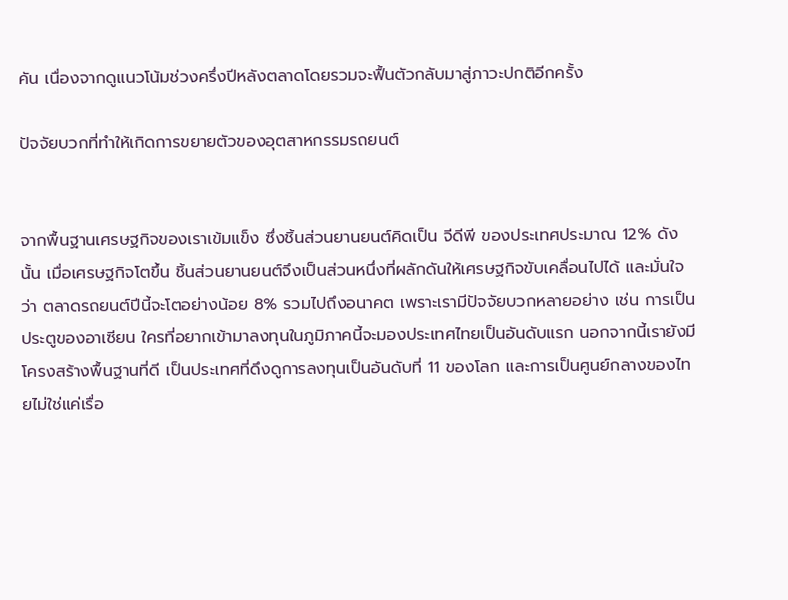คัน เนื่องจากดูแนวโน้มช่วงครึ่งปีหลังตลาดโดยรวมจะฟื้นตัวกลับมาสู่ภาวะปกติอีกครั้ง

ปัจจัยบวกที่ทำให้เกิดการขยายตัวของอุตสาหกรรมรถยนต์


จากพื้นฐานเศรษฐกิจของเราเข้มแข็ง ซึ่งชิ้นส่วนยานยนต์คิดเป็น จีดีพี ของประเทศประมาณ 12% ดังนั้น เมื่อเศรษฐกิจโตขึ้น ชิ้นส่วนยานยนต์จึงเป็นส่วนหนึ่งที่ผลักดันให้เศรษฐกิจขับเคลื่อนไปได้ และมั่นใจว่า ตลาดรถยนต์ปีนี้จะโตอย่างน้อย 8% รวมไปถึงอนาคต เพราะเรามีปัจจัยบวกหลายอย่าง เช่น การเป็นประตูของอาเซียน ใครที่อยากเข้ามาลงทุนในภูมิภาคนี้จะมองประเทศไทยเป็นอันดับแรก นอกจากนี้เรายังมีโครงสร้างพื้นฐานที่ดี เป็นประเทศที่ดึงดูการลงทุนเป็นอันดับที่ 11 ของโลก และการเป็นศูนย์กลางของไทยไม่ใช่แค่เรื่อ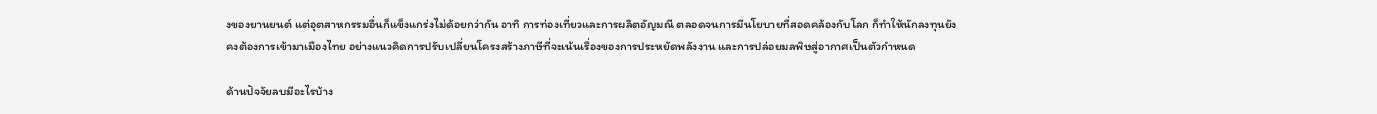งของยานยนต์ แต่อุตสาหกรรมอื่นก็แข็งแกร่งไม่ด้อยกว่ากัน อาทิ การท่องเที่ยวและการผลิตอัญมณี ตลอดจนการมีนโยบายที่สอดคล้องกับโลก ก็ทำให้นักลงทุนยังคงต้องการเข้ามาเมืองไทย อย่างแนวคิดการปรับเปลี่ยนโครงสร้างภาษีที่จะเน้นเรื่องของการประหยัดพลังงาน และการปล่อยมลพิษสู่อากาศเป็นตัวกำหนด

ด้านปัจจัยลบมีอะไรบ้าง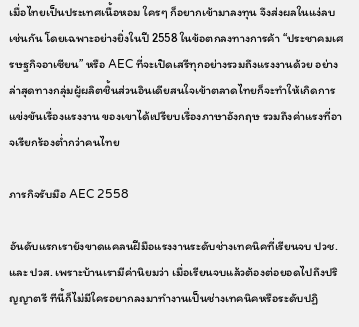เมื่อไทยเป็นประเทศเนื้อหอม ใครๆ ก็อยากเข้ามาลงทุน จึงส่งผลในแง่ลบเช่นกัน โดยเฉพาะอย่างยิ่งในปี 2558 ในข้อตกลงทางการค้า “ประชาคมเศรษฐกิจอาเซียน” หรือ AEC ที่จะเปิดเสรีทุกอย่างรวมถึงแรงงานด้วย อย่างล่าสุดทางกลุ่มผู้ผลิตชิ้นส่วนอินเดียสนใจเข้าตลาดไทยก็จะทำให้เกิดการแข่งขันเรื่องแรงงาน ของเขาได้เปรียบเรื่องภาษาอังกฤษ รวมถึงค่าแรงที่อาจเรียกร้องต่ำกว่าคนไทย

ภารกิจรับมือ AEC 2558

อันดับแรกเรายังขาดแคลนฝีมือแรงงานระดับช่างเทคนิคที่เรียนจบ ปวช. และ ปวส. เพราะบ้านเรามีค่านิยมว่า เมื่อเรียนจบแล้วต้องต่อยอดไปถึงปริญญาตรี ทีนี้ก็ไม่มีใครอยากลงมาทำงานเป็นช่างเทคนิคหรือระดับปฏิ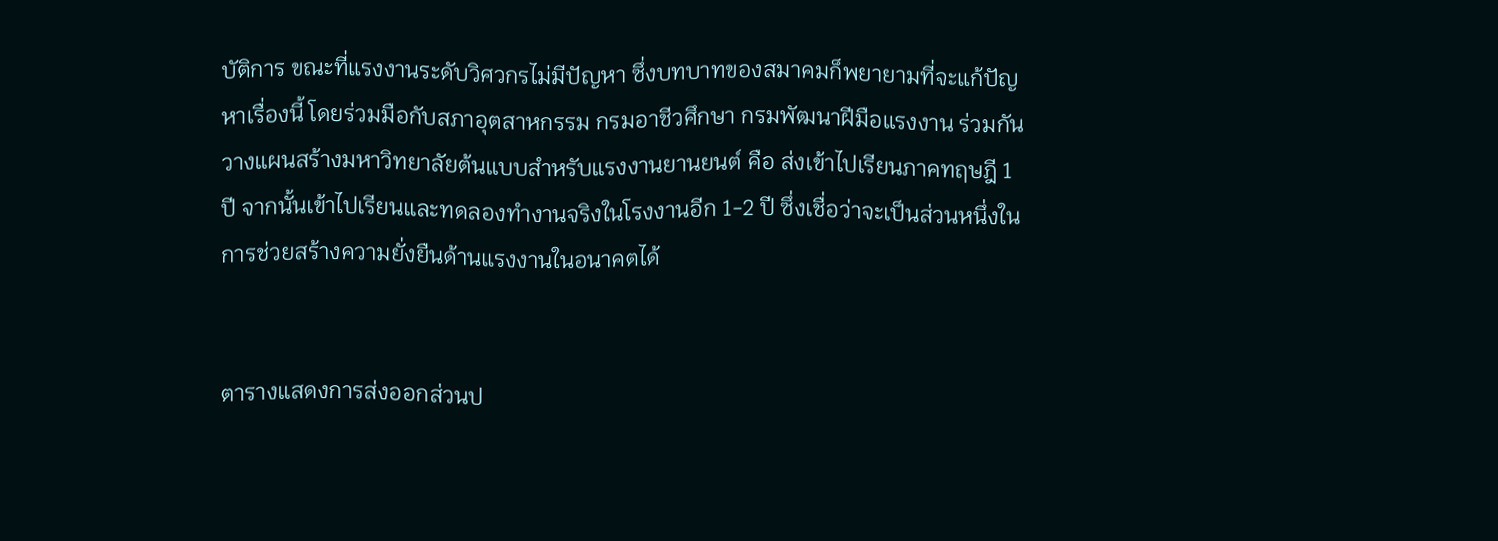บัติการ ขณะที่แรงงานระดับวิศวกรไม่มีปัญหา ซึ่งบทบาทของสมาคมก็พยายามที่จะแก้ปัญหาเรื่องนี้ โดยร่วมมือกับสภาอุตสาหกรรม กรมอาชีวศึกษา กรมพัฒนาฝีมือแรงงาน ร่วมกันวางแผนสร้างมหาวิทยาลัยต้นแบบสำหรับแรงงานยานยนต์ คือ ส่งเข้าไปเรียนภาคทฤษฎี 1 ปี จากนั้นเข้าไปเรียนและทดลองทำงานจริงในโรงงานอีก 1-2 ปี ซึ่งเชื่อว่าจะเป็นส่วนหนึ่งในการช่วยสร้างความยั่งยืนด้านแรงงานในอนาคตได้


ตารางแสดงการส่งออกส่วนป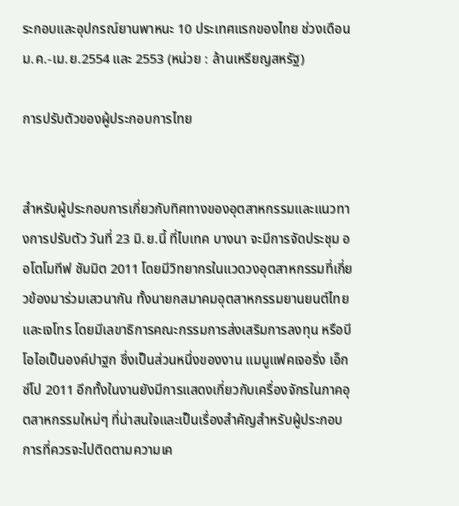ระกอบและอุปกรณ์ยานพาหนะ 10 ประเทศแรกของไทย ช่วงเดือน ม.ค.-เม.ย.2554 และ 2553 (หน่วย : ล้านเหรียญสหรัฐ)

การปรับตัวของผู้ประกอบการไทย


สำหรับผู้ประกอบการเกี่ยวกับทิศทางของอุตสาหกรรมและแนวทางการปรับตัว วันที่ 23 มิ.ย.นี้ ที่ไบเทค บางนา จะมีการจัดประชุม ออโตโมทีฟ ซัมมิต 2011 โดยมีวิทยากรในแวดวงอุตสาหกรรมที่เกี่ยวข้องมาร่วมเสวนากัน ทั้งนายกสมาคมอุตสาหกรรมยานยนต์ไทยและเจโทร โดยมีเลขาธิการคณะกรรมการส่งเสริมการลงทุน หรือบีโอไอเป็นองค์ปาฐก ซึ่งเป็นส่วนหนึ่งของงาน แมนูแฟคเจอริ่ง เอ็กซ์โป 2011 อีกทั้งในงานยังมีการแสดงเกี่ยวกับเครื่องจักรในภาคอุตสาหกรรมใหม่ๆ ที่น่าสนใจและเป็นเรื่องสำคัญสำหรับผู้ประกอบการที่ควรจะไปติดตามความเค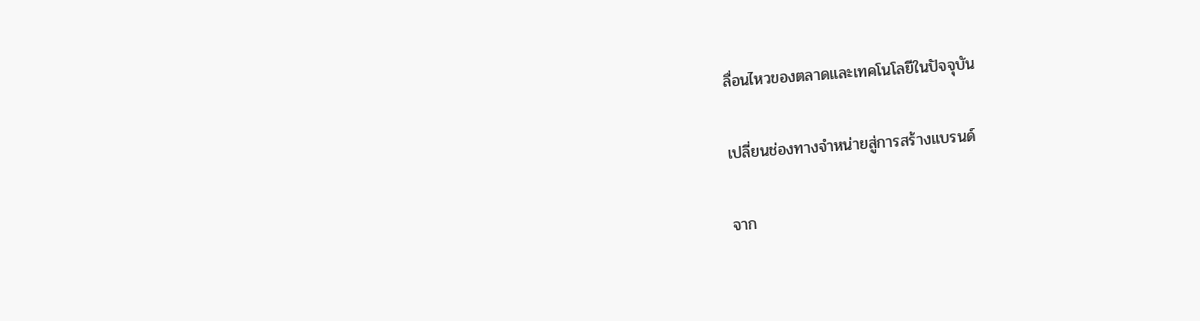ลื่อนไหวของตลาดและเทคโนโลยีในปัจจุบัน

เปลี่ยนช่องทางจำหน่ายสู่การสร้างแบรนด์

จาก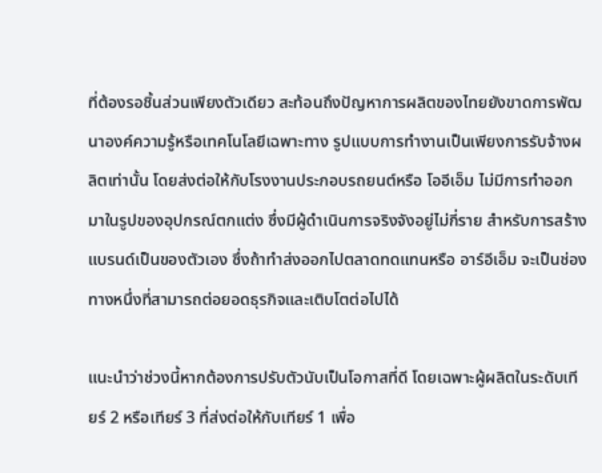ที่ต้องรอชิ้นส่วนเพียงตัวเดียว สะท้อนถึงปัญหาการผลิตของไทยยังขาดการพัฒนาองค์ความรู้หรือเทคโนโลยีเฉพาะทาง รูปแบบการทำงานเป็นเพียงการรับจ้างผลิตเท่านั้น โดยส่งต่อให้กับโรงงานประกอบรถยนต์หรือ โออีเอ็ม ไม่มีการทำออกมาในรูปของอุปกรณ์ตกแต่ง ซึ่งมีผู้ดำเนินการจริงจังอยู่ไม่กี่ราย สำหรับการสร้างแบรนด์เป็นของตัวเอง ซึ่งถ้าทำส่งออกไปตลาดทดแทนหรือ อาร์อีเอ็ม จะเป็นช่องทางหนึ่งที่สามารถต่อยอดธุรกิจและเติบโตต่อไปได้

แนะนำว่าช่วงนี้หากต้องการปรับตัวนับเป็นโอกาสที่ดี โดยเฉพาะผู้ผลิตในระดับเทียร์ 2 หรือเทียร์ 3 ที่ส่งต่อให้กับเทียร์ 1 เพื่อ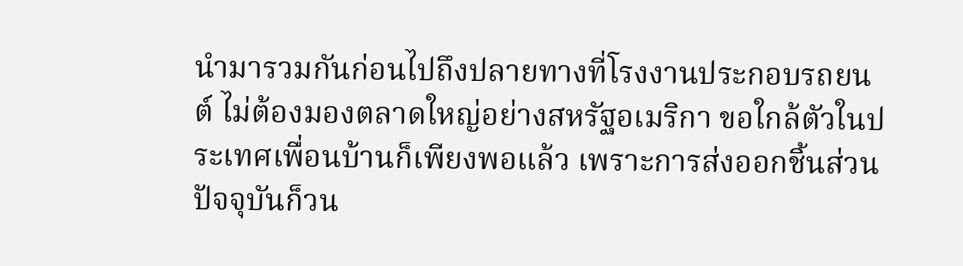นำมารวมกันก่อนไปถึงปลายทางที่โรงงานประกอบรถยนต์ ไม่ต้องมองตลาดใหญ่อย่างสหรัฐอเมริกา ขอใกล้ตัวในประเทศเพื่อนบ้านก็เพียงพอแล้ว เพราะการส่งออกชิ้นส่วนปัจจุบันก็วน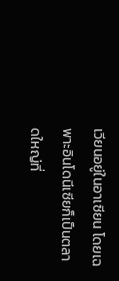เวียนอยู่ในอาเซียน โดยเฉพาะอินโดนีเซียก็เป็นตลาดใหญ่ที่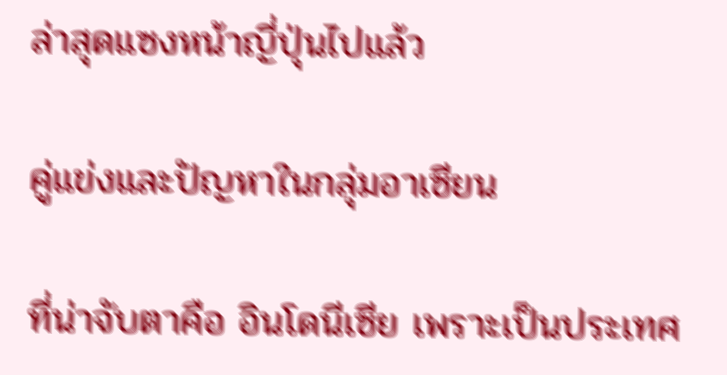ล่าสุดแซงหน้าญี่ปุ่นไปแล้ว

คู่แข่งและปัญหาในกลุ่มอาเซียน

ที่น่าจับตาคือ อินโดนีเซีย เพราะเป็นประเทศ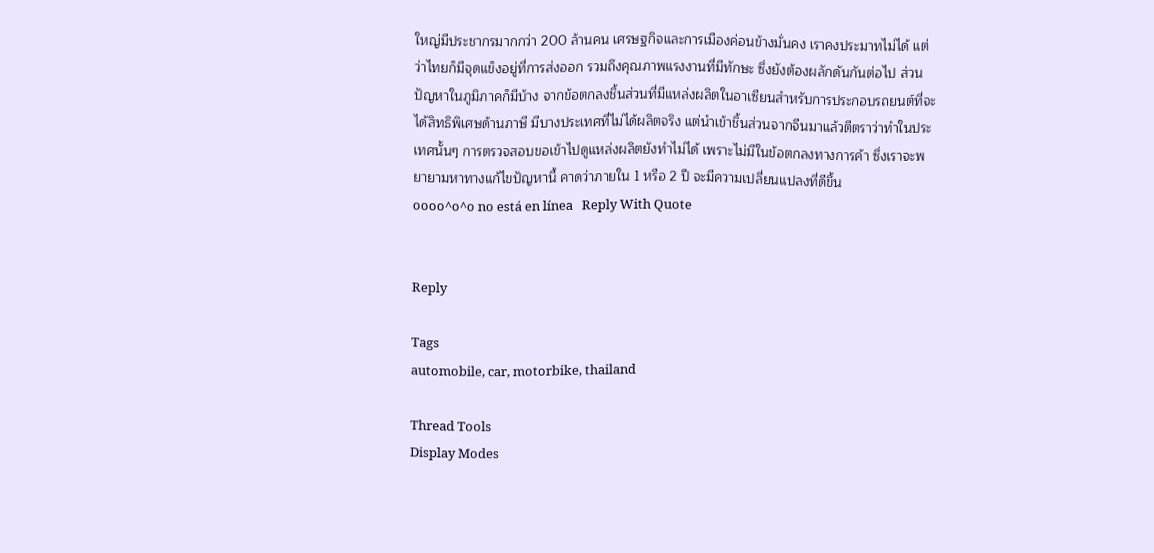ใหญ่มีประชากรมากกว่า 200 ล้านคน เศรษฐกิจและการเมืองค่อนข้างมั่นคง เราคงประมาทไม่ได้ แต่ว่าไทยก็มีจุดแข็งอยู่ที่การส่งออก รวมถึงคุณภาพแรงงานที่มีทักษะ ซึ่งยังต้องผลักดันกันต่อไป ส่วนปัญหาในภูมิภาคก็มีบ้าง จากข้อตกลงชิ้นส่วนที่มีแหล่งผลิตในอาเซียนสำหรับการประกอบรถยนต์ที่จะได้สิทธิพิเศษด้านภาษี มีบางประเทศที่ไม่ได้ผลิตจริง แต่นำเข้าชิ้นส่วนจากจีนมาแล้วตีตราว่าทำในประเทศนั้นๆ การตรวจสอบขอเข้าไปดูแหล่งผลิตยังทำไม่ได้ เพราะไม่มีในข้อตกลงทางการค้า ซึ่งเราจะพยายามหาทางแก้ไขปัญหานี้ คาดว่าภายใน 1 หรือ 2 ปี จะมีความเปลี่ยนแปลงที่ดีขึ้น
oooo^o^o no está en línea   Reply With Quote


Reply

Tags
automobile, car, motorbike, thailand

Thread Tools
Display Modes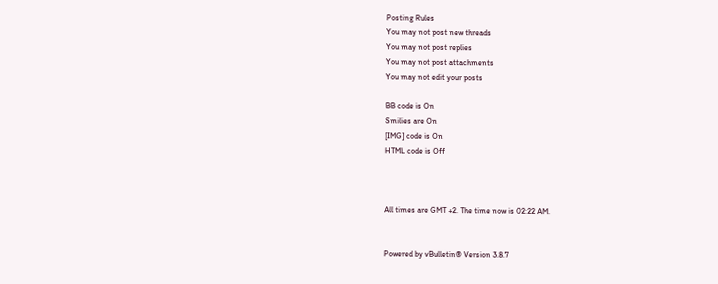Posting Rules
You may not post new threads
You may not post replies
You may not post attachments
You may not edit your posts

BB code is On
Smilies are On
[IMG] code is On
HTML code is Off



All times are GMT +2. The time now is 02:22 AM.


Powered by vBulletin® Version 3.8.7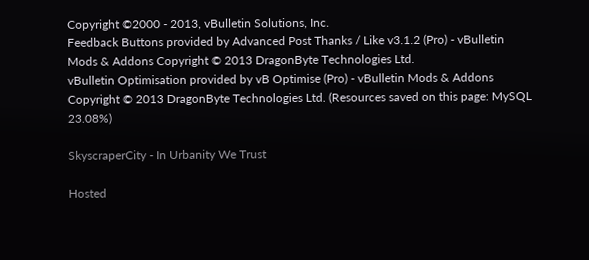Copyright ©2000 - 2013, vBulletin Solutions, Inc.
Feedback Buttons provided by Advanced Post Thanks / Like v3.1.2 (Pro) - vBulletin Mods & Addons Copyright © 2013 DragonByte Technologies Ltd.
vBulletin Optimisation provided by vB Optimise (Pro) - vBulletin Mods & Addons Copyright © 2013 DragonByte Technologies Ltd. (Resources saved on this page: MySQL 23.08%)

SkyscraperCity - In Urbanity We Trust

Hosted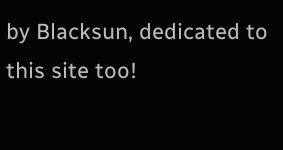by Blacksun, dedicated to this site too!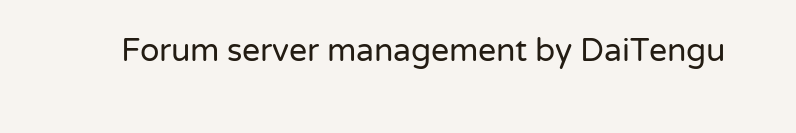Forum server management by DaiTengu